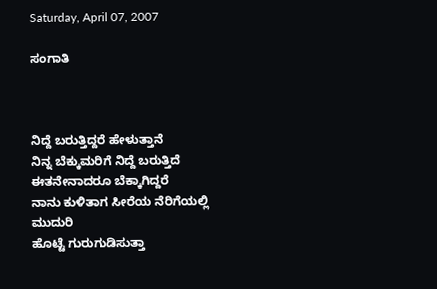Saturday, April 07, 2007

ಸಂಗಾತಿ



ನಿದ್ದೆ ಬರುತ್ತಿದ್ದರೆ ಹೇಳುತ್ತಾನೆ
ನಿನ್ನ ಬೆಕ್ಕುಮರಿಗೆ ನಿದ್ದೆ ಬರುತ್ತಿದೆ
ಈತನೇನಾದರೂ ಬೆಕ್ಕಾಗಿದ್ದರೆ
ನಾನು ಕುಳಿತಾಗ ಸೀರೆಯ ನೆರಿಗೆಯಲ್ಲಿ ಮುದುರಿ
ಹೊಟ್ಟೆ ಗುರುಗುಡಿಸುತ್ತಾ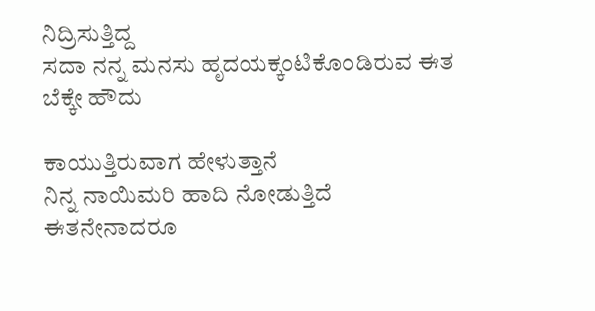ನಿದ್ರಿಸುತ್ತಿದ್ದ
ಸದಾ ನನ್ನ ಮನಸು ಹೃದಯಕ್ಕಂಟಿಕೊಂಡಿರುವ ಈತ
ಬೆಕ್ಕೇ ಹೌದು

ಕಾಯುತ್ತಿರುವಾಗ ಹೇಳುತ್ತಾನೆ
ನಿನ್ನ ನಾಯಿಮರಿ ಹಾದಿ ನೋಡುತ್ತಿದೆ
ಈತನೇನಾದರೂ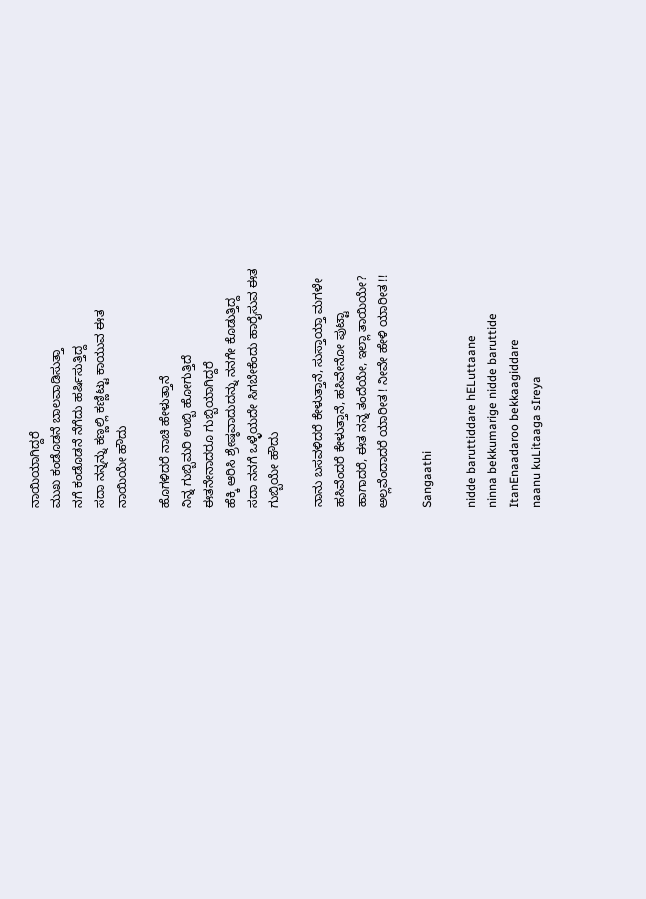ನಾಯಿಯಾಗಿದ್ದರೆ
ಮುಖ ಕಂಡೊಡನೆ ಬಾಲವಾಡಿಸುತ್ತಾ
ನಗೆ ಕಂಡೊಡನೆ ನೆಗೆದು ಹರ್ಷಿಸುತ್ತಿದ್ದ
ಸದಾ ನನ್ನನ್ನು ಕಣ್ಣಲ್ಲಿ ಕಣ್ಣಿಟ್ಟು ಕಾಯುವ ಈತ
ನಾಯಿಯೇ ಹೌದು

ಹೊಗಳಿದರೆ ನಾಚಿ ಹೇಳುತ್ತಾನೆ
ನಿನ್ನ ಗುಬ್ಬಿಮರಿ ಉಬ್ಬಿ ಹೋಗುತ್ತಿದೆ
ಈತನೇನಾದರೂ ಗುಬ್ಬಿಯಾಗಿದ್ದರೆ
ಹೆಕ್ಕಿ ಆರಿಸಿ ಶ್ರೇಷ್ಠವಾದುದನ್ನು ನನಗೇ ಕೊಡುತ್ತಿದ್ದ
ಸದಾ ನನಗೆ ಒಳ್ಳೆಯದೇ ಸಿಗಬೇಕೆಂದು ಹಾರೈಸುವ ಈತ
ಗುಬ್ಬಿಯೇ ಹೌದು

ನಾನು ಬಸವಳಿದರೆ ಕೇಳುತ್ತಾನೆ, ಸುಸ್ತಾಯ್ತಾ ಮಗಳೇ
ಹಸಿವೆಂದರೆ ಕೇಳುತ್ತಾನೆ, ಹಸಿವೇನೋ ಪುಟ್ಟಾ
ಹಾಗಾದರೆ, ಈತ ನನ್ನ ತಂದೆಯೇ, ಇಲ್ಲಾ ತಾಯಿಯೇ?
ಅಲ್ಲವೆಂದಾದರೆ ಯಾರೀತ ! ನೀವೇ ಹೇಳಿ ಯಾರೀತ !!

Sangaathi

nidde baruttiddare hELuttaane
ninna bekkumarige nidde baruttide
ItanEnaadaroo bekkaagiddare
naanu kuLitaaga sIreya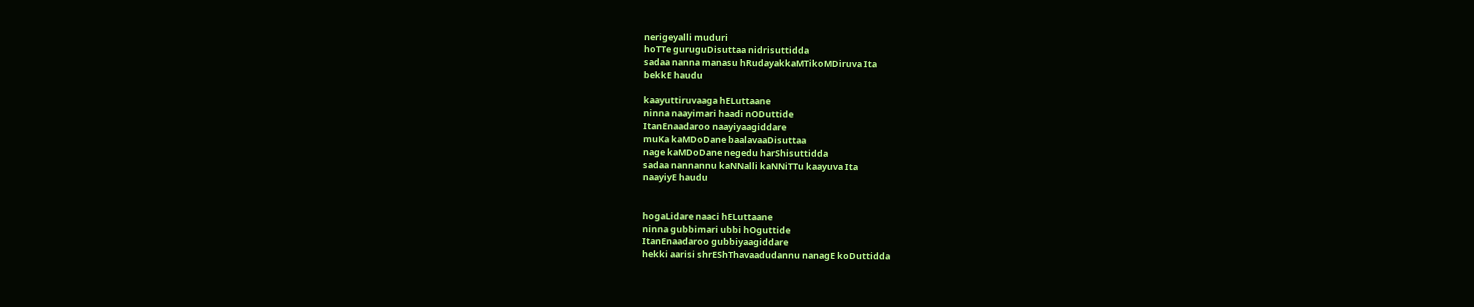nerigeyalli muduri
hoTTe guruguDisuttaa nidrisuttidda
sadaa nanna manasu hRudayakkaMTikoMDiruva Ita
bekkE haudu

kaayuttiruvaaga hELuttaane
ninna naayimari haadi nODuttide
ItanEnaadaroo naayiyaagiddare
muKa kaMDoDane baalavaaDisuttaa
nage kaMDoDane negedu harShisuttidda
sadaa nannannu kaNNalli kaNNiTTu kaayuva Ita
naayiyE haudu


hogaLidare naaci hELuttaane
ninna gubbimari ubbi hOguttide
ItanEnaadaroo gubbiyaagiddare
hekki aarisi shrEShThavaadudannu nanagE koDuttidda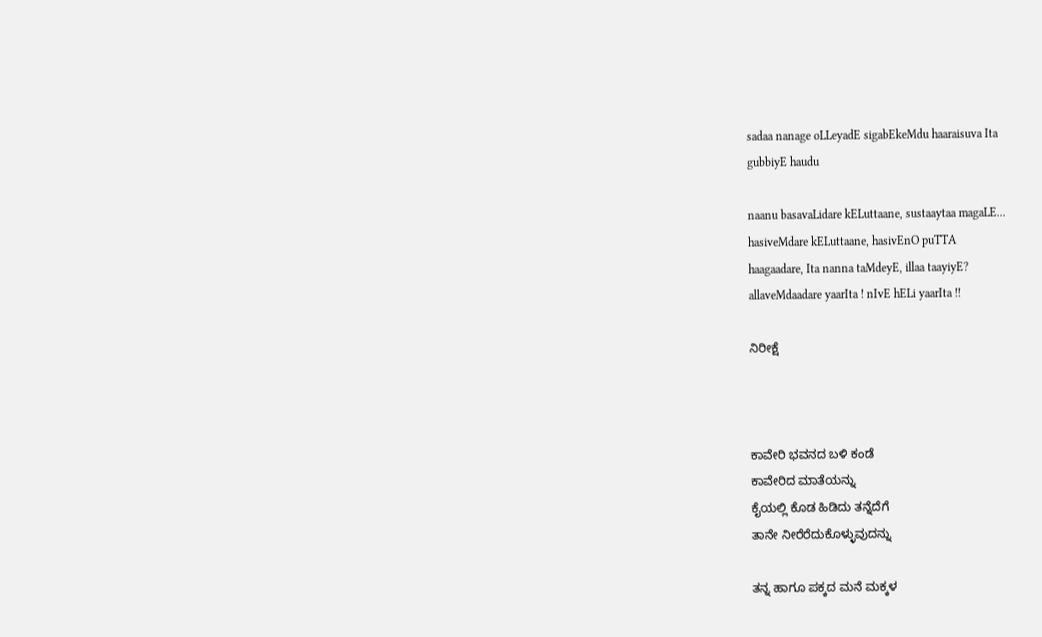sadaa nanage oLLeyadE sigabEkeMdu haaraisuva Ita
gubbiyE haudu

naanu basavaLidare kELuttaane, sustaaytaa magaLE...
hasiveMdare kELuttaane, hasivEnO puTTA
haagaadare, Ita nanna taMdeyE, illaa taayiyE?
allaveMdaadare yaarIta ! nIvE hELi yaarIta !!

ನಿರೀಕ್ಷೆ



ಕಾವೇರಿ ಭವನದ ಬಳಿ ಕಂಡೆ
ಕಾವೇರಿದ ಮಾತೆಯನ್ನು
ಕೈಯಲ್ಲಿ ಕೊಡ ಹಿಡಿದು ತನ್ನೆದೆಗೆ
ತಾನೇ ನೀರೆರೆದುಕೊಳ್ಳುವುದನ್ನು

ತನ್ನ ಹಾಗೂ ಪಕ್ಕದ ಮನೆ ಮಕ್ಕಳ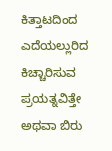ಕಿತ್ತಾಟದಿಂದ
ಎದೆಯಲ್ಲುರಿದ ಕಿಚ್ಚಾರಿಸುವ ಪ್ರಯತ್ನವಿತ್ತೇ
ಅಥವಾ ಬಿರು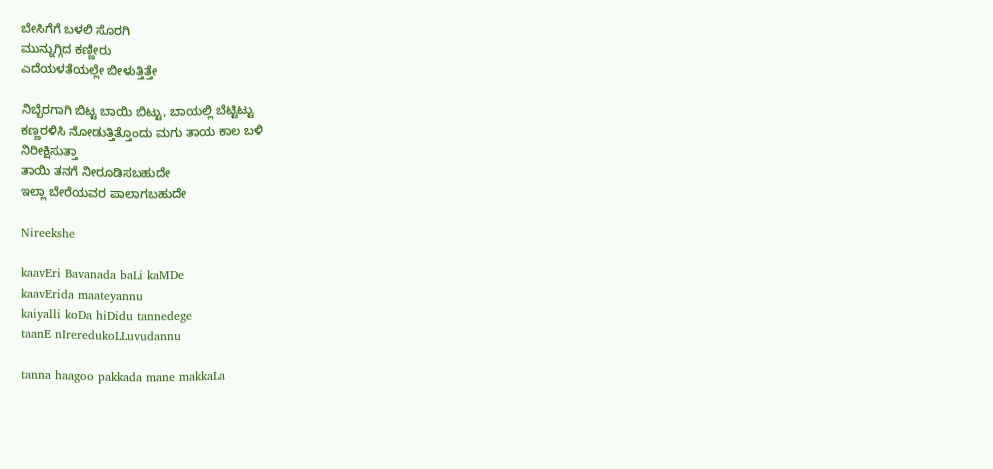ಬೇಸಿಗೆಗೆ ಬಳಲಿ ಸೊರಗಿ
ಮುನ್ನುಗ್ಗಿದ ಕಣ್ಣೀರು
ಎದೆಯಳತೆಯಲ್ಲೇ ಬೀಳುತ್ತಿತ್ತೇ

ನಿಬ್ಬೆರಗಾಗಿ ಬಿಟ್ಟ ಬಾಯಿ ಬಿಟ್ಟು, ಬಾಯಲ್ಲಿ ಬೆಟ್ಟಿಟ್ಟು
ಕಣ್ಣರಳಿಸಿ ನೋಡುತ್ತಿತ್ತೊಂದು ಮಗು ತಾಯ ಕಾಲ ಬಳಿ
ನಿರೀಕ್ಷಿಸುತ್ತಾ
ತಾಯಿ ತನಗೆ ನೀರೂಡಿಸಬಹುದೇ
ಇಲ್ಲಾ ಬೇರೆಯವರ ಪಾಲಾಗಬಹುದೇ

Nireekshe

kaavEri Bavanada baLi kaMDe
kaavErida maateyannu
kaiyalli koDa hiDidu tannedege
taanE nIreredukoLLuvudannu

tanna haagoo pakkada mane makkaLa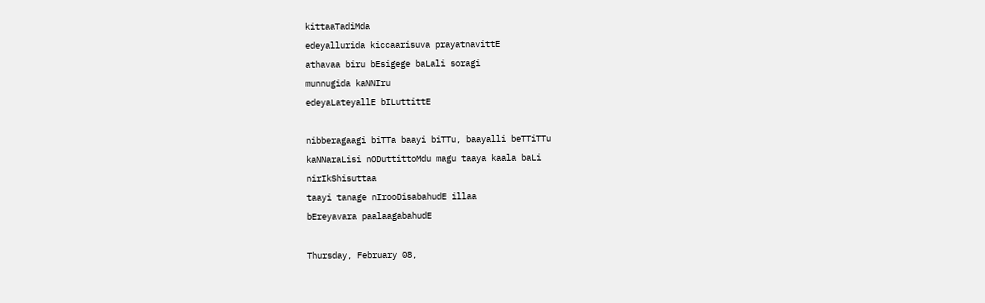kittaaTadiMda
edeyallurida kiccaarisuva prayatnavittE
athavaa biru bEsigege baLali soragi
munnugida kaNNIru
edeyaLateyallE bILuttittE

nibberagaagi biTTa baayi biTTu, baayalli beTTiTTu
kaNNaraLisi nODuttittoMdu magu taaya kaala baLi
nirIkShisuttaa
taayi tanage nIrooDisabahudE illaa
bEreyavara paalaagabahudE

Thursday, February 08,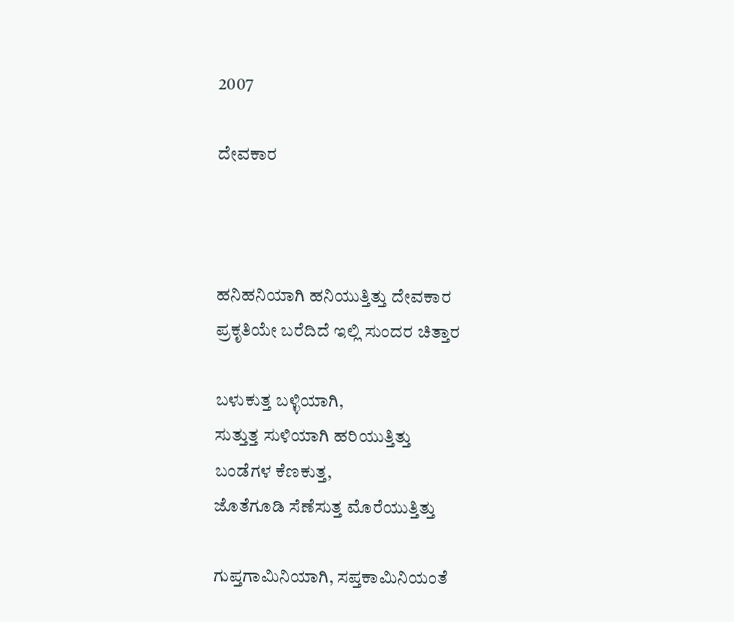2007

ದೇವಕಾರ



ಹನಿಹನಿಯಾಗಿ ಹನಿಯುತ್ತಿತ್ತು ದೇವಕಾರ
ಪ್ರಕೃತಿಯೇ ಬರೆದಿದೆ ಇಲ್ಲಿ ಸುಂದರ ಚಿತ್ತಾರ

ಬಳುಕುತ್ತ ಬಳ್ಳಿಯಾಗಿ,
ಸುತ್ತುತ್ತ ಸುಳಿಯಾಗಿ ಹರಿಯುತ್ತಿತ್ತು
ಬಂಡೆಗಳ ಕೆಣಕುತ್ತ,
ಜೊತೆಗೂಡಿ ಸೆಣೆಸುತ್ತ ಮೊರೆಯುತ್ತಿತ್ತು

ಗುಪ್ತಗಾಮಿನಿಯಾಗಿ, ಸಪ್ತಕಾಮಿನಿಯಂತೆ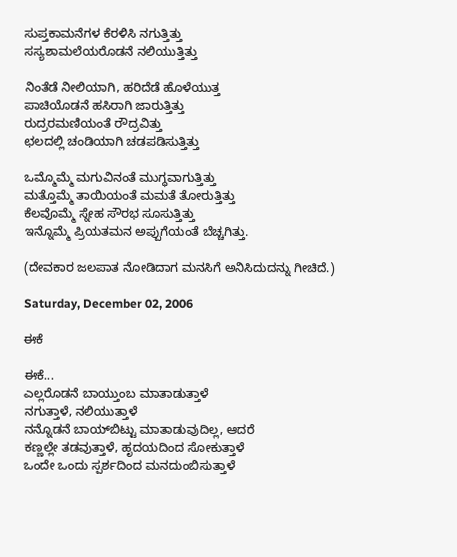ಸುಪ್ತಕಾಮನೆಗಳ ಕೆರಳಿಸಿ ನಗುತ್ತಿತ್ತು
ಸಸ್ಯಶಾಮಲೆಯರೊಡನೆ ನಲಿಯುತ್ತಿತ್ತು

ನಿಂತೆಡೆ ನೀಲಿಯಾಗಿ, ಹರಿದೆಡೆ ಹೊಳೆಯುತ್ತ
ಪಾಚಿಯೊಡನೆ ಹಸಿರಾಗಿ ಜಾರುತ್ತಿತ್ತು
ರುದ್ರರಮಣಿಯಂತೆ ರೌದ್ರವಿತ್ತು
ಛಲದಲ್ಲಿ ಚಂಡಿಯಾಗಿ ಚಡಪಡಿಸುತ್ತಿತ್ತು

ಒಮ್ಮೊಮ್ಮೆ ಮಗುವಿನಂತೆ ಮುಗ್ಧವಾಗುತ್ತಿತ್ತು
ಮತ್ತೊಮ್ಮೆ ತಾಯಿಯಂತೆ ಮಮತೆ ತೋರುತ್ತಿತ್ತು
ಕೆಲವೊಮ್ಮೆ ಸ್ನೇಹ ಸೌರಭ ಸೂಸುತ್ತಿತ್ತು
ಇನ್ನೊಮ್ಮೆ ಪ್ರಿಯತಮನ ಅಪ್ಪುಗೆಯಂತೆ ಬೆಚ್ಚಗಿತ್ತು.

(ದೇವಕಾರ ಜಲಪಾತ ನೋಡಿದಾಗ ಮನಸಿಗೆ ಅನಿಸಿದುದನ್ನು ಗೀಚಿದೆ.)

Saturday, December 02, 2006

ಈಕೆ

ಈಕೆ...
ಎಲ್ಲರೊಡನೆ ಬಾಯ್ತುಂಬ ಮಾತಾಡುತ್ತಾಳೆ
ನಗುತ್ತಾಳೆ, ನಲಿಯುತ್ತಾಳೆ
ನನ್ನೊಡನೆ ಬಾಯ್‍ಬಿಟ್ಟು ಮಾತಾಡುವುದಿಲ್ಲ, ಆದರೆ
ಕಣ್ಣಲ್ಲೇ ತಡವುತ್ತಾಳೆ, ಹೃದಯದಿಂದ ಸೋಕುತ್ತಾಳೆ
ಒಂದೇ ಒಂದು ಸ್ಪರ್ಶದಿಂದ ಮನದುಂಬಿಸುತ್ತಾಳೆ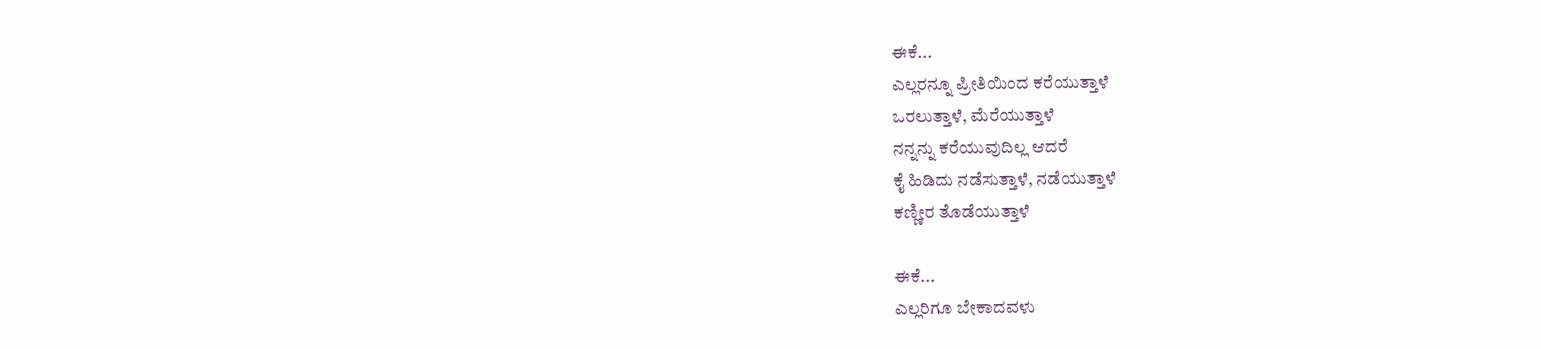ಈಕೆ...
ಎಲ್ಲರನ್ನೂ ಪ್ರೀತಿಯಿಂದ ಕರೆಯುತ್ತಾಳೆ
ಒರಲುತ್ತಾಳೆ, ಮೆರೆಯುತ್ತಾಳೆ
ನನ್ನನ್ನು ಕರೆಯುವುದಿಲ್ಲ ಆದರೆ
ಕೈ ಹಿಡಿದು ನಡೆಸುತ್ತಾಳೆ, ನಡೆಯುತ್ತಾಳೆ
ಕಣ್ಣೀರ ತೊಡೆಯುತ್ತಾಳೆ

ಈಕೆ...
ಎಲ್ಲರಿಗೂ ಬೇಕಾದವಳು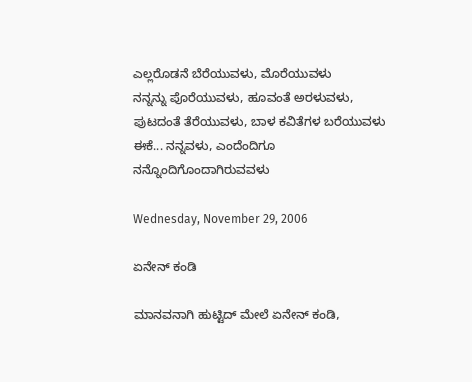ಎಲ್ಲರೊಡನೆ ಬೆರೆಯುವಳು, ಮೊರೆಯುವಳು
ನನ್ನನ್ನು ಪೊರೆಯುವಳು, ಹೂವಂತೆ ಅರಳುವಳು,
ಪುಟದಂತೆ ತೆರೆಯುವಳು, ಬಾಳ ಕವಿತೆಗಳ ಬರೆಯುವಳು
ಈಕೆ... ನನ್ನವಳು, ಎಂದೆಂದಿಗೂ ನನ್ನೊಂದಿಗೊಂದಾಗಿರುವವಳು

Wednesday, November 29, 2006

ಏನೇನ್ ಕಂಡಿ

ಮಾನವನಾಗಿ ಹುಟ್ಟಿದ್ ಮೇಲೆ ಏನೇನ್ ಕಂಡಿ,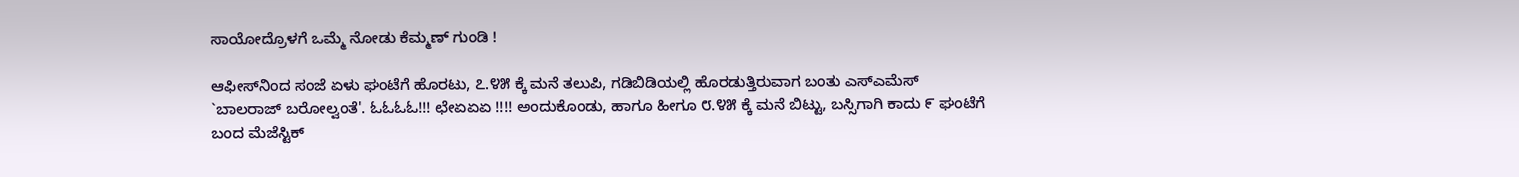ಸಾಯೋದ್ರೊಳಗೆ ಒಮ್ಮೆ ನೋಡು ಕೆಮ್ಮಣ್ ಗುಂಡಿ !

ಆಫೀಸ್‍ನಿಂದ ಸಂಜೆ ಏಳು ಘಂಟೆಗೆ ಹೊರಟು, ೭.೪೫ ಕ್ಕೆ ಮನೆ ತಲುಪಿ, ಗಡಿಬಿಡಿಯಲ್ಲಿ ಹೊರಡುತ್ತಿರುವಾಗ ಬಂತು ಎಸ್‍ಎಮೆಸ್ `ಬಾಲರಾಜ್ ಬರೋಲ್ವಂತೆ'. ಓಓಓಓ!!! ಛೇಏಏಏ !!!! ಅಂದುಕೊಂಡು, ಹಾಗೂ ಹೀಗೂ ೮.೪೫ ಕ್ಕೆ ಮನೆ ಬಿಟ್ಟು, ಬಸ್ಸಿಗಾಗಿ ಕಾದು ೯ ಘಂಟೆಗೆ ಬಂದ ಮೆಜೆಸ್ಟಿಕ್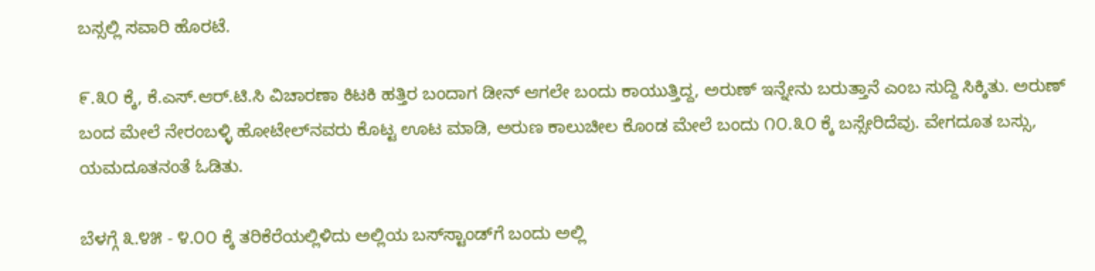ಬಸ್ಸಲ್ಲಿ ಸವಾರಿ ಹೊರಟೆ.

೯.೩೦ ಕ್ಕೆ, ಕೆ.ಎಸ್.ಆರ್.ಟಿ.ಸಿ ವಿಚಾರಣಾ ಕಿಟಕಿ ಹತ್ತಿರ ಬಂದಾಗ ಡೀನ್ ಆಗಲೇ ಬಂದು ಕಾಯುತ್ತಿದ್ದ, ಅರುಣ್ ಇನ್ನೇನು ಬರುತ್ತಾನೆ ಎಂಬ ಸುದ್ದಿ ಸಿಕ್ಕಿತು. ಅರುಣ್ ಬಂದ ಮೇಲೆ ನೇರಂಬಳ್ಳಿ ಹೋಟೇಲ್‍ನವರು ಕೊಟ್ಟ ಊಟ ಮಾಡಿ, ಅರುಣ ಕಾಲುಚೀಲ ಕೊಂಡ ಮೇಲೆ ಬಂದು ೧೦.೩೦ ಕ್ಕೆ ಬಸ್ಸೇರಿದೆವು. ವೇಗದೂತ ಬಸ್ಸು, ಯಮದೂತನಂತೆ ಓಡಿತು.

ಬೆಳಗ್ಗೆ ೩.೪೫ - ೪.೦೦ ಕ್ಕೆ ತರಿಕೆರೆಯಲ್ಲಿಳಿದು ಅಲ್ಲಿಯ ಬಸ್‍ಸ್ಟಾಂಡ್‍ಗೆ ಬಂದು ಅಲ್ಲಿ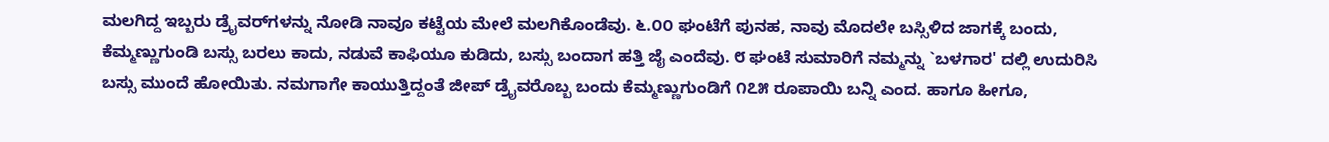ಮಲಗಿದ್ದ ಇಬ್ಬರು ಡ್ರೈವರ್‍‍ಗಳನ್ನು ನೋಡಿ ನಾವೂ ಕಟ್ಟೆಯ ಮೇಲೆ ಮಲಗಿಕೊಂಡೆವು. ೬.೦೦ ಘಂಟೆಗೆ ಪುನಹ, ನಾವು ಮೊದಲೇ ಬಸ್ಸಿಳಿದ ಜಾಗಕ್ಕೆ ಬಂದು, ಕೆಮ್ಮಣ್ಣುಗುಂಡಿ ಬಸ್ಸು ಬರಲು ಕಾದು, ನಡುವೆ ಕಾಫಿಯೂ ಕುಡಿದು, ಬಸ್ಸು ಬಂದಾಗ ಹತ್ತಿ ಜೈ ಎಂದೆವು. ೮ ಘಂಟೆ ಸುಮಾರಿಗೆ ನಮ್ಮನ್ನು `ಬಳಗಾರ' ದಲ್ಲಿ ಉದುರಿಸಿ ಬಸ್ಸು ಮುಂದೆ ಹೋಯಿತು. ನಮಗಾಗೇ ಕಾಯುತ್ತಿದ್ದಂತೆ ಜೀಪ್ ಡ್ರೈವರೊಬ್ಬ ಬಂದು ಕೆಮ್ಮಣ್ಣುಗುಂಡಿಗೆ ೧೭೫ ರೂಪಾಯಿ ಬನ್ನಿ ಎಂದ. ಹಾಗೂ ಹೀಗೂ,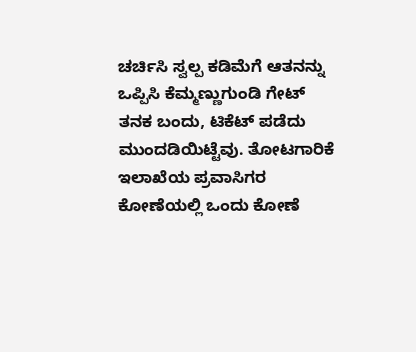ಚರ್ಚಿಸಿ ಸ್ವಲ್ಪ ಕಡಿಮೆಗೆ ಆತನನ್ನು ಒಪ್ಪಿಸಿ ಕೆಮ್ಮಣ್ಣುಗುಂಡಿ ಗೇಟ್ ತನಕ ಬಂದು, ಟಿಕೆಟ್ ಪಡೆದು ಮುಂದಡಿಯಿಟ್ಟೆವು. ತೋಟಗಾರಿಕೆ ಇಲಾಖೆಯ ಪ್ರವಾಸಿಗರ ಕೋಣೆಯಲ್ಲಿ ಒಂದು ಕೋಣೆ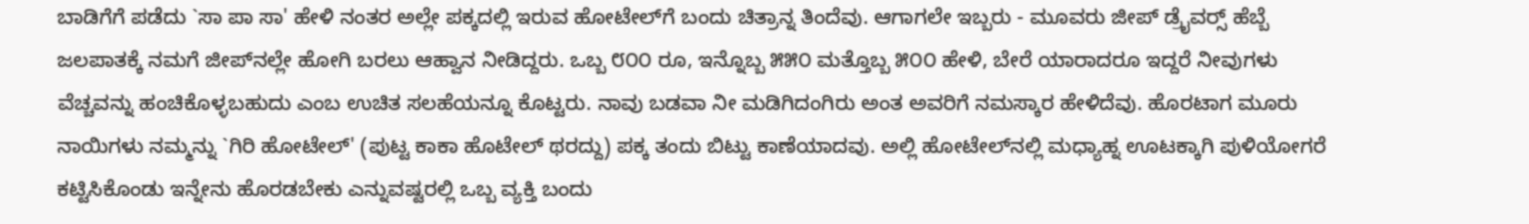ಬಾಡಿಗೆಗೆ ಪಡೆದು `ಸಾ ಪಾ ಸಾ' ಹೇಳಿ ನಂತರ ಅಲ್ಲೇ ಪಕ್ಕದಲ್ಲಿ ಇರುವ ಹೋಟೇಲ್‍ಗೆ ಬಂದು ಚಿತ್ರಾನ್ನ ತಿಂದೆವು. ಆಗಾಗಲೇ ಇಬ್ಬರು - ಮೂವರು ಜೀಪ್ ಡ್ರೈವರ್‍ಸ್ ಹೆಬ್ಬೆ ಜಲಪಾತಕ್ಕೆ ನಮಗೆ ಜೀಪ್‍ನಲ್ಲೇ ಹೋಗಿ ಬರಲು ಆಹ್ವಾನ ನೀಡಿದ್ದರು. ಒಬ್ಬ ೮೦೦ ರೂ, ಇನ್ನೊಬ್ಬ ೫೫೦ ಮತ್ತೊಬ್ಬ ೫೦೦ ಹೇಳಿ, ಬೇರೆ ಯಾರಾದರೂ ಇದ್ದರೆ ನೀವುಗಳು ವೆಚ್ಚವನ್ನು ಹಂಚಿಕೊಳ್ಳಬಹುದು ಎಂಬ ಉಚಿತ ಸಲಹೆಯನ್ನೂ ಕೊಟ್ಟರು. ನಾವು ಬಡವಾ ನೀ ಮಡಿಗಿದಂಗಿರು ಅಂತ ಅವರಿಗೆ ನಮಸ್ಕಾರ ಹೇಳಿದೆವು. ಹೊರಟಾಗ ಮೂರು ನಾಯಿಗಳು ನಮ್ಮನ್ನು `ಗಿರಿ ಹೋಟೇಲ್' (ಪುಟ್ಟ ಕಾಕಾ ಹೊಟೇಲ್ ಥರದ್ದು) ಪಕ್ಕ ತಂದು ಬಿಟ್ಟು ಕಾಣೆಯಾದವು. ಅಲ್ಲಿ ಹೋಟೇಲ್‍ನಲ್ಲಿ ಮಧ್ಯಾಹ್ನ ಊಟಕ್ಕಾಗಿ ಪುಳಿಯೋಗರೆ ಕಟ್ಟಿಸಿಕೊಂಡು ಇನ್ನೇನು ಹೊರಡಬೇಕು ಎನ್ನುವಷ್ಟರಲ್ಲಿ ಒಬ್ಬ ವ್ಯಕ್ತಿ ಬಂದು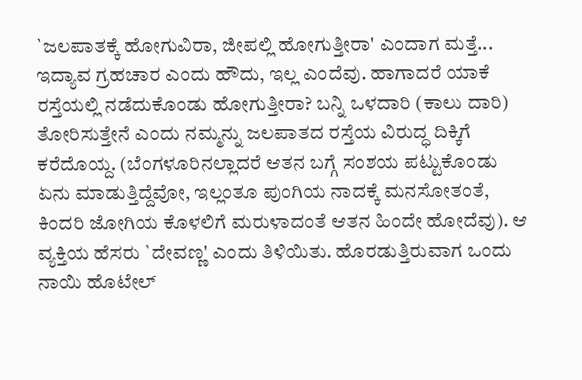`ಜಲಪಾತಕ್ಕೆ ಹೋಗುವಿರಾ, ಜೀಪಲ್ಲಿ ಹೋಗುತ್ತೀರಾ' ಎಂದಾಗ ಮತ್ತೆ... ಇದ್ಯಾವ ಗ್ರಹಚಾರ ಎಂದು ಹೌದು, ಇಲ್ಲ ಎಂದೆವು. ಹಾಗಾದರೆ ಯಾಕೆ ರಸ್ತೆಯಲ್ಲಿ ನಡೆದುಕೊಂಡು ಹೋಗುತ್ತೀರಾ? ಬನ್ನಿ ಒಳದಾರಿ (ಕಾಲು ದಾರಿ) ತೋರಿಸುತ್ತೇನೆ ಎಂದು ನಮ್ಮನ್ನು ಜಲಪಾತದ ರಸ್ತೆಯ ವಿರುದ್ಧ ದಿಕ್ಕಿಗೆ ಕರೆದೊಯ್ದ. (ಬೆಂಗಳೂರಿನಲ್ಲಾದರೆ ಆತನ ಬಗ್ಗೆ ಸಂಶಯ ಪಟ್ಟುಕೊಂಡು ಏನು ಮಾಡುತ್ತಿದ್ದೆವೋ, ಇಲ್ಲಂತೂ ಪುಂಗಿಯ ನಾದಕ್ಕೆ ಮನಸೋತಂತೆ, ಕಿಂದರಿ ಜೋಗಿಯ ಕೊಳಲಿಗೆ ಮರುಳಾದಂತೆ ಆತನ ಹಿಂದೇ ಹೋದೆವು). ಆ ವ್ಯಕ್ತಿಯ ಹೆಸರು `ದೇವಣ್ಣ' ಎಂದು ತಿಳಿಯಿತು. ಹೊರಡುತ್ತಿರುವಾಗ ಒಂದು ನಾಯಿ ಹೊಟೇಲ್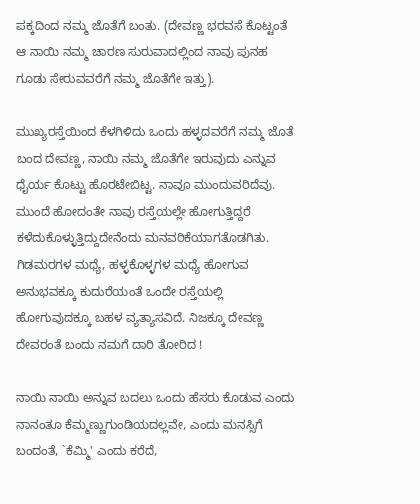ಪಕ್ಕದಿಂದ ನಮ್ಮ ಜೊತೆಗೆ ಬಂತು. (ದೇವಣ್ಣ ಭರವಸೆ ಕೊಟ್ಟಂತೆ ಆ ನಾಯಿ ನಮ್ಮ ಚಾರಣ ಸುರುವಾದಲ್ಲಿಂದ ನಾವು ಪುನಹ ಗೂಡು ಸೇರುವವರೆಗೆ ನಮ್ಮ ಜೊತೆಗೇ ಇತ್ತು).

ಮುಖ್ಯರಸ್ತೆಯಿಂದ ಕೆಳಗಿಳಿದು ಒಂದು ಹಳ್ಳದವರೆಗೆ ನಮ್ಮ ಜೊತೆ ಬಂದ ದೇವಣ್ಣ, ನಾಯಿ ನಮ್ಮ ಜೊತೆಗೇ ಇರುವುದು ಎನ್ನುವ ಧೈರ್ಯ ಕೊಟ್ಟು ಹೊರಟೇಬಿಟ್ಟ. ನಾವೂ ಮುಂದುವರಿದೆವು. ಮುಂದೆ ಹೋದಂತೇ ನಾವು ರಸ್ತೆಯಲ್ಲೇ ಹೋಗುತ್ತಿದ್ದರೆ ಕಳೆದುಕೊಳ್ಳುತ್ತಿದ್ದುದೇನೆಂದು ಮನವರಿಕೆಯಾಗತೊಡಗಿತು. ಗಿಡಮರಗಳ ಮಧ್ಯೆ, ಹಳ್ಳಕೊಳ್ಳಗಳ ಮಧ್ಯೆ ಹೋಗುವ ಅನುಭವಕ್ಕೂ ಕುದುರೆಯಂತೆ ಒಂದೇ ರಸ್ತೆಯಲ್ಲಿ ಹೋಗುವುದಕ್ಕೂ ಬಹಳ ವ್ಯತ್ಯಾಸವಿದೆ. ನಿಜಕ್ಕೂ ದೇವಣ್ಣ ದೇವರಂತೆ ಬಂದು ನಮಗೆ ದಾರಿ ತೋರಿದ !

ನಾಯಿ ನಾಯಿ ಅನ್ನುವ ಬದಲು ಒಂದು ಹೆಸರು ಕೊಡುವ ಎಂದು ನಾನಂತೂ ಕೆಮ್ಮಣ್ಣುಗುಂಡಿಯದಲ್ಲವೇ, ಎಂದು ಮನಸ್ಸಿಗೆ ಬಂದಂತೆ, `ಕೆಮ್ಮಿ' ಎಂದು ಕರೆದೆ,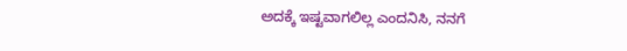ಅದಕ್ಕೆ ಇಷ್ಟವಾಗಲಿಲ್ಲ ಎಂದನಿಸಿ, ನನಗೆ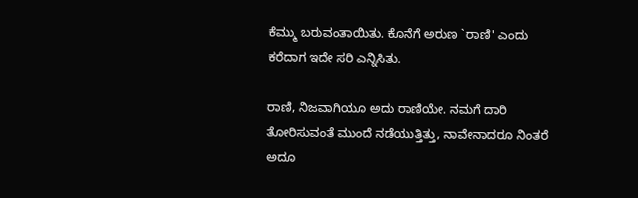ಕೆಮ್ಮು ಬರುವಂತಾಯಿತು. ಕೊನೆಗೆ ಅರುಣ `ರಾಣಿ' ಎಂದು ಕರೆದಾಗ ಇದೇ ಸರಿ ಎನ್ನಿಸಿತು.

ರಾಣಿ, ನಿಜವಾಗಿಯೂ ಅದು ರಾಣಿಯೇ. ನಮಗೆ ದಾರಿ ತೋರಿಸುವಂತೆ ಮುಂದೆ ನಡೆಯುತ್ತಿತ್ತು, ನಾವೇನಾದರೂ ನಿಂತರೆ ಅದೂ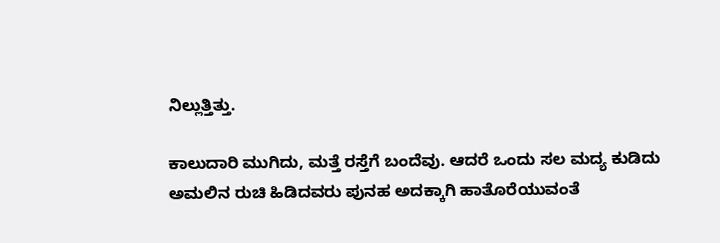ನಿಲ್ಲುತ್ತಿತ್ತು.

ಕಾಲುದಾರಿ ಮುಗಿದು, ಮತ್ತೆ ರಸ್ತೆಗೆ ಬಂದೆವು. ಆದರೆ ಒಂದು ಸಲ ಮದ್ಯ ಕುಡಿದು ಅಮಲಿನ ರುಚಿ ಹಿಡಿದವರು ಪುನಹ ಅದಕ್ಕಾಗಿ ಹಾತೊರೆಯುವಂತೆ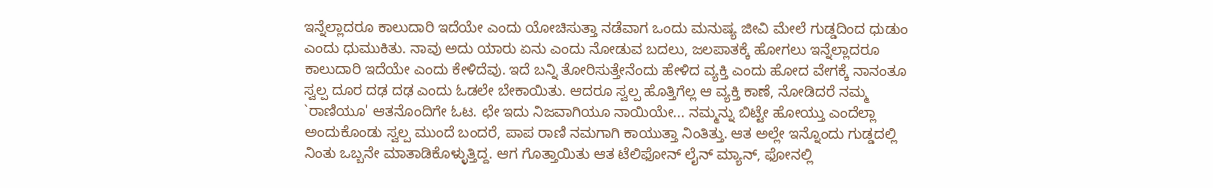ಇನ್ನೆಲ್ಲಾದರೂ ಕಾಲುದಾರಿ ಇದೆಯೇ ಎಂದು ಯೋಚಿಸುತ್ತಾ ನಡೆವಾಗ ಒಂದು ಮನುಷ್ಯ ಜೀವಿ ಮೇಲೆ ಗುಡ್ಡದಿಂದ ಧುಡುಂ ಎಂದು ಧುಮುಕಿತು. ನಾವು ಅದು ಯಾರು ಏನು ಎಂದು ನೋಡುವ ಬದಲು, ಜಲಪಾತಕ್ಕೆ ಹೋಗಲು ಇನ್ನೆಲ್ಲಾದರೂ ಕಾಲುದಾರಿ ಇದೆಯೇ ಎಂದು ಕೇಳಿದೆವು. ಇದೆ ಬನ್ನಿ ತೋರಿಸುತ್ತೇನೆಂದು ಹೇಳಿದ ವ್ಯಕ್ತಿ ಎಂದು ಹೋದ ವೇಗಕ್ಕೆ ನಾನಂತೂ ಸ್ವಲ್ಪ ದೂರ ದಢ ದಢ ಎಂದು ಓಡಲೇ ಬೇಕಾಯಿತು. ಆದರೂ ಸ್ವಲ್ಪ ಹೊತ್ತಿಗೆಲ್ಲ ಆ ವ್ಯಕ್ತಿ ಕಾಣೆ, ನೋಡಿದರೆ ನಮ್ಮ `ರಾಣಿಯೂ' ಆತನೊಂದಿಗೇ ಓಟ. ಛೇ ಇದು ನಿಜವಾಗಿಯೂ ನಾಯಿಯೇ... ನಮ್ಮನ್ನು ಬಿಟ್ಟೇ ಹೋಯ್ತು ಎಂದೆಲ್ಲಾ ಅಂದುಕೊಂಡು ಸ್ವಲ್ಪ ಮುಂದೆ ಬಂದರೆ, ಪಾಪ ರಾಣಿ ನಮಗಾಗಿ ಕಾಯುತ್ತಾ ನಿಂತಿತ್ತು. ಆತ ಅಲ್ಲೇ ಇನ್ನೊಂದು ಗುಡ್ಡದಲ್ಲಿ ನಿಂತು ಒಬ್ಬನೇ ಮಾತಾಡಿಕೊಳ್ಳುತ್ತಿದ್ದ. ಆಗ ಗೊತ್ತಾಯಿತು ಆತ ಟೆಲಿಫೋನ್ ಲೈನ್ ಮ್ಯಾನ್, ಫೋನಲ್ಲಿ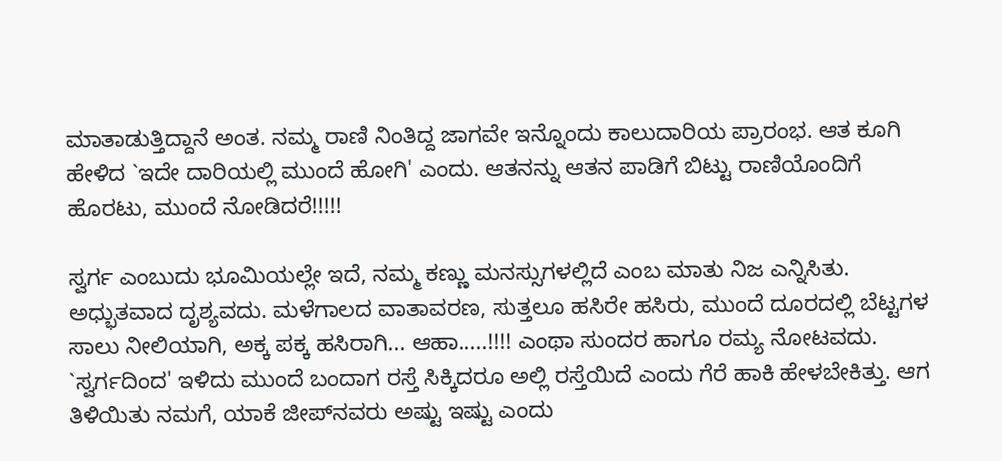ಮಾತಾಡುತ್ತಿದ್ದಾನೆ ಅಂತ. ನಮ್ಮ ರಾಣಿ ನಿಂತಿದ್ದ ಜಾಗವೇ ಇನ್ನೊಂದು ಕಾಲುದಾರಿಯ ಪ್ರಾರಂಭ. ಆತ ಕೂಗಿ ಹೇಳಿದ `ಇದೇ ದಾರಿಯಲ್ಲಿ ಮುಂದೆ ಹೋಗಿ' ಎಂದು. ಆತನನ್ನು ಆತನ ಪಾಡಿಗೆ ಬಿಟ್ಟು ರಾಣಿಯೊಂದಿಗೆ ಹೊರಟು, ಮುಂದೆ ನೋಡಿದರೆ!!!!!

ಸ್ವರ್ಗ ಎಂಬುದು ಭೂಮಿಯಲ್ಲೇ ಇದೆ, ನಮ್ಮ ಕಣ್ಣು ಮನಸ್ಸುಗಳಲ್ಲಿದೆ ಎಂಬ ಮಾತು ನಿಜ ಎನ್ನಿಸಿತು. ಅಧ್ಭುತವಾದ ದೃಶ್ಯವದು. ಮಳೆಗಾಲದ ವಾತಾವರಣ, ಸುತ್ತಲೂ ಹಸಿರೇ ಹಸಿರು, ಮುಂದೆ ದೂರದಲ್ಲಿ ಬೆಟ್ಟಗಳ ಸಾಲು ನೀಲಿಯಾಗಿ, ಅಕ್ಕ ಪಕ್ಕ ಹಸಿರಾಗಿ... ಆಹಾ.....!!!! ಎಂಥಾ ಸುಂದರ ಹಾಗೂ ರಮ್ಯ ನೋಟವದು. `ಸ್ವರ್ಗದಿಂದ' ಇಳಿದು ಮುಂದೆ ಬಂದಾಗ ರಸ್ತೆ ಸಿಕ್ಕಿದರೂ ಅಲ್ಲಿ ರಸ್ತೆಯಿದೆ ಎಂದು ಗೆರೆ ಹಾಕಿ ಹೇಳಬೇಕಿತ್ತು. ಆಗ ತಿಳಿಯಿತು ನಮಗೆ, ಯಾಕೆ ಜೀಪ್‍ನವರು ಅಷ್ಟು ಇಷ್ಟು ಎಂದು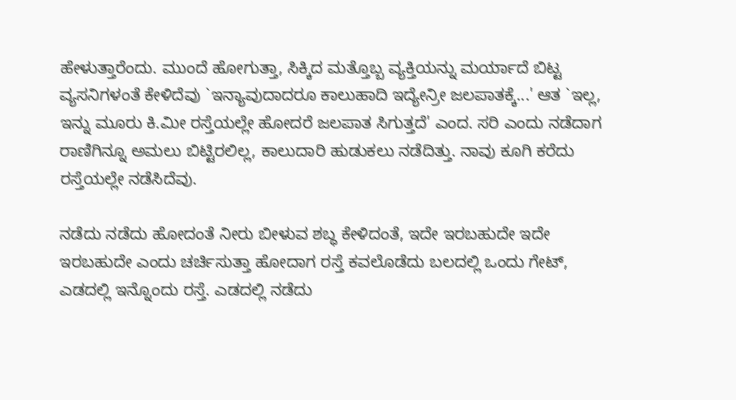ಹೇಳುತ್ತಾರೆಂದು. ಮುಂದೆ ಹೋಗುತ್ತಾ, ಸಿಕ್ಕಿದ ಮತ್ತೊಬ್ಬ ವ್ಯಕ್ತಿಯನ್ನು ಮರ್ಯಾದೆ ಬಿಟ್ಟ ವ್ಯಸನಿಗಳಂತೆ ಕೇಳಿದೆವು `ಇನ್ಯಾವುದಾದರೂ ಕಾಲುಹಾದಿ ಇದ್ಯೇನ್ರೀ ಜಲಪಾತಕ್ಕೆ...' ಆತ `ಇಲ್ಲ, ಇನ್ನು ಮೂರು ಕಿ.ಮೀ ರಸ್ತೆಯಲ್ಲೇ ಹೋದರೆ ಜಲಪಾತ ಸಿಗುತ್ತದೆ' ಎಂದ. ಸರಿ ಎಂದು ನಡೆದಾಗ ರಾಣಿಗಿನ್ನೂ ಅಮಲು ಬಿಟ್ಟಿರಲಿಲ್ಲ, ಕಾಲುದಾರಿ ಹುಡುಕಲು ನಡೆದಿತ್ತು. ನಾವು ಕೂಗಿ ಕರೆದು ರಸ್ತೆಯಲ್ಲೇ ನಡೆಸಿದೆವು.

ನಡೆದು ನಡೆದು ಹೋದಂತೆ ನೀರು ಬೀಳುವ ಶಬ್ಧ ಕೇಳಿದಂತೆ, ಇದೇ ಇರಬಹುದೇ ಇದೇ ಇರಬಹುದೇ ಎಂದು ಚರ್ಚಿಸುತ್ತಾ ಹೋದಾಗ ರಸ್ತೆ ಕವಲೊಡೆದು ಬಲದಲ್ಲಿ ಒಂದು ಗೇಟ್, ಎಡದಲ್ಲಿ ಇನ್ನೊಂದು ರಸ್ತೆ. ಎಡದಲ್ಲಿ ನಡೆದು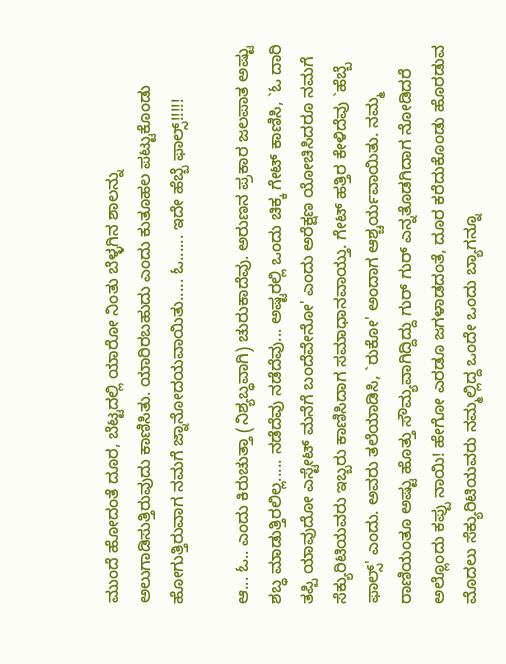ಮುಂದೆ ಹೋದಂತೆ ದೂರ, ಬೆಟ್ಟದಲ್ಲಿ ಯಾರೋ ನಿಂತು ಬೆಳ್ಳಗಿನ ಶಾಲನ್ನು ಅಲುಗಾಡಿಸುತ್ತಿರುವುದು ಕಾಣಿಸಿತು. ಯಾರಿರಬಹುದು ಎಂದು ಕುತೂಹಲ ಪಟ್ಟುಕೊಂಡು ಹೋಗುತ್ತಿರುವಾಗ ನಮಗೆ ಜ್ನಾನೋದಯವಾಯಿತು..... ಓ...... ಇದೇ ಹೆಬ್ಬೆ ಫಾಲ್ಸ್!!!!!

ಆ... ಓ.. ಎಂದು ಕಿರುಚುತ್ತಾ (ನಿಶ್ಯಬ್ಧವಾಗಿ) ಚುರುಕಾದೆವು. ಅರುಣನ ಪ್ರಕಾರ ಜಲಪಾತ ಅಷ್ಟು ಶಬ್ಧ ಮಾಡುತ್ತಿರಲಿಲ್ಲ..... ನಡೆದೆವು ನಡೆದೆವು... ಅಷ್ಟರಲ್ಲಿ ಒಂದು ಚಿಕ್ಕ ಗೇಟ್ ಕಾಣಿಸಿ, `ಓ ದಾರಿ ತಪ್ಪಿ ಯಾವುದೋ ಎಸ್ಟೇಟ್ ಮನೆಗೆ ಬಂದೆವೇನೋ' ಎಂದು ಅರೆಕ್ಷಣ ಯೋಚಿಸಿದರೂ ನಮಗೆ ಸೆಕ್ಯುರಿಟಿಯವರು ಇಬ್ಬರು ಕಾಣಿಸಿದಾಗ ಸಮಾಧಾನವಾಯ್ತು. ಗೇಟ್ ಹತ್ತಿರ ಕೇಳಿದೆವು `ಹೆಬ್ಬೆ ಫಾಲ್ಸ್' ಎಂದು. ಅವರು ತಲೆಯಾಡಿಸಿ, `ರುಕೋ' ಅಂದಾಗ ಆಶ್ಚರ್ಯವಾಯಿತು. ನಮ್ಮ ರಾಣಿಯಂತೂ ಅಷ್ಟು ಹೊತ್ತು ಸೌಮ್ಯವಾಗಿದ್ದಿದ್ದು ಗುರ್ ಗುರ್ ಎನ್ನತೊಡಗಿದಾಗ ನೋಡಿದರೆ ಅಲ್ಲೊಂದು ಕಪ್ಪು ನಾಯಿ! ಹೇಗೋ ಎರಡೂ ಜಗಳಾಡದಂತೆ, ದೂರ ಕರೆದುಕೊಂಡು ಹೊರಡುವ ಮೊದಲು ಸೆಕ್ಯುರಿಟಿಯವರು ನಮ್ಮಲ್ಲಿದ್ದ ಒಂದೇ ಒಂದು ಬ್ಯಾಗನ್ನೂ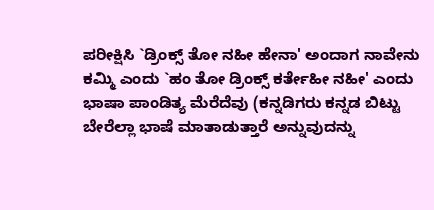ಪರೀಕ್ಷಿಸಿ `ಡ್ರಿಂಕ್ಸ್ ತೋ ನಹೀ ಹೇನಾ' ಅಂದಾಗ ನಾವೇನು ಕಮ್ಮಿ ಎಂದು `ಹಂ ತೋ ಡ್ರಿಂಕ್ಸ್ ಕರ್ತೇಹೀ ನಹೀ' ಎಂದು ಭಾಷಾ ಪಾಂಡಿತ್ಯ ಮೆರೆದೆವು (ಕನ್ನಡಿಗರು ಕನ್ನಡ ಬಿಟ್ಟು ಬೇರೆಲ್ಲಾ ಭಾಷೆ ಮಾತಾಡುತ್ತಾರೆ ಅನ್ನುವುದನ್ನು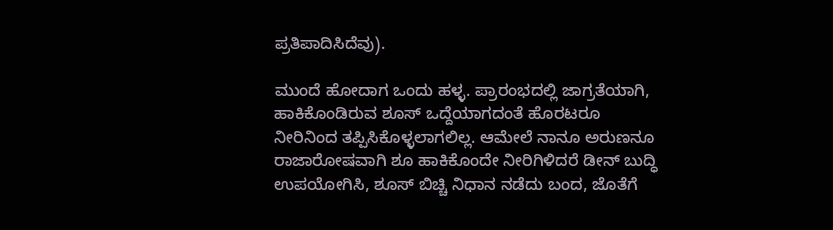ಪ್ರತಿಪಾದಿಸಿದೆವು).

ಮುಂದೆ ಹೋದಾಗ ಒಂದು ಹಳ್ಳ. ಪ್ರಾರಂಭದಲ್ಲಿ ಜಾಗ್ರತೆಯಾಗಿ, ಹಾಕಿಕೊಂಡಿರುವ ಶೂಸ್ ಒದ್ದೆಯಾಗದಂತೆ ಹೊರಟರೂ ನೀರಿನಿಂದ ತಪ್ಪಿಸಿಕೊಳ್ಳಲಾಗಲಿಲ್ಲ. ಆಮೇಲೆ ನಾನೂ ಅರುಣನೂ ರಾಜಾರೋಷವಾಗಿ ಶೂ ಹಾಕಿಕೊಂದೇ ನೀರಿಗಿಳಿದರೆ ಡೀನ್ ಬುದ್ಧಿ ಉಪಯೋಗಿಸಿ, ಶೂಸ್ ಬಿಚ್ಚಿ ನಿಧಾನ ನಡೆದು ಬಂದ, ಜೊತೆಗೆ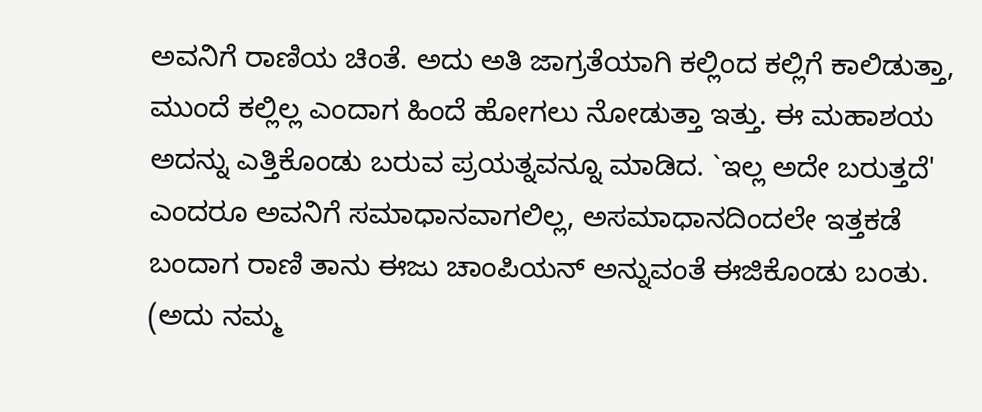ಅವನಿಗೆ ರಾಣಿಯ ಚಿಂತೆ. ಅದು ಅತಿ ಜಾಗ್ರತೆಯಾಗಿ ಕಲ್ಲಿಂದ ಕಲ್ಲಿಗೆ ಕಾಲಿಡುತ್ತಾ, ಮುಂದೆ ಕಲ್ಲಿಲ್ಲ ಎಂದಾಗ ಹಿಂದೆ ಹೋಗಲು ನೋಡುತ್ತಾ ಇತ್ತು. ಈ ಮಹಾಶಯ ಅದನ್ನು ಎತ್ತಿಕೊಂಡು ಬರುವ ಪ್ರಯತ್ನವನ್ನೂ ಮಾಡಿದ. `ಇಲ್ಲ ಅದೇ ಬರುತ್ತದೆ' ಎಂದರೂ ಅವನಿಗೆ ಸಮಾಧಾನವಾಗಲಿಲ್ಲ, ಅಸಮಾಧಾನದಿಂದಲೇ ಇತ್ತಕಡೆ ಬಂದಾಗ ರಾಣಿ ತಾನು ಈಜು ಚಾಂಪಿಯನ್ ಅನ್ನುವಂತೆ ಈಜಿಕೊಂಡು ಬಂತು. (ಅದು ನಮ್ಮ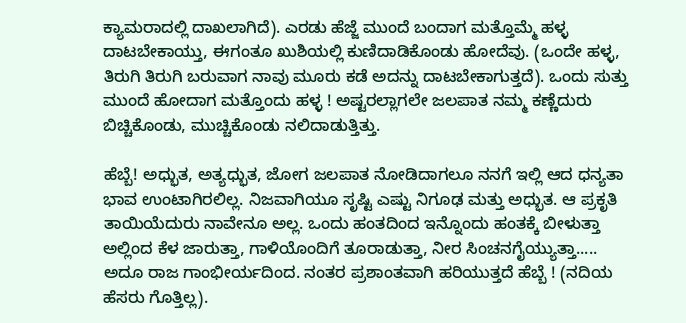ಕ್ಯಾಮರಾದಲ್ಲಿ ದಾಖಲಾಗಿದೆ). ಎರಡು ಹೆಜ್ಜೆ ಮುಂದೆ ಬಂದಾಗ ಮತ್ತೊಮ್ಮೆ ಹಳ್ಳ ದಾಟಬೇಕಾಯ್ತು, ಈಗಂತೂ ಖುಶಿಯಲ್ಲಿ ಕುಣಿದಾಡಿಕೊಂಡು ಹೋದೆವು. (ಒಂದೇ ಹಳ್ಳ, ತಿರುಗಿ ತಿರುಗಿ ಬರುವಾಗ ನಾವು ಮೂರು ಕಡೆ ಅದನ್ನು ದಾಟಬೇಕಾಗುತ್ತದೆ). ಒಂದು ಸುತ್ತು ಮುಂದೆ ಹೋದಾಗ ಮತ್ತೊಂದು ಹಳ್ಳ ! ಅಷ್ಟರಲ್ಲಾಗಲೇ ಜಲಪಾತ ನಮ್ಮ ಕಣ್ಣೆದುರು ಬಿಚ್ಚಿಕೊಂಡು, ಮುಚ್ಚಿಕೊಂಡು ನಲಿದಾಡುತ್ತಿತ್ತು.

ಹೆಬ್ಬೆ! ಅಧ್ಭುತ, ಅತ್ಯಧ್ಭುತ, ಜೋಗ ಜಲಪಾತ ನೋಡಿದಾಗಲೂ ನನಗೆ ಇಲ್ಲಿ ಆದ ಧನ್ಯತಾ ಭಾವ ಉಂಟಾಗಿರಲಿಲ್ಲ. ನಿಜವಾಗಿಯೂ ಸೃಷ್ಟಿ ಎಷ್ಟು ನಿಗೂಢ ಮತ್ತು ಅಧ್ಭುತ. ಆ ಪ್ರಕೃತಿ ತಾಯಿಯೆದುರು ನಾವೇನೂ ಅಲ್ಲ. ಒಂದು ಹಂತದಿಂದ ಇನ್ನೊಂದು ಹಂತಕ್ಕೆ ಬೀಳುತ್ತಾ ಅಲ್ಲಿಂದ ಕೆಳ ಜಾರುತ್ತಾ, ಗಾಳಿಯೊಂದಿಗೆ ತೂರಾಡುತ್ತಾ, ನೀರ ಸಿಂಚನಗೈಯ್ಯುತ್ತಾ..... ಅದೂ ರಾಜ ಗಾಂಭೀರ್ಯದಿಂದ. ನಂತರ ಪ್ರಶಾಂತವಾಗಿ ಹರಿಯುತ್ತದೆ ಹೆಬ್ಬೆ ! (ನದಿಯ ಹೆಸರು ಗೊತ್ತಿಲ್ಲ).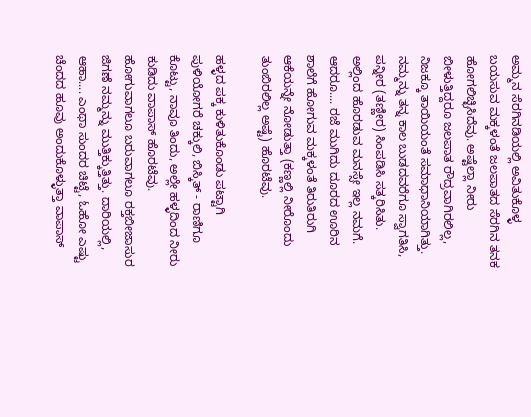ಅಮ್ಮನ ಸೆರಗಿನಡಿಯಲ್ಲಿ ಅವಿತುಕೊಳ್ಳ ಬಯಸುವ ಮಕ್ಕಳಂತೆ ಜಲಪಾತದ ಸೆರಗಿನ ತನಕ ಹೋಗಲಿಚ್ಛಿಸಿದೆವು. ಅಷ್ಟೆಲ್ಲಾ ನೀರು ಬೀಳುತ್ತಿದ್ದರೂ ಜಲಪಾತ ರೌದ್ರವಾಗಿರಲಿಲ್ಲ, ನಿಜಕ್ಕೂ ತಾಯಿಯಂತೆ ಸಮಾಧಾನಿಯಾಗಿತ್ತು. ನಮ್ಮನ್ನು ತನ್ನ ಕಾಲ ಬುಡದವರೆಗೂ ಸ್ವಾಗತಿಸಿ, ಪನ್ನೀರ (ತಣ್ಣೀರ) ಸಿಂಪಡಿಸಿ ಸತ್ಕರಿಸಿತು. ಅಲ್ಲಿಂದ ಹೊರಡುವ ಮನಸ್ಸೇ ಇಲ್ಲ ನಮಗೆ. ಆದರೂ.... ರಜೆ ಮುಗಿದು ದೂರದ ಊರಿನ ಶಾಲೆಗೆ ಹೋಗುವ ಮಕ್ಕಳಂತೆ ತಿರುತಿರುಗಿ ಆಕೆಯನ್ನೇ ನೋಡುತ್ತಾ (ಕಣ್ಣಲ್ಲಿ ನೀರೊಂದು ತುಂಬಿರಲಿಲ್ಲ ಅಷ್ಟೆ) ಹೊರಟೆವು.

ಹಳ್ಳದ ಪಕ್ಕ ಕುಳಿತುಕೊಂಡು ಪಟ್ಟಾಗಿ ಪುಳಿಯೋಗರೆ ಚಕ್ಕುಲಿ, ಬಿಸ್ಕಿತ್ - ರಾಣಿಗೂ ಕೊಟ್ಟು, ನಾವೂ ತಿಂದು, ಅಲ್ಲೇ ಹಳ್ಳದಿಂದ ನೀರು ಕುಡಿದು ವಾಪಾಸ್ ಹೊರಟೆವು. ಹೋಗುವಾಗಲೂ ಬರುವಾಗಲೂ ರಕ್ತಬೀಜಾಸುರ ಜಿಗಣೆ ನಮ್ಮನ್ನು ಮುತ್ತಿಕ್ಕುತ್ತಿತ್ತು. ದಾರಿಯಲ್ಲಿ, ಆಹಾ.... ಎಂಥಾ ಸುಂದರ ಚಿಟ್ಟೆ, ಓಹೋ ಎಷ್ಟು ಚೆಂದದ ಹೂವು ಅಂದುಕೊಳ್ಳುತ್ತಾ ವಾಪಾಸ್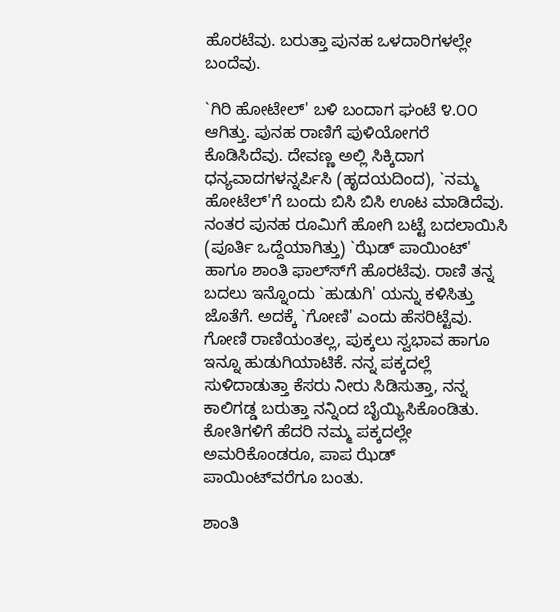ಹೊರಟೆವು. ಬರುತ್ತಾ ಪುನಹ ಒಳದಾರಿಗಳಲ್ಲೇ ಬಂದೆವು.

`ಗಿರಿ ಹೋಟೇಲ್' ಬಳಿ ಬಂದಾಗ ಘಂಟೆ ೪.೦೦ ಆಗಿತ್ತು. ಪುನಹ ರಾಣಿಗೆ ಪುಳಿಯೋಗರೆ ಕೊಡಿಸಿದೆವು. ದೇವಣ್ಣ ಅಲ್ಲಿ ಸಿಕ್ಕಿದಾಗ ಧನ್ಯವಾದಗಳನ್ನರ್ಪಿಸಿ (ಹೃದಯದಿಂದ), `ನಮ್ಮ ಹೋಟೆಲ್‍'ಗೆ ಬಂದು ಬಿಸಿ ಬಿಸಿ ಊಟ ಮಾಡಿದೆವು. ನಂತರ ಪುನಹ ರೂಮಿಗೆ ಹೋಗಿ ಬಟ್ಟೆ ಬದಲಾಯಿಸಿ (ಪೂರ್ತಿ ಒದ್ದೆಯಾಗಿತ್ತು) `ಝೆಡ್ ಪಾಯಿಂಟ್' ಹಾಗೂ ಶಾಂತಿ ಫಾಲ್ಸ್‍ಗೆ ಹೊರಟೆವು. ರಾಣಿ ತನ್ನ ಬದಲು ಇನ್ನೊಂದು `ಹುಡುಗಿ' ಯನ್ನು ಕಳಿಸಿತ್ತು ಜೊತೆಗೆ. ಅದಕ್ಕೆ `ಗೋಣಿ' ಎಂದು ಹೆಸರಿಟ್ಟೆವು. ಗೋಣಿ ರಾಣಿಯಂತಲ್ಲ, ಪುಕ್ಕಲು ಸ್ವಭಾವ ಹಾಗೂ ಇನ್ನೂ ಹುಡುಗಿಯಾಟಿಕೆ. ನನ್ನ ಪಕ್ಕದಲ್ಲೆ ಸುಳಿದಾಡುತ್ತಾ ಕೆಸರು ನೀರು ಸಿಡಿಸುತ್ತಾ, ನನ್ನ ಕಾಲಿಗಡ್ಡ ಬರುತ್ತಾ ನನ್ನಿಂದ ಬೈಯ್ಯಿಸಿಕೊಂಡಿತು. ಕೋತಿಗಳಿಗೆ ಹೆದರಿ ನಮ್ಮ ಪಕ್ಕದಲ್ಲೇ ಅಮರಿಕೊಂಡರೂ, ಪಾಪ ಝೆಡ್ ಪಾಯಿಂಟ್‍ವರೆಗೂ ಬಂತು.

ಶಾಂತಿ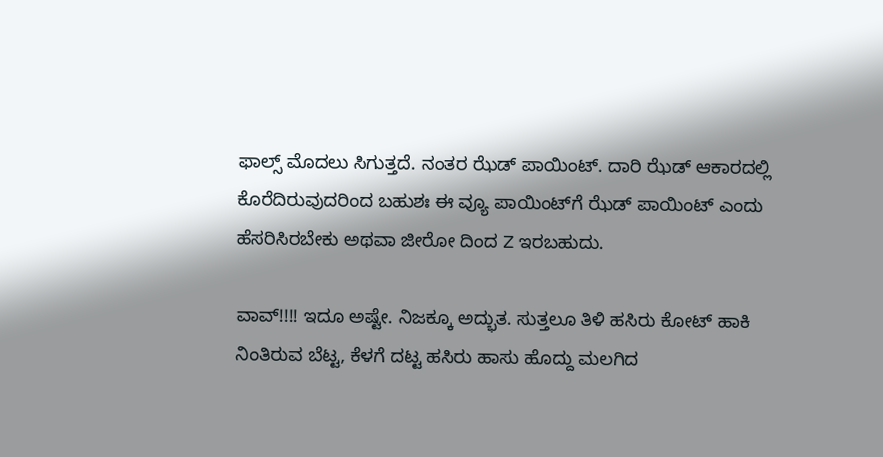ಫಾಲ್ಸ್ ಮೊದಲು ಸಿಗುತ್ತದೆ. ನಂತರ ಝೆಡ್ ಪಾಯಿಂಟ್. ದಾರಿ ಝೆಡ್ ಆಕಾರದಲ್ಲಿ ಕೊರೆದಿರುವುದರಿಂದ ಬಹುಶಃ ಈ ವ್ಯೂ ಪಾಯಿಂಟ್‍ಗೆ ಝೆಡ್ ಪಾಯಿಂಟ್ ಎಂದು ಹೆಸರಿಸಿರಬೇಕು ಅಥವಾ ಜೀರೋ ದಿಂದ Z ಇರಬಹುದು.

ವಾವ್!!!! ಇದೂ ಅಷ್ಟೇ. ನಿಜಕ್ಕೂ ಅದ್ಭುತ. ಸುತ್ತಲೂ ತಿಳಿ ಹಸಿರು ಕೋಟ್ ಹಾಕಿ ನಿಂತಿರುವ ಬೆಟ್ಟ, ಕೆಳಗೆ ದಟ್ಟ ಹಸಿರು ಹಾಸು ಹೊದ್ದು ಮಲಗಿದ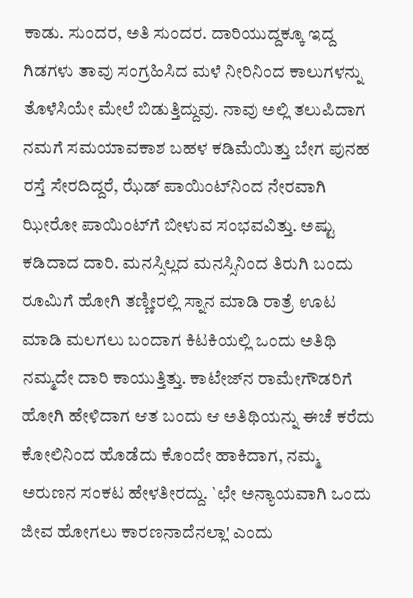ಕಾಡು. ಸುಂದರ, ಅತಿ ಸುಂದರ. ದಾರಿಯುದ್ದಕ್ಕೂ ಇದ್ದ ಗಿಡಗಳು ತಾವು ಸಂಗ್ರಹಿಸಿದ ಮಳೆ ನೀರಿನಿಂದ ಕಾಲುಗಳನ್ನು ತೊಳೆಸಿಯೇ ಮೇಲೆ ಬಿಡುತ್ತಿದ್ದುವು. ನಾವು ಅಲ್ಲಿ ತಲುಪಿದಾಗ ನಮಗೆ ಸಮಯಾವಕಾಶ ಬಹಳ ಕಡಿಮೆಯಿತ್ತು ಬೇಗ ಪುನಹ ರಸ್ತೆ ಸೇರದಿದ್ದರೆ, ಝೆಡ್ ಪಾಯಿಂಟ್‍ನಿಂದ ನೇರವಾಗಿ ಝೀರೋ ಪಾಯಿಂಟ್‍ಗೆ ಬೀಳುವ ಸಂಭವವಿತ್ತು. ಅಷ್ಟು ಕಡಿದಾದ ದಾರಿ. ಮನಸ್ಸಿಲ್ಲದ ಮನಸ್ಸಿನಿಂದ ತಿರುಗಿ ಬಂದು ರೂಮಿಗೆ ಹೋಗಿ ತಣ್ಣೀರಲ್ಲಿ ಸ್ನಾನ ಮಾಡಿ ರಾತ್ರೆ ಊಟ ಮಾಡಿ ಮಲಗಲು ಬಂದಾಗ ಕಿಟಕಿಯಲ್ಲಿ ಒಂದು ಅತಿಥಿ ನಮ್ಮದೇ ದಾರಿ ಕಾಯುತ್ತಿತ್ತು. ಕಾಟೇಜ್‍ನ ರಾಮೇ‍ಗೌಡರಿಗೆ ಹೋಗಿ ಹೇಳಿದಾಗ ಆತ ಬಂದು ಆ ಅತಿಥಿಯನ್ನು ಈಚೆ ಕರೆದು ಕೋಲಿನಿಂದ ಹೊಡೆದು ಕೊಂದೇ ಹಾಕಿದಾಗ, ನಮ್ಮ ಅರುಣನ ಸಂಕಟ ಹೇಳತೀರದ್ದು. `ಛೇ ಅನ್ಯಾಯವಾಗಿ ಒಂದು ಜೀವ ಹೋಗಲು ಕಾರಣನಾದೆನಲ್ಲಾ' ಎಂದು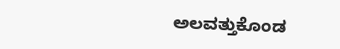ಅಲವತ್ತುಕೊಂಡ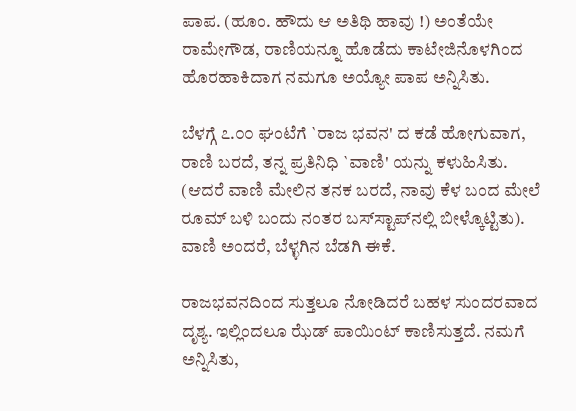ಪಾಪ. (ಹೂಂ. ಹೌದು ಆ ಅತಿಥಿ ಹಾವು !) ಅಂತೆಯೇ ರಾಮೇಗೌಡ, ರಾಣಿಯನ್ನೂ ಹೊಡೆದು ಕಾಟೇಜಿನೊಳಗಿಂದ ಹೊರಹಾಕಿದಾಗ ನಮಗೂ ಅಯ್ಯೋ ಪಾಪ ಅನ್ನಿಸಿತು.

ಬೆಳಗ್ಗೆ ೭.೦೦ ಘಂಟೆಗೆ `ರಾಜ ಭವನ' ದ ಕಡೆ ಹೋಗುವಾಗ, ರಾಣಿ ಬರದೆ, ತನ್ನ ಪ್ರತಿನಿಧಿ `ವಾಣಿ' ಯನ್ನು ಕಳುಹಿಸಿತು. (ಆದರೆ ವಾಣಿ ಮೇಲಿನ ತನಕ ಬರದೆ, ನಾವು ಕೆಳ ಬಂದ ಮೇಲೆ ರೂಮ್ ಬಳಿ ಬಂದು ನಂತರ ಬಸ್‍ಸ್ಟಾಪ್‍ನಲ್ಲಿ ಬೀಳ್ಕೊಟ್ಟಿತು). ವಾಣಿ ಅಂದರೆ, ಬೆಳ್ಳಗಿನ ಬೆಡಗಿ ಈಕೆ.

ರಾಜಭವನದಿಂದ ಸುತ್ತಲೂ ನೋಡಿದರೆ ಬಹಳ ಸುಂದರವಾದ ದೃಶ್ಯ. ಇಲ್ಲಿಂದಲೂ ಝೆಡ್ ಪಾಯಿಂಟ್ ಕಾಣಿಸುತ್ತದೆ. ನಮಗೆ ಅನ್ನಿಸಿತು,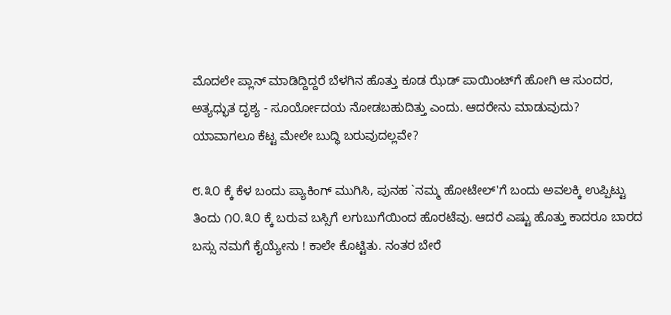ಮೊದಲೇ ಪ್ಲಾನ್ ಮಾಡಿದ್ದಿದ್ದರೆ ಬೆಳಗಿನ ಹೊತ್ತು ಕೂಡ ಝೆಡ್ ಪಾಯಿಂಟ್‍ಗೆ ಹೋಗಿ ಆ ಸುಂದರ, ಅತ್ಯಧ್ಭುತ ದೃಶ್ಯ - ಸೂರ್ಯೋದಯ ನೋಡಬಹುದಿತ್ತು ಎಂದು. ಆದರೇನು ಮಾಡುವುದು? ಯಾವಾಗಲೂ ಕೆಟ್ಟ ಮೇಲೇ ಬುದ್ಧಿ ಬರುವುದಲ್ಲವೇ?

೮.೩೦ ಕ್ಕೆ ಕೆಳ ಬಂದು ಪ್ಯಾಕಿಂಗ್ ಮುಗಿಸಿ, ಪುನಹ `ನಮ್ಮ ಹೋಟೇಲ್‍'ಗೆ ಬಂದು ಅವಲಕ್ಕಿ ಉಪ್ಪಿಟ್ಟು ತಿಂದು ೧೦.೩೦ ಕ್ಕೆ ಬರುವ ಬಸ್ಸಿಗೆ ಲಗುಬುಗೆಯಿಂದ ಹೊರಟೆವು. ಆದರೆ ಎಷ್ಟು ಹೊತ್ತು ಕಾದರೂ ಬಾರದ ಬಸ್ಸು ನಮಗೆ ಕೈಯ್ಯೇನು ! ಕಾಲೇ ಕೊಟ್ಟಿತು. ನಂತರ ಬೇರೆ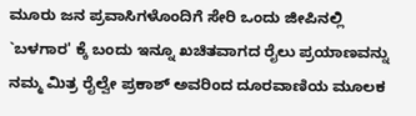ಮೂರು ಜನ ಪ್ರವಾಸಿಗಳೊಂದಿಗೆ ಸೇರಿ ಒಂದು ಜೀಪಿನಲ್ಲಿ `ಬಳಗಾರ' ಕ್ಕೆ ಬಂದು ಇನ್ನೂ ಖಚಿತವಾಗದ ರೈಲು ಪ್ರಯಾಣವನ್ನು ನಮ್ಮ ಮಿತ್ರ ರೈಲ್ವೇ ಪ್ರಕಾಶ್ ಅವರಿಂದ ದೂರವಾಣಿಯ ಮೂಲಕ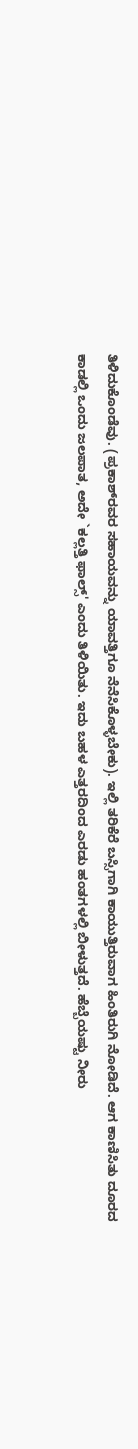ತಿಳಿದುಕೊಂಡೆವು. (ಪ್ರಕಾಶ್‍ರವರ ಸಹಾಯವನ್ನು ಯಾವತ್ತಿಗೂ ನೆನೆಸಿಕೊಳ್ಳಬೇಕು). ಇಲ್ಲಿ ತರಿಕೆರೆ ಬಸ್ಸಿಗಾಗಿ ಕಾಯುತ್ತಿರುವಾಗ ಹಿಂತಿರುಗಿ ನೋಡಿದೆ. ಆಗ ಕಾಣಿಸಿತು ದೂರದ ಕಾಡಲ್ಲಿ ಒಂದು ಜಲಪಾತ, ಅದೇ `ಕಲ್ಲತ್ತಿ ಫಾಲ್ಸ್' ಎಂದು ತಿಳಿಯಿತು. ಇದು ಬಹಳ ಎತ್ತರದಿಂದ ಎರಡು ಹಂತಗಳಲ್ಲಿ ಬೀಳುತ್ತದೆ. ಹೆಬ್ಬೆಯಷ್ಟು ನೀರು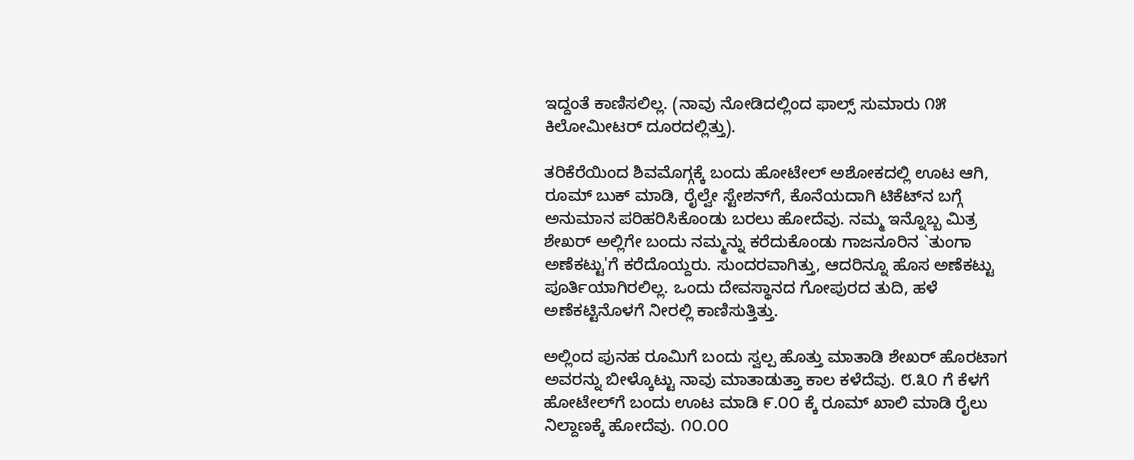ಇದ್ದಂತೆ ಕಾಣಿಸಲಿಲ್ಲ. (ನಾವು ನೋಡಿದಲ್ಲಿಂದ ಫಾಲ್ಸ್ ಸುಮಾರು ೧೫ ಕಿಲೋಮೀಟರ್ ದೂರದಲ್ಲಿತ್ತು).

ತರಿಕೆರೆಯಿಂದ ಶಿವಮೊಗ್ಗಕ್ಕೆ ಬಂದು ಹೋಟೇಲ್ ಅಶೋಕದಲ್ಲಿ ಊಟ ಆಗಿ, ರೂಮ್ ಬುಕ್ ಮಾಡಿ, ರೈಲ್ವೇ ಸ್ಟೇಶನ್‍ಗೆ, ಕೊನೆಯದಾಗಿ ಟಿಕೆಟ್‍ನ ಬಗ್ಗೆ ಅನುಮಾನ ಪರಿಹರಿಸಿಕೊಂಡು ಬರಲು ಹೋದೆವು. ನಮ್ಮ ಇನ್ನೊಬ್ಬ ಮಿತ್ರ ಶೇಖರ್ ಅಲ್ಲಿಗೇ ಬಂದು ನಮ್ಮನ್ನು ಕರೆದುಕೊಂಡು ಗಾಜನೂರಿನ `ತುಂಗಾ ಅಣೆಕಟ್ಟು'ಗೆ ಕರೆದೊಯ್ದರು. ಸುಂದರವಾಗಿತ್ತು, ಆದರಿನ್ನೂ ಹೊಸ ಅಣೆಕಟ್ಟು ಪೂರ್ತಿಯಾಗಿರಲಿಲ್ಲ. ಒಂದು ದೇವಸ್ಥಾನದ ಗೋಪುರದ ತುದಿ, ಹಳೆ ಅಣೆಕಟ್ಟಿನೊಳಗೆ ನೀರಲ್ಲಿ ಕಾಣಿಸುತ್ತಿತ್ತು.

ಅಲ್ಲಿಂದ ಪುನಹ ರೂಮಿಗೆ ಬಂದು ಸ್ವಲ್ಪ ಹೊತ್ತು ಮಾತಾಡಿ ಶೇಖರ್ ಹೊರಟಾಗ ಅವರನ್ನು ಬೀಳ್ಕೊಟ್ಟು ನಾವು ಮಾತಾಡುತ್ತಾ ಕಾಲ ಕಳೆದೆವು. ೮.೩೦ ಗೆ ಕೆಳಗೆ ಹೋಟೇಲ್‍ಗೆ ಬಂದು ಊಟ ಮಾಡಿ ೯.೦೦ ಕ್ಕೆ ರೂಮ್ ಖಾಲಿ ಮಾಡಿ ರೈಲು ನಿಲ್ದಾಣಕ್ಕೆ ಹೋದೆವು. ೧೦.೦೦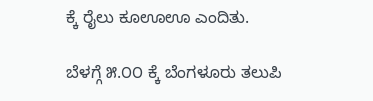ಕ್ಕೆ ರೈಲು ಕೂಊಊ ಎಂದಿತು.

ಬೆಳಗ್ಗೆ ೫.೦೦ ಕ್ಕೆ ಬೆಂಗಳೂರು ತಲುಪಿ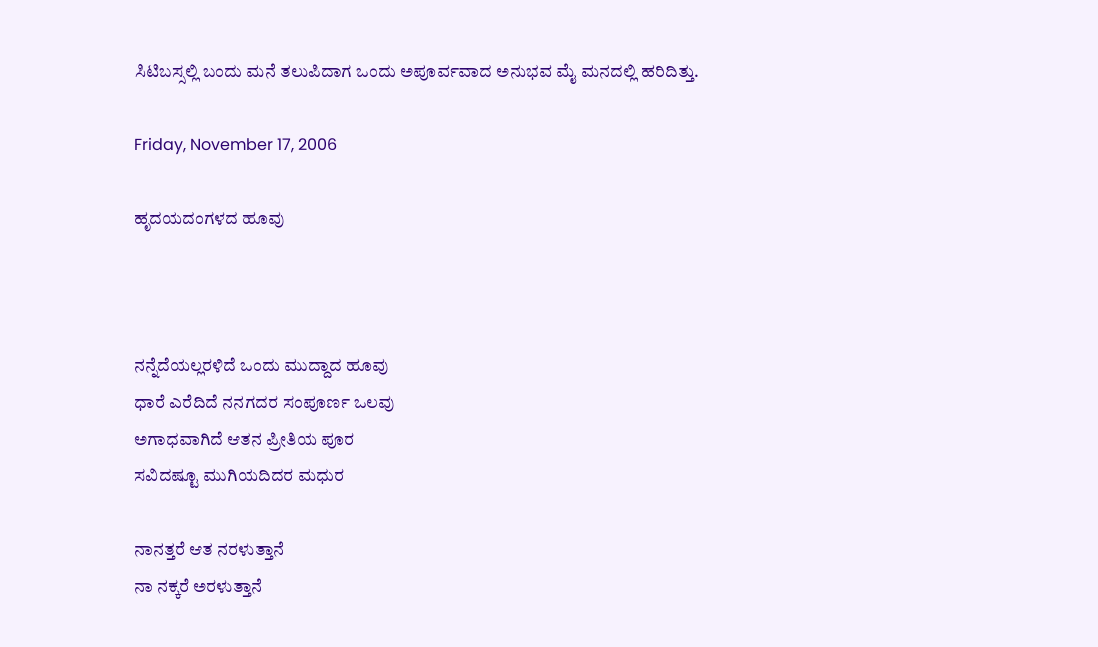ಸಿಟಿಬಸ್ಸಲ್ಲಿ ಬಂದು ಮನೆ ತಲುಪಿದಾಗ ಒಂದು ಅಪೂರ್ವವಾದ ಅನುಭವ ಮೈ ಮನದಲ್ಲಿ ಹರಿದಿತ್ತು.

Friday, November 17, 2006

ಹೃದಯದಂಗಳದ ಹೂವು



ನನ್ನೆದೆಯಲ್ಲರಳಿದೆ ಒಂದು ಮುದ್ದಾದ ಹೂವು
ಧಾರೆ ಎರೆದಿದೆ ನನಗದರ ಸಂಪೂರ್ಣ ಒಲವು
ಅಗಾಧವಾಗಿದೆ ಆತನ ಪ್ರೀತಿಯ ಪೂರ
ಸವಿದಷ್ಟೂ ಮುಗಿಯದಿದರ ಮಧುರ

ನಾನತ್ತರೆ ಆತ ನರಳುತ್ತಾನೆ
ನಾ ನಕ್ಕರೆ ಅರಳುತ್ತಾನೆ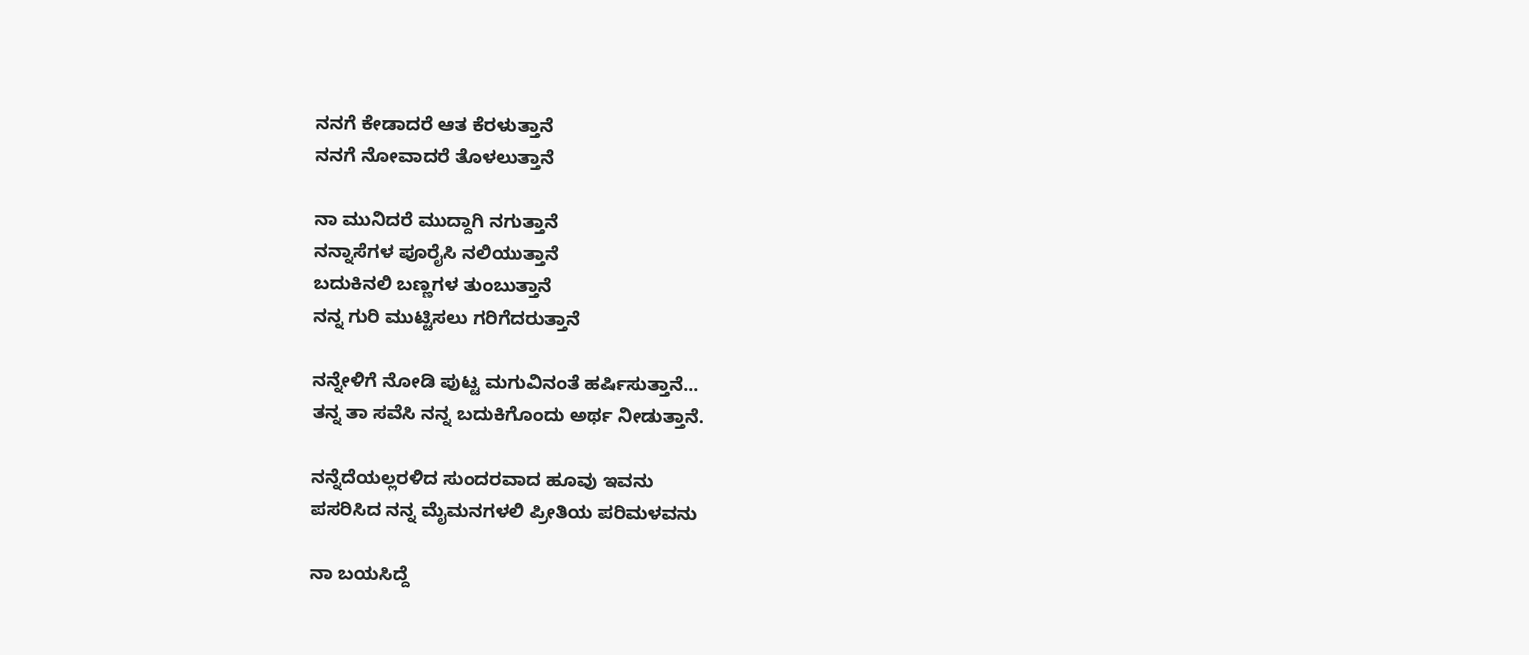ನನಗೆ ಕೇಡಾದರೆ ಆತ ಕೆರಳುತ್ತಾನೆ
ನನಗೆ ನೋವಾದರೆ ತೊಳಲುತ್ತಾನೆ

ನಾ ಮುನಿದರೆ ಮುದ್ದಾಗಿ ನಗುತ್ತಾನೆ
ನನ್ನಾಸೆಗಳ ಪೂರೈಸಿ ನಲಿಯುತ್ತಾನೆ
ಬದುಕಿನಲಿ ಬಣ್ಣಗಳ ತುಂಬುತ್ತಾನೆ
ನನ್ನ ಗುರಿ ಮುಟ್ಟಿಸಲು ಗರಿಗೆದರುತ್ತಾನೆ

ನನ್ನೇಳಿಗೆ ನೋಡಿ ಪುಟ್ಟ ಮಗುವಿನಂತೆ ಹರ್ಷಿಸುತ್ತಾನೆ...
ತನ್ನ ತಾ ಸವೆಸಿ ನನ್ನ ಬದುಕಿಗೊಂದು ಅರ್ಥ ನೀಡುತ್ತಾನೆ.

ನನ್ನೆದೆಯಲ್ಲರಳಿದ ಸುಂದರವಾದ ಹೂವು ಇವನು
ಪಸರಿಸಿದ ನನ್ನ ಮೈಮನಗಳಲಿ ಪ್ರೀತಿಯ ಪರಿಮಳವನು

ನಾ ಬಯಸಿದ್ದೆ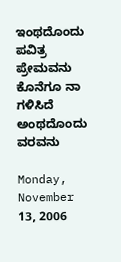ಇಂಥದೊಂದು ಪವಿತ್ರ ಪ್ರೇಮವನು
ಕೊನೆಗೂ ನಾ ಗಳಿಸಿದೆ ಅಂಥದೊಂದು ವರವನು

Monday, November 13, 2006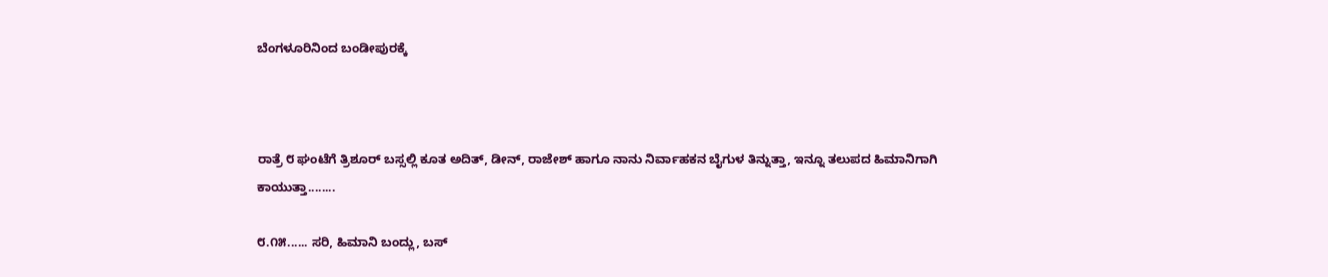ಬೆಂಗಳೂರಿನಿಂದ ಬಂಡೀಪುರಕ್ಕೆ



ರಾತ್ರೆ ೮ ಘಂಟೆಗೆ ತ್ರಿಶೂರ್ ಬಸ್ಸಲ್ಲಿ ಕೂತ ಅದಿತ್, ಡೀನ್, ರಾಜೇಶ್ ಹಾಗೂ ನಾನು ನಿರ್ವಾಹಕನ ಬೈಗುಳ ತಿನ್ನುತ್ತಾ, ಇನ್ನೂ ತಲುಪದ ಹಿಮಾನಿಗಾಗಿ ಕಾಯುತ್ತಾ........

೮.೧೫...... ಸರಿ, ಹಿಮಾನಿ ಬಂದ್ಲು, ಬಸ್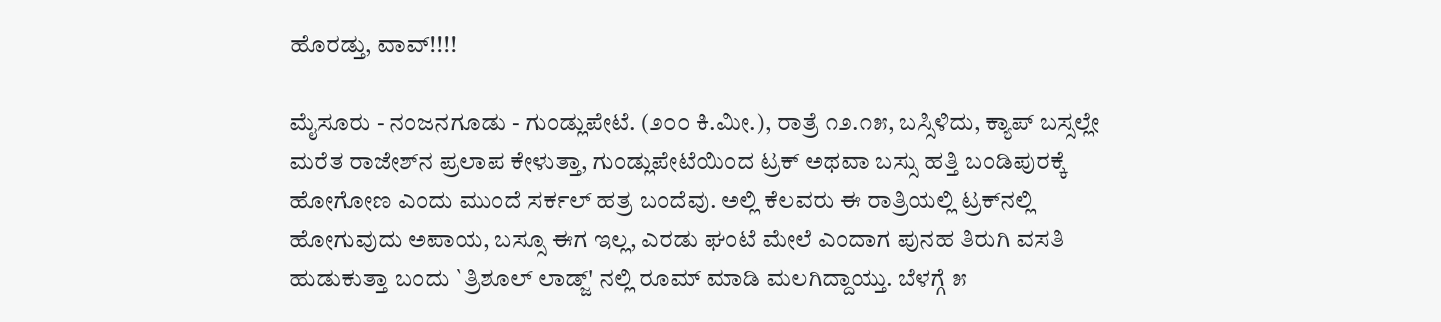ಹೊರಡ್ತು, ವಾವ್!!!!

ಮೈಸೂರು - ನಂಜನಗೂಡು - ಗುಂಡ್ಲುಪೇಟೆ. (೨೦೦ ಕಿ.ಮೀ.), ರಾತ್ರೆ ೧೨.೧೫, ಬಸ್ಸಿಳಿದು, ಕ್ಯಾಪ್ ಬಸ್ಸಲ್ಲೇ ಮರೆತ ರಾಜೇಶ್‍ನ ಪ್ರಲಾಪ ಕೇಳುತ್ತಾ, ಗುಂಡ್ಲುಪೇಟೆಯಿಂದ ಟ್ರಕ್ ಅಥವಾ ಬಸ್ಸು ಹತ್ತಿ ಬಂಡಿಪುರಕ್ಕೆ ಹೋಗೋಣ ಎಂದು ಮುಂದೆ ಸರ್ಕಲ್ ಹತ್ರ ಬಂದೆವು. ಅಲ್ಲಿ ಕೆಲವರು ಈ ರಾತ್ರಿಯಲ್ಲಿ ಟ್ರಕ್‍ನಲ್ಲಿ ಹೋಗುವುದು ಅಪಾಯ, ಬಸ್ಸೂ ಈಗ ಇಲ್ಲ, ಎರಡು ಘಂಟೆ ಮೇಲೆ ಎಂದಾಗ ಪುನಹ ತಿರುಗಿ ವಸತಿ ಹುಡುಕುತ್ತಾ ಬಂದು `ತ್ರಿಶೂಲ್ ಲಾಡ್ಜ್' ನಲ್ಲಿ ರೂಮ್ ಮಾಡಿ ಮಲಗಿದ್ದಾಯ್ತು. ಬೆಳಗ್ಗೆ ೫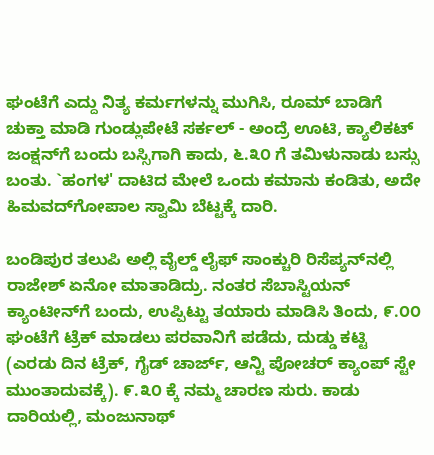ಘಂಟೆಗೆ ಎದ್ದು ನಿತ್ಯ ಕರ್ಮಗಳನ್ನು ಮುಗಿಸಿ, ರೂಮ್ ಬಾಡಿಗೆ ಚುಕ್ತಾ ಮಾಡಿ ಗುಂಡ್ಲುಪೇಟೆ ಸರ್ಕಲ್ - ಅಂದ್ರೆ ಊಟಿ, ಕ್ಯಾಲಿಕಟ್ ಜಂಕ್ಷನ್‍ಗೆ ಬಂದು ಬಸ್ಸಿಗಾಗಿ ಕಾದು, ೬.೩೦ ಗೆ ತಮಿಳುನಾಡು ಬಸ್ಸು ಬಂತು. `ಹಂಗಳ' ದಾಟಿದ ಮೇಲೆ ಒಂದು ಕಮಾನು ಕಂಡಿತು, ಅದೇ ಹಿಮವದ್‍ಗೋಪಾಲ ಸ್ವಾಮಿ ಬೆಟ್ಟಕ್ಕೆ ದಾರಿ.

ಬಂಡಿಪುರ ತಲುಪಿ ಅಲ್ಲಿ ವೈಲ್ಡ್ ಲೈಫ್ ಸಾಂಕ್ಚುರಿ ರಿಸೆಪ್ಯನ್‍ನಲ್ಲಿ ರಾಜೇಶ್ ಏನೋ ಮಾತಾಡಿದ್ರು. ನಂತರ ಸೆಬಾಸ್ಟಿಯನ್ ಕ್ಯಾಂಟೀನ್‍ಗೆ ಬಂದು, ಉಪ್ಪಿಟ್ಟು ತಯಾರು ಮಾಡಿಸಿ ತಿಂದು, ೯.೦೦ ಘಂಟೆಗೆ ಟ್ರೆಕ್ ಮಾಡಲು ಪರವಾನಿಗೆ ಪಡೆದು, ದುಡ್ಡು ಕಟ್ಟಿ (ಎರಡು ದಿನ ಟ್ರೆಕ್, ಗೈಡ್ ಚಾರ್ಜ್, ಆನ್ಟಿ ಪೋಚರ್ ಕ್ಯಾಂಪ್ ಸ್ಟೇ ಮುಂತಾದುವಕ್ಕೆ). ೯.೩೦ ಕ್ಕೆ ನಮ್ಮ ಚಾರಣ ಸುರು. ಕಾಡು ದಾರಿಯಲ್ಲಿ, ಮಂಜುನಾಥ್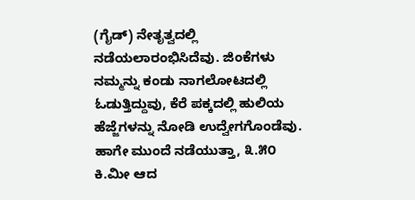(ಗೈಡ್) ನೇತೃತ್ವದಲ್ಲಿ ನಡೆಯಲಾರಂಭಿಸಿದೆವು. ಜಿಂಕೆಗಳು ನಮ್ಮನ್ನು ಕಂಡು ನಾಗಲೋಟದಲ್ಲಿ ಓಡುತ್ತಿದ್ದುವು, ಕೆರೆ ಪಕ್ಕದಲ್ಲಿ ಹುಲಿಯ ಹೆಜ್ಜೆಗಳನ್ನು ನೋಡಿ ಉದ್ವೇಗಗೊಂಡೆವು. ಹಾಗೇ ಮುಂದೆ ನಡೆಯುತ್ತಾ, ೩.೫೦ ಕಿ.ಮೀ ಆದ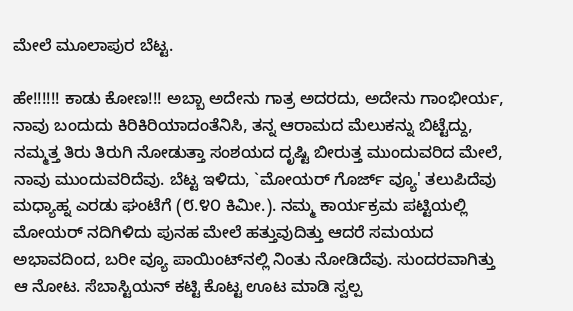ಮೇಲೆ ಮೂಲಾಪುರ ಬೆಟ್ಟ.

ಹೇ!!!!!! ಕಾಡು ಕೋಣ!!! ಅಬ್ಬಾ ಅದೇನು ಗಾತ್ರ ಅದರದು, ಅದೇನು ಗಾಂಭೀರ್ಯ, ನಾವು ಬಂದುದು ಕಿರಿಕಿರಿಯಾದಂತೆನಿಸಿ, ತನ್ನ ಆರಾಮದ ಮೆಲುಕನ್ನು ಬಿಟ್ಟೆದ್ದು, ನಮ್ಮತ್ತ ತಿರು ತಿರುಗಿ ನೋಡುತ್ತಾ ಸಂಶಯದ ದೃಷ್ಟಿ ಬೀರುತ್ತ ಮುಂದುವರಿದ ಮೇಲೆ, ನಾವು ಮುಂದುವರಿದೆವು. ಬೆಟ್ಟ ಇಳಿದು, `ಮೋಯರ್ ಗೊರ್ಜ್ ವ್ಯೂ' ತಲುಪಿದೆವು ಮಧ್ಯಾ‍ಹ್ನ ಎರಡು ಘಂಟೆಗೆ (೮.೪೦ ಕಿಮೀ.). ನಮ್ಮ ಕಾರ್ಯಕ್ರಮ ಪಟ್ಟಿಯಲ್ಲಿ ಮೋಯರ್ ನದಿಗಿಳಿದು ಪುನಹ ಮೇಲೆ ಹತ್ತುವುದಿತ್ತು ಆದರೆ ಸಮಯದ ಅಭಾವದಿಂದ, ಬರೀ ವ್ಯೂ ಪಾಯಿಂಟ್‍ನಲ್ಲಿ ನಿಂತು ನೋಡಿದೆವು. ಸುಂದರವಾಗಿತ್ತು ಆ ನೋಟ. ಸೆಬಾಸ್ಟಿಯನ್ ಕಟ್ಟಿ ಕೊಟ್ಟ ಊಟ ಮಾಡಿ ಸ್ವಲ್ಪ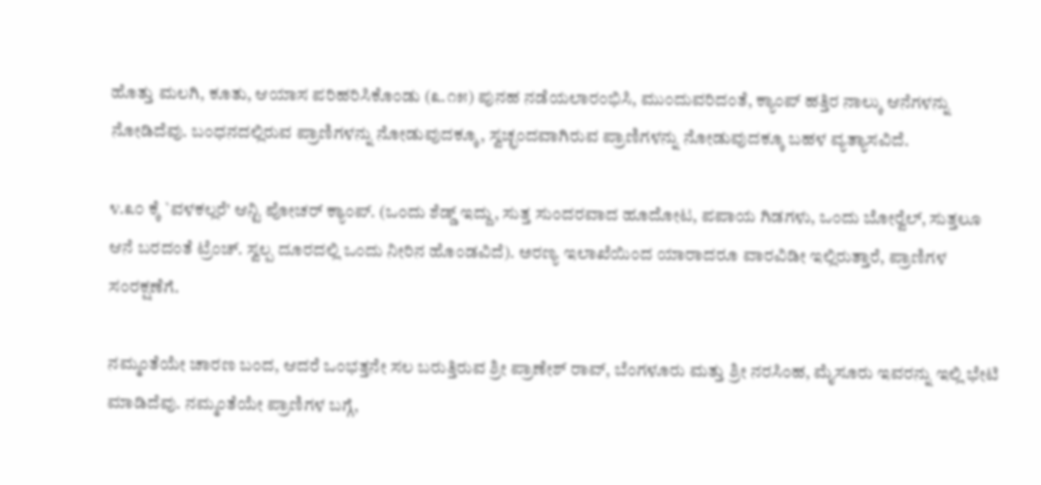ಹೊತ್ತು ಮಲಗಿ, ಕೂತು, ಆಯಾಸ ಪರಿಹರಿಸಿಕೊಂಡು (೩.೧೫) ಪುನಹ ನಡೆಯಲಾರಂಭಿಸಿ, ಮುಂದುವರಿದಂತೆ, ಕ್ಯಾಂಪ್ ಹತ್ತಿರ ನಾಲ್ಕು ಆನೆಗಳನ್ನು ನೋಡಿದೆವು. ಬಂಧನದಲ್ಲಿರುವ ಪ್ರಾಣಿಗಳನ್ನು ನೋಡುವುದಕ್ಕೂ, ಸ್ವಚ್ಛಂದವಾಗಿರುವ ಪ್ರಾಣಿಗಳನ್ನು ನೋಡುವುದಕ್ಕೂ ಬಹಳ ವ್ಯತ್ಯಾಸವಿದೆ.

೪.೩೦ ಕ್ಕೆ `ವಳಕಲ್ಲರೆ' ಆನ್ಟಿ ಪೋಚರ್ ಕ್ಯಾಂಪ್. (ಒಂದು ಶೆಡ್ಡ್ ಇದ್ದು, ಸುತ್ತ ಸುಂದರವಾದ ಹೂದೋಟ, ಪಪಾಯ ಗಿಡಗಳು, ಒಂದು ಬೋರ್‍ವೆಲ್, ಸುತ್ತಲೂ ಆನೆ ಬರದಂತೆ ಟ್ರೆಂಚ್. ಸ್ವಲ್ಪ ದೂರದಲ್ಲಿ ಒಂದು ನೀರಿನ ಹೊಂಡವಿದೆ). ಅರಣ್ಯ ಇಲಾಖೆಯಿಂದ ಯಾರಾದರೂ ವಾರವಿಡೀ ಇಲ್ಲಿರುತ್ತಾರೆ, ಪ್ರಾಣಿಗಳ ಸಂರಕ್ಷಣೆಗೆ.

ನಮ್ಮಂತೆಯೇ ಚಾರಣ ಬಂದ, ಆದರೆ ಒಂಭತ್ತನೇ ಸಲ ಬರುತ್ತಿರುವ ಶ್ರೀ ಪ್ರಾಣೇಶ್ ರಾವ್, ಬೆಂಗಳೂರು ಮತ್ತು ಶ್ರೀ ನರಸಿಂಹ, ಮೈಸೂರು ಇವರನ್ನು ಇಲ್ಲಿ ಭೇಟಿ ಮಾಡಿದೆವು. ನಮ್ಮಂತೆಯೇ ಪ್ರಾಣಿಗಳ ಬಗ್ಗೆ,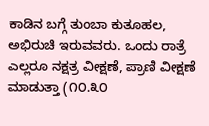ಕಾಡಿನ ಬಗ್ಗೆ ತುಂಬಾ ಕುತೂಹಲ, ಅಭಿರುಚಿ ಇರುವವರು. ಒಂದು ರಾತ್ರೆ ಎಲ್ಲರೂ ನಕ್ಷತ್ರ ವೀಕ್ಷಣೆ, ಪ್ರಾಣಿ ವೀಕ್ಷಣೆ ಮಾಡುತ್ತಾ (೧೦.೩೦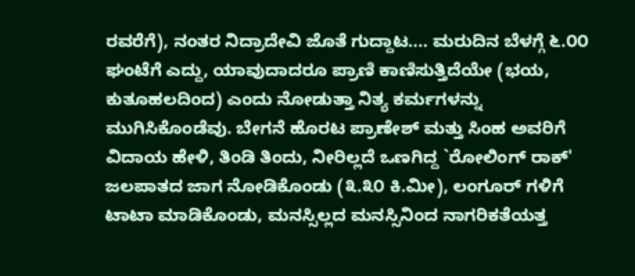ರವರೆಗೆ), ನಂತರ ನಿದ್ರಾದೇವಿ ಜೊತೆ ಗುದ್ದಾಟ.... ಮರುದಿನ ಬೆಳಗ್ಗೆ ೬.೦೦ ಘಂಟೆಗೆ ಎದ್ದು, ಯಾವುದಾದರೂ ಪ್ರಾಣಿ ಕಾಣಿಸುತ್ತಿದೆಯೇ (ಭಯ, ಕುತೂಹಲದಿಂದ) ಎಂದು ನೋಡುತ್ತಾ ನಿತ್ಯ ಕರ್ಮಗಳನ್ನು ಮುಗಿಸಿಕೊಂಡೆವು. ಬೇಗನೆ ಹೊರಟ ಪ್ರಾಣೇಶ್ ಮತ್ತು ಸಿಂಹ ಅವರಿಗೆ ವಿದಾಯ ಹೇಳಿ, ತಿಂಡಿ ತಿಂದು, ನೀರಿಲ್ಲದೆ ಒಣಗಿದ್ದ `ರೋಲಿಂಗ್ ರಾಕ್' ಜಲಪಾತದ ಜಾಗ ನೋಡಿಕೊಂಡು (೩.೩೦ ಕಿ.ಮೀ), ಲಂಗೂರ್ ಗಳಿಗೆ ಟಾಟಾ ಮಾಡಿಕೊಂಡು, ಮನಸ್ಸಿಲ್ಲದ ಮನಸ್ಸಿನಿಂದ ನಾಗರಿಕತೆಯತ್ತ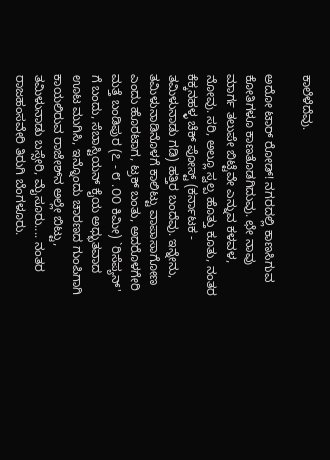ಕಾಲೆಳೆದೆವು.

ಅದೋ ಟಾರ್ ರೋಡ್! ನಗರದಲ್ಲಿ ಕಾಣಸಿಗುವ ಕೋತಿಗಳೂ ಕಾಣತೊಡಗಿದುವು. ಛೇ ನಾವು ಮಾರ್ಗ ತಲುಪೇ ಬಿಟ್ಟೆವೇ ಎನ್ನುವ ಕಳವಳ, ನೋವು. ಸರಿ, ಅಲ್ಲೂ ಸ್ವಲ್ಪ ಹೊತ್ತು ಕೂತು, ನಂತರ ಕೆಕ್ಕನಹಳ್ಳ ಚೆಕ್ ಪೋಸ್ಟ್ (ಕರ್ನಾಟಕ - ತಮಿಳುನಾಡು ಗಡಿ) ಹತ್ತಿರ ಬಂದೆವು. ಇನ್ನೇನು, ತಮಿಳುನಾಡಿನೊಳಗೆ ಕಾಲಿಟ್ಟು ವಾಪಾಸಾಗೋಣ ಎಂದು ಹೊರಟಾಗ, ಟ್ರಕ್ ಬಂತು, ಅದರೊಳಗೇರಿ ಮತ್ತೆ ಬಂಡಿಪುರ (೭ - ೮ .೦೦ ಕಿಮೀ) `ರಿಸೆಪ್ಯನ್' ಗೆ ಬಂದು, ಸೆಬಾಸ್ಟಿಯನ್ ಕೈಯ ಅಧ್ಭುತವಾದ ಊಟ ಮುಗಿಸಿ, ಇನ್ನೊಂದು ಚಾರಣದ ಗುಂಪಿಗಾಗಿ ಕಾಯಲಿರುವ ರಾಜೇಶ್‌ನ ಅಲ್ಲೇ ಬಿಟ್ಟು, ತಮಿಳುನಾಡು ಬಸ್ಸೇರಿ, ಮೈಸೂರು.... ನಂತರ ರಾಜಹಂಸವೇರಿ ತಿರುಗಿ ಬೆಂಗಳೂರು.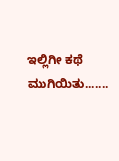ಇಲ್ಲಿಗೀ ಕಥೆ ಮುಗಿಯಿತು.......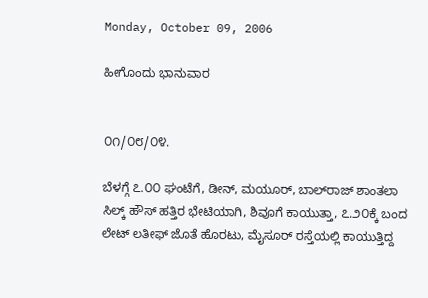Monday, October 09, 2006

ಹೀಗೊಂದು ಭಾನುವಾರ


೦೧/೦೮/೦೪.

ಬೆಳಗ್ಗೆ ೭.೦೦ ಘಂಟೆಗೆ, ಡೀನ್, ಮಯೂರ್, ಬಾಲ್‍ರಾಜ್ ಶಾಂತಲಾ ಸಿಲ್ಕ್ ಹೌಸ್ ಹತ್ತಿರ ಭೇಟಿಯಾಗಿ, ಶಿವೂಗೆ ಕಾಯುತ್ತಾ, ೭.೨೦ಕ್ಕೆ ಬಂದ ಲೇಟ್ ಲತೀಫ್ ಜೊತೆ ಹೊರಟು, ಮೈಸೂರ್ ರಸ್ತೆಯಲ್ಲಿ ಕಾಯುತ್ತಿದ್ದ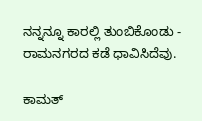ನನ್ನನ್ನೂ ಕಾರಲ್ಲಿ ತುಂಬಿಕೊಂಡು - ರಾಮನಗರದ ಕಡೆ ಧಾವಿಸಿದೆವು.

ಕಾಮತ್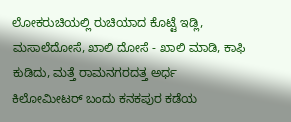ಲೋಕರುಚಿಯಲ್ಲಿ ರುಚಿಯಾದ ಕೊಟ್ಟೆ ಇಡ್ಲಿ, ಮಸಾಲೆದೋಸೆ, ಖಾಲಿ ದೋಸೆ - ಖಾಲಿ ಮಾಡಿ, ಕಾಫಿ ಕುಡಿದು, ಮತ್ತೆ ರಾಮನಗರದತ್ತ ಅರ್ಧ ಕಿಲೋಮೀಟರ್ ಬಂದು ಕನಕಪುರ ಕಡೆಯ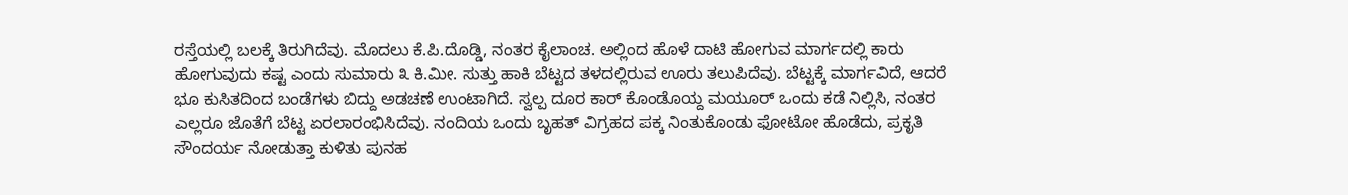ರಸ್ತೆಯಲ್ಲಿ ಬಲಕ್ಕೆ ತಿರುಗಿದೆವು. ಮೊದಲು ಕೆ.ಪಿ.ದೊಡ್ಡಿ, ನಂತರ ಕೈಲಾಂಚ. ಅಲ್ಲಿಂದ ಹೊಳೆ ದಾಟಿ ಹೋಗುವ ಮಾರ್ಗದಲ್ಲಿ ಕಾರು ಹೋಗುವುದು ಕಷ್ಟ ಎಂದು ಸುಮಾರು ೩ ಕಿ.ಮೀ. ಸುತ್ತು ಹಾಕಿ ಬೆಟ್ಟದ ತಳದಲ್ಲಿರುವ ಊರು ತಲುಪಿದೆವು. ಬೆಟ್ಟಕ್ಕೆ ಮಾರ್ಗವಿದೆ, ಆದರೆ ಭೂ ಕುಸಿತದಿಂದ ಬಂಡೆಗಳು ಬಿದ್ದು ಅಡಚಣೆ ಉಂಟಾಗಿದೆ. ಸ್ವಲ್ಪ ದೂರ ಕಾರ್ ಕೊಂಡೊಯ್ದ ಮಯೂರ್ ಒಂದು ಕಡೆ ನಿಲ್ಲಿಸಿ, ನಂತರ ಎಲ್ಲರೂ ಜೊತೆಗೆ ಬೆಟ್ಟ ಏರಲಾರಂಭಿಸಿದೆವು. ನಂದಿಯ ಒಂದು ಬೃಹತ್ ವಿಗ್ರಹದ ಪಕ್ಕ ನಿಂತುಕೊಂಡು ಫೋಟೋ ಹೊಡೆದು, ಪ್ರಕೃತಿ ಸೌಂದರ್ಯ ನೋಡುತ್ತಾ ಕುಳಿತು ಪುನಹ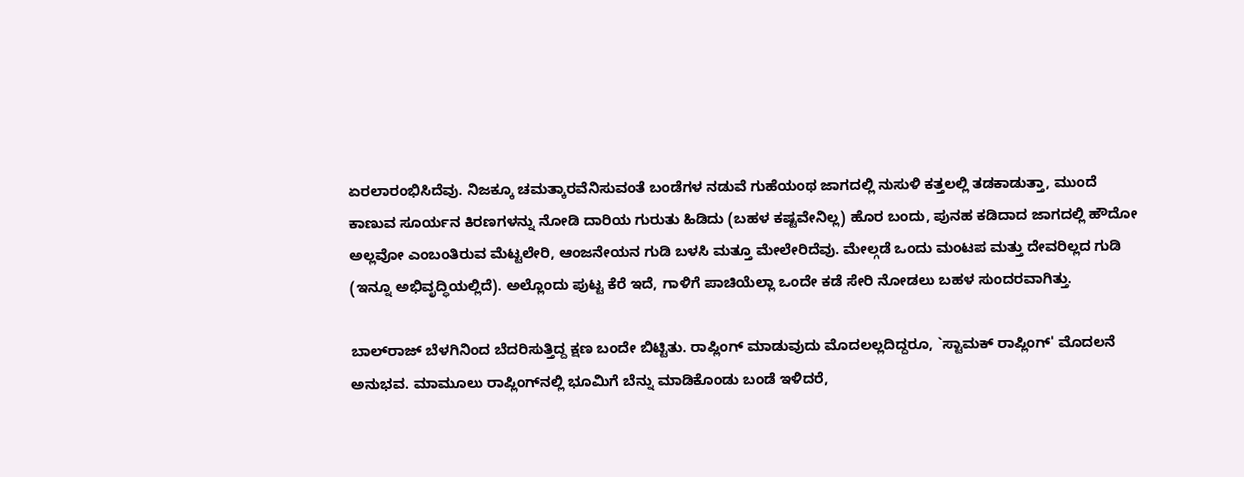ಏರಲಾರಂಭಿಸಿದೆವು. ನಿಜಕ್ಕೂ ಚಮತ್ಕಾರವೆನಿಸುವಂತೆ ಬಂಡೆಗಳ ನಡುವೆ ಗುಹೆಯಂಥ ಜಾಗದಲ್ಲಿ ನುಸುಳಿ ಕತ್ತಲಲ್ಲಿ ತಡಕಾಡುತ್ತಾ, ಮುಂದೆ ಕಾಣುವ ಸೂರ್ಯನ ಕಿರಣಗಳನ್ನು ನೋಡಿ ದಾರಿಯ ಗುರುತು ಹಿಡಿದು (ಬಹಳ ಕಷ್ಟವೇನಿಲ್ಲ) ಹೊರ ಬಂದು, ಪುನಹ ಕಡಿದಾದ ಜಾಗದಲ್ಲಿ ಹೌದೋ ಅಲ್ಲವೋ ಎಂಬಂತಿರುವ ಮೆಟ್ಟಲೇರಿ, ಆಂಜನೇಯನ ಗುಡಿ ಬಳಸಿ ಮತ್ತೂ ಮೇಲೇರಿದೆವು. ಮೇಲ್ಗಡೆ ಒಂದು ಮಂಟಪ ಮತ್ತು ದೇವರಿಲ್ಲದ ಗುಡಿ (ಇನ್ನೂ ಅಭಿವೃದ್ಧಿಯಲ್ಲಿದೆ). ಅಲ್ಲೊಂದು ಪುಟ್ಟ ಕೆರೆ ಇದೆ, ಗಾಳಿಗೆ ಪಾಚಿಯೆಲ್ಲಾ ಒಂದೇ ಕಡೆ ಸೇರಿ ನೋಡಲು ಬಹಳ ಸುಂದರವಾಗಿತ್ತು.

ಬಾಲ್‍ರಾಜ್ ಬೆಳಗಿನಿಂದ ಬೆದರಿಸುತ್ತಿದ್ದ ಕ್ಷಣ ಬಂದೇ ಬಿಟ್ಟಿತು. ರಾಪ್ಲಿಂಗ್ ಮಾಡುವುದು ಮೊದಲಲ್ಲದಿದ್ದರೂ, `ಸ್ಟಾಮಕ್ ರಾಪ್ಲಿಂಗ್' ಮೊದಲನೆ ಅನುಭವ. ಮಾಮೂಲು ರಾಪ್ಲಿಂಗ್‍ನಲ್ಲಿ ಭೂಮಿಗೆ ಬೆನ್ನು ಮಾಡಿಕೊಂಡು ಬಂಡೆ ಇಳಿದರೆ,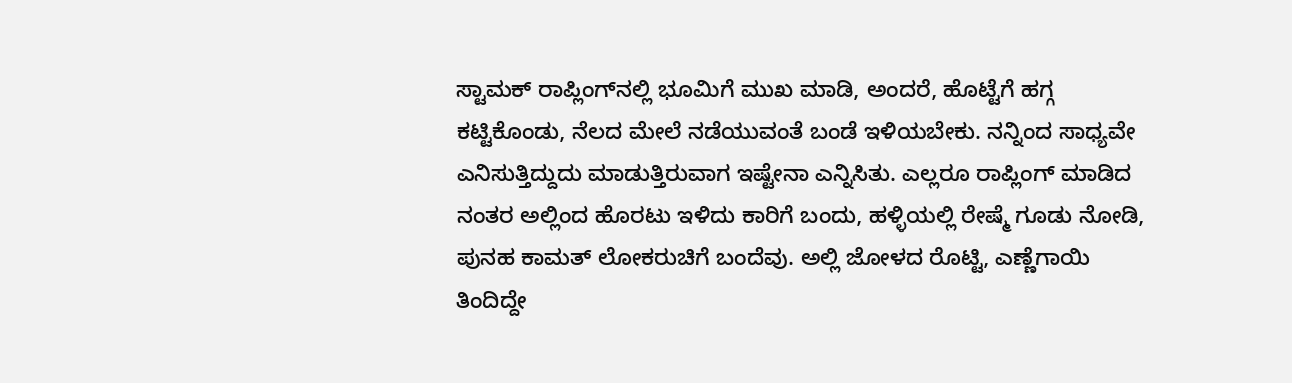ಸ್ಟಾಮಕ್ ರಾಪ್ಲಿಂಗ್‍ನಲ್ಲಿ ಭೂಮಿಗೆ ಮುಖ ಮಾಡಿ, ಅಂದರೆ, ಹೊಟ್ಟೆಗೆ ಹಗ್ಗ ಕಟ್ಟಿಕೊಂಡು, ನೆಲದ ಮೇಲೆ ನಡೆಯುವಂತೆ ಬಂಡೆ ಇಳಿಯಬೇಕು. ನನ್ನಿಂದ ಸಾಧ್ಯವೇ ಎನಿಸುತ್ತಿದ್ದುದು ಮಾಡುತ್ತಿರುವಾಗ ಇಷ್ಟೇನಾ ಎನ್ನಿಸಿತು. ಎಲ್ಲರೂ ರಾಪ್ಲಿಂಗ್ ಮಾಡಿದ ನಂತರ ಅಲ್ಲಿಂದ ಹೊರಟು ಇಳಿದು ಕಾರಿಗೆ ಬಂದು, ಹಳ್ಳಿಯಲ್ಲಿ ರೇಷ್ಮೆ ಗೂಡು ನೋಡಿ, ಪುನಹ ಕಾಮತ್ ಲೋಕರುಚಿಗೆ ಬಂದೆವು. ಅಲ್ಲಿ ಜೋಳದ ರೊಟ್ಟಿ, ಎಣ್ಣೆಗಾಯಿ ತಿಂದಿದ್ದೇ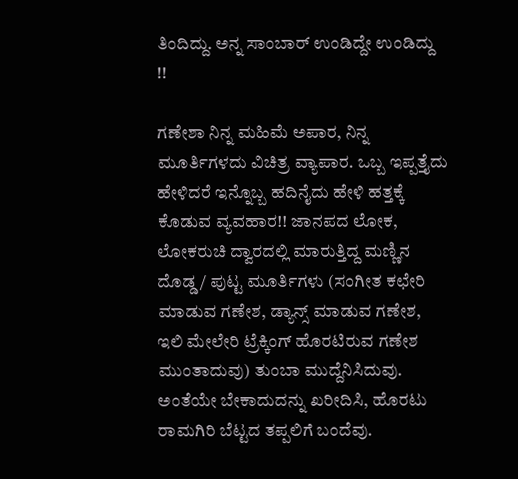ತಿಂದಿದ್ದು. ಅನ್ನ ಸಾಂಬಾರ್ ಉಂಡಿದ್ದೇ ಉಂಡಿದ್ದು !!

ಗಣೇಶಾ ನಿನ್ನ ಮಹಿಮೆ ಅಪಾರ, ನಿನ್ನ ಮೂರ್ತಿಗಳದು ವಿಚಿತ್ರ ವ್ಯಾಪಾರ. ಒಬ್ಬ ಇಪ್ಪತ್ತೈದು ಹೇಳಿದರೆ ಇನ್ನೊಬ್ಬ ಹದಿನೈದು ಹೇಳಿ ಹತ್ತಕ್ಕೆ ಕೊಡುವ ವ್ಯವಹಾರ!! ಜಾನಪದ ಲೋಕ, ಲೋಕರುಚಿ ದ್ವಾರದಲ್ಲಿ ಮಾರುತ್ತಿದ್ದ ಮಣ್ಣಿನ ದೊಡ್ಡ / ಪುಟ್ಟ ಮೂರ್ತಿಗಳು (ಸಂಗೀತ ಕಛೇರಿ ಮಾಡುವ ಗಣೇಶ, ಡ್ಯಾನ್ಸ್ ಮಾಡುವ ಗಣೇಶ, ಇಲಿ ಮೇಲೇರಿ ಟ್ರೆಕ್ಕಿಂಗ್ ಹೊರಟಿರುವ ಗಣೇಶ ಮುಂತಾದುವು) ತುಂಬಾ ಮುದ್ದೆನಿಸಿದುವು. ಅಂತೆಯೇ ಬೇಕಾದುದನ್ನು ಖರೀದಿಸಿ, ಹೊರಟು ರಾಮಗಿರಿ ಬೆಟ್ಟದ ತಪ್ಪಲಿಗೆ ಬಂದೆವು.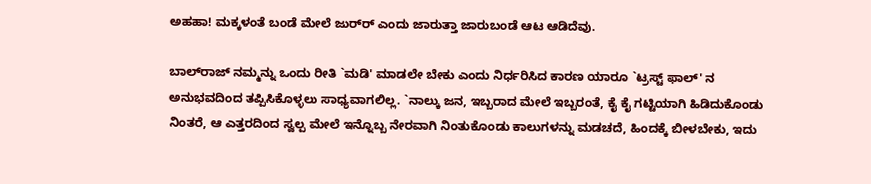ಅಹಹಾ! ಮಕ್ಕಳಂತೆ ಬಂಡೆ ಮೇಲೆ ಜುರ್‍ರ್‍ ಎಂದು ಜಾರುತ್ತಾ ಜಾರುಬಂಡೆ ಆಟ ಆಡಿದೆವು.

ಬಾಲ್‍ರಾಜ್ ನಮ್ಮನ್ನು ಒಂದು ರೀತಿ `ಮಡಿ' ಮಾಡಲೇ ಬೇಕು ಎಂದು ನಿರ್ಧರಿಸಿದ ಕಾರಣ ಯಾರೂ `ಟ್ರಸ್ಟ್ ಫಾಲ್' ನ ಅನುಭವದಿಂದ ತಪ್ಪಿಸಿಕೊಳ್ಳಲು ಸಾಧ್ಯವಾಗಲಿಲ್ಲ. `ನಾಲ್ಕು ಜನ, ಇಬ್ಬರಾದ ಮೇಲೆ ಇಬ್ಬರಂತೆ, ಕೈ ಕೈ ಗಟ್ಟಿಯಾಗಿ ಹಿಡಿದುಕೊಂಡು ನಿಂತರೆ, ಆ ಎತ್ತರದಿಂದ ಸ್ವಲ್ಪ ಮೇಲೆ ಇನ್ನೊಬ್ಬ ನೇರವಾಗಿ ನಿಂತುಕೊಂಡು ಕಾಲುಗಳನ್ನು ಮಡಚದೆ, ಹಿಂದಕ್ಕೆ ಬೀಳಬೇಕು, ಇದು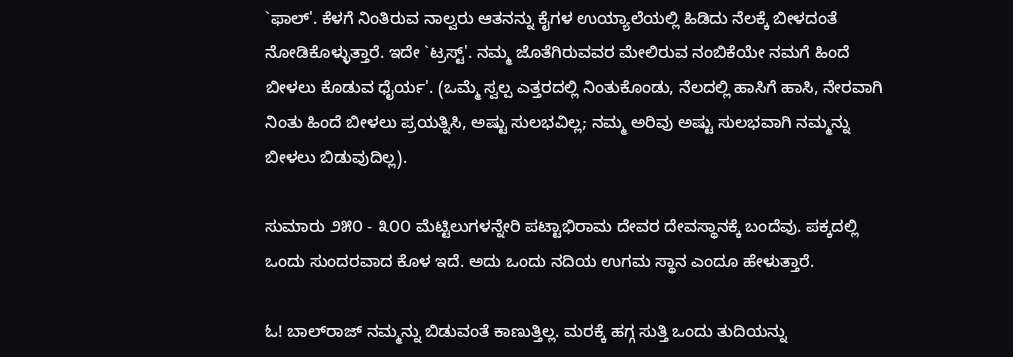`ಫಾಲ್'. ಕೆಳಗೆ ನಿಂತಿರುವ ನಾಲ್ವರು ಆತನನ್ನು ಕೈಗಳ ಉಯ್ಯಾಲೆಯಲ್ಲಿ ಹಿಡಿದು ನೆಲಕ್ಕೆ ಬೀಳದಂತೆ ನೋಡಿಕೊಳ್ಳುತ್ತಾರೆ. ಇದೇ `ಟ್ರಸ್ಟ್'. ನಮ್ಮ ಜೊತೆಗಿರುವವರ ಮೇಲಿರುವ ನಂಬಿಕೆಯೇ ನಮಗೆ ಹಿಂದೆ ಬೀಳಲು ಕೊಡುವ ಧೈರ್ಯ'. (ಒಮ್ಮೆ ಸ್ವಲ್ಪ ಎತ್ತರದಲ್ಲಿ ನಿಂತುಕೊಂಡು, ನೆಲದಲ್ಲಿ ಹಾಸಿಗೆ ಹಾಸಿ, ನೇರವಾಗಿ ನಿಂತು ಹಿಂದೆ ಬೀಳಲು ಪ್ರಯತ್ನಿಸಿ, ಅಷ್ಟು ಸುಲಭವಿಲ್ಲ; ನಮ್ಮ ಅರಿವು ಅಷ್ಟು ಸುಲಭವಾಗಿ ನಮ್ಮನ್ನು ಬೀಳಲು ಬಿಡುವುದಿಲ್ಲ).

ಸುಮಾರು ೨೫೦ - ೩೦೦ ಮೆಟ್ಟಿಲುಗಳನ್ನೇರಿ ಪಟ್ಟಾಭಿರಾಮ ದೇವರ ದೇವಸ್ಥಾನಕ್ಕೆ ಬಂದೆವು. ಪಕ್ಕದಲ್ಲಿ ಒಂದು ಸುಂದರವಾದ ಕೊಳ ಇದೆ. ಅದು ಒಂದು ನದಿಯ ಉಗಮ ಸ್ಥಾನ ಎಂದೂ ಹೇಳುತ್ತಾರೆ.

ಓ! ಬಾಲ್‍ರಾಜ್ ನಮ್ಮನ್ನು ಬಿಡುವಂತೆ ಕಾಣುತ್ತಿಲ್ಲ. ಮರಕ್ಕೆ ಹಗ್ಗ ಸುತ್ತಿ ಒಂದು ತುದಿಯನ್ನು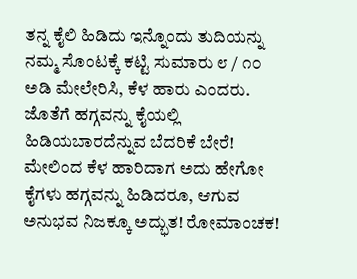ತನ್ನ ಕೈಲಿ ಹಿಡಿದು ಇನ್ನೊಂದು ತುದಿಯನ್ನು ನಮ್ಮ ಸೊಂಟಕ್ಕೆ ಕಟ್ಟಿ ಸುಮಾರು ೮ / ೧೦ ಅಡಿ ಮೇಲೇರಿಸಿ, ಕೆಳ ಹಾರು ಎಂದರು. ಜೊತೆಗೆ ಹಗ್ಗವನ್ನು ಕೈಯಲ್ಲಿ ಹಿಡಿಯಬಾರದೆನ್ನುವ ಬೆದರಿಕೆ ಬೇರೆ! ಮೇಲಿಂದ ಕೆಳ ಹಾರಿದಾಗ ಅದು ಹೇಗೋ ಕೈಗಳು ಹಗ್ಗವನ್ನು ಹಿಡಿದರೂ, ಆಗುವ ಅನುಭವ ನಿಜಕ್ಕೂ ಅದ್ಭುತ! ರೋಮಾಂಚಕ!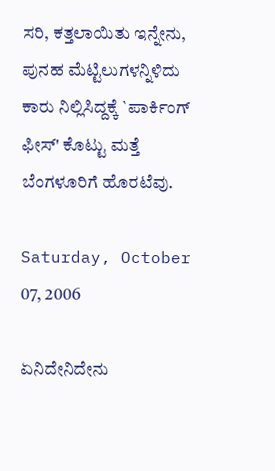ಸರಿ, ಕತ್ತಲಾಯಿತು ಇನ್ನೇನು, ಪುನಹ ಮೆಟ್ಟಿಲುಗಳನ್ನಿಳಿದು ಕಾರು ನಿಲ್ಲಿಸಿದ್ದಕ್ಕೆ `ಪಾರ್ಕಿಂಗ್ ಫೀಸ್' ಕೊಟ್ಟು ಮತ್ತೆ ಬೆಂಗಳೂರಿಗೆ ಹೊರಟೆವು.

Saturday, October 07, 2006

ಏನಿದೇನಿದೇನು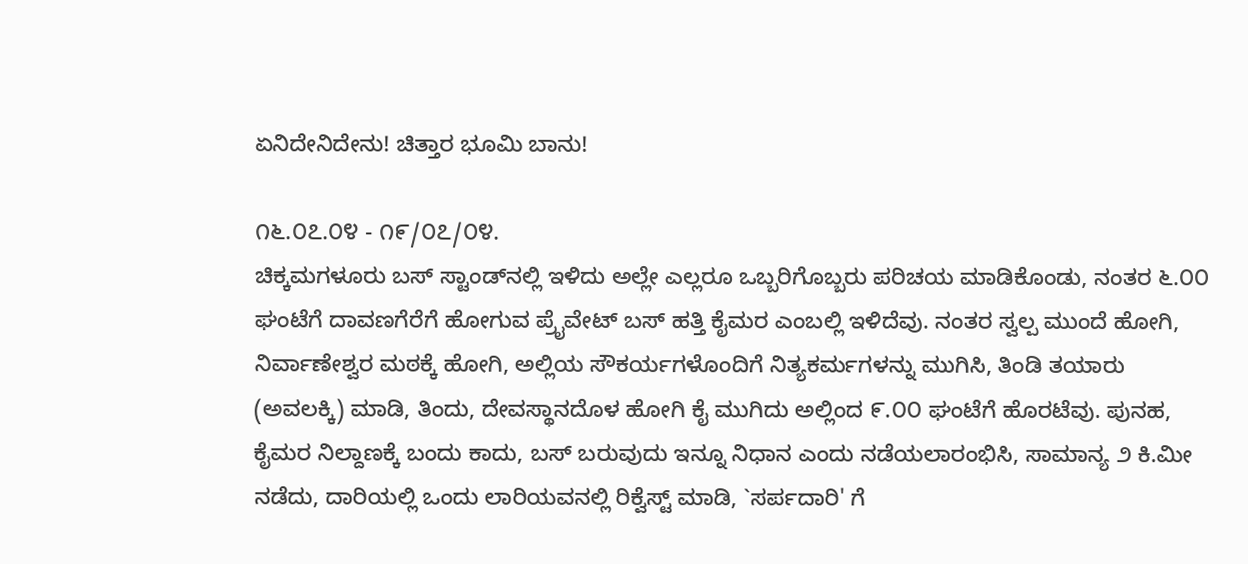ಏನಿದೇನಿದೇನು! ಚಿತ್ತಾರ ಭೂಮಿ ಬಾನು!

೧೬.೦೭.೦೪ - ೧೯/೦೭/೦೪.
ಚಿಕ್ಕಮಗಳೂರು ಬಸ್ ಸ್ಟಾಂಡ್‍ನಲ್ಲಿ ಇಳಿದು ಅಲ್ಲೇ ಎಲ್ಲರೂ ಒಬ್ಬರಿಗೊಬ್ಬರು ಪರಿಚಯ ಮಾಡಿಕೊಂಡು, ನಂತರ ೬.೦೦ ಘಂಟೆಗೆ ದಾವಣಗೆರೆಗೆ ಹೋಗುವ ಪ್ರೈವೇಟ್ ಬಸ್ ಹತ್ತಿ ಕೈಮರ ಎಂಬಲ್ಲಿ ಇಳಿದೆವು. ನಂತರ ಸ್ವಲ್ಪ ಮುಂದೆ ಹೋಗಿ, ನಿರ್ವಾಣೇಶ್ವರ ಮಠಕ್ಕೆ ಹೋಗಿ, ಅಲ್ಲಿಯ ಸೌಕರ್ಯಗಳೊಂದಿಗೆ ನಿತ್ಯಕರ್ಮಗಳನ್ನು ಮುಗಿಸಿ, ತಿಂಡಿ ತಯಾರು (ಅವಲಕ್ಕಿ) ಮಾಡಿ, ತಿಂದು, ದೇವಸ್ಥಾನದೊಳ ಹೋಗಿ ಕೈ ಮುಗಿದು ಅಲ್ಲಿಂದ ೯.೦೦ ಘಂಟೆಗೆ ಹೊರಟೆವು. ಪುನಹ, ಕೈಮರ ನಿಲ್ದಾಣಕ್ಕೆ ಬಂದು ಕಾದು, ಬಸ್ ಬರುವುದು ಇನ್ನೂ ನಿಧಾನ ಎಂದು ನಡೆಯಲಾರಂಭಿಸಿ, ಸಾಮಾನ್ಯ ೨ ಕಿ.ಮೀ ನಡೆದು, ದಾರಿಯಲ್ಲಿ ಒಂದು ಲಾರಿಯವನಲ್ಲಿ ರಿಕ್ವೆಸ್ಟ್ ಮಾಡಿ, `ಸರ್ಪದಾರಿ' ಗೆ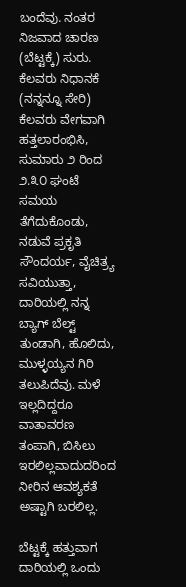ಬಂದೆವು. ನಂತರ ನಿಜವಾದ ಚಾರಣ (ಬೆಟ್ಟಕ್ಕೆ) ಸುರು. ಕೆಲವರು ನಿಧಾನಕೆ (ನನ್ನನ್ನೂ ಸೇರಿ) ಕೆಲವರು ವೇಗವಾಗಿ ಹತ್ತಲಾರಂಭಿಸಿ, ಸುಮಾರು ೨ ರಿಂದ ೨.೩೦ ಘಂಟೆ ಸಮಯ ತೆಗೆದುಕೊಂಡು, ನಡುವೆ ಪ್ರಕೃತಿ ಸೌಂದರ್ಯ, ವೈಚಿತ್ರ್ಯ ಸವಿಯುತ್ತಾ, ದಾರಿಯಲ್ಲಿ ನನ್ನ ಬ್ಯಾಗ್ ಬೆಲ್ಟ್ ತುಂಡಾಗಿ, ಹೊಲಿದು, ಮುಳ್ಳಯ್ಯನ ಗಿರಿ ತಲುಪಿದೆವು. ಮಳೆ ಇಲ್ಲದಿದ್ದರೂ ವಾತಾವರಣ ತಂಪಾಗಿ, ಬಿಸಿಲು ಇರಲಿಲ್ಲವಾದುದರಿಂದ ನೀರಿನ ಆವಶ್ಯಕತೆ ಅಷ್ಟಾಗಿ ಬರಲಿಲ್ಲ.

ಬೆಟ್ಟಕ್ಕೆ ಹತ್ತುವಾಗ ದಾರಿಯಲ್ಲಿ ಒಂದು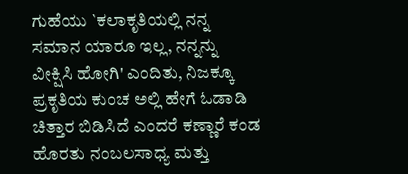ಗುಹೆಯು `ಕಲಾಕೃತಿಯಲ್ಲಿ ನನ್ನ ಸಮಾನ ಯಾರೂ ಇಲ್ಲ, ನನ್ನನ್ನು ವೀಕ್ಷಿಸಿ ಹೋಗಿ' ಎಂದಿತು, ನಿಜಕ್ಕೂ ಪ್ರಕೃತಿಯ ಕುಂಚ ಅಲ್ಲಿ ಹೇಗೆ ಓಡಾಡಿ ಚಿತ್ತಾರ ಬಿಡಿಸಿದೆ ಎಂದರೆ ಕಣ್ಣಾರೆ ಕಂಡ ಹೊರತು ನಂಬಲಸಾಧ್ಯ ಮತ್ತು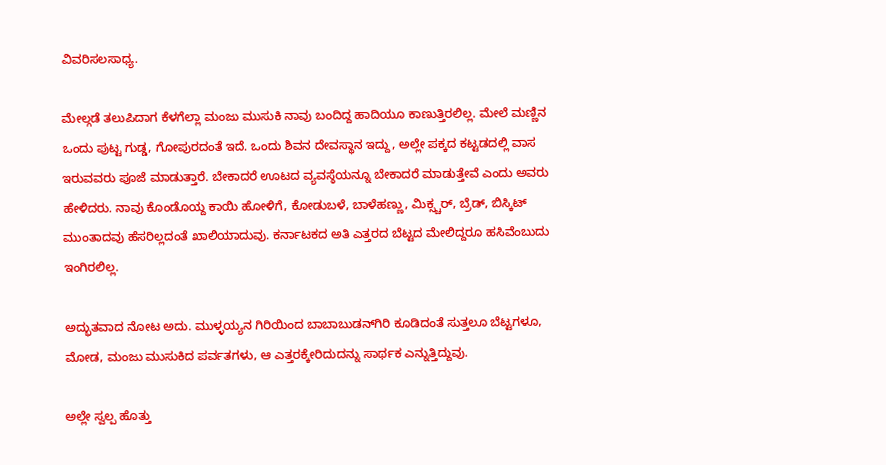ವಿವರಿಸಲಸಾಧ್ಯ.

ಮೇಲ್ಗಡೆ ತಲುಪಿದಾಗ ಕೆಳಗೆಲ್ಲಾ ಮಂಜು ಮುಸುಕಿ ನಾವು ಬಂದಿದ್ದ ಹಾದಿಯೂ ಕಾಣುತ್ತಿರಲಿಲ್ಲ. ಮೇಲೆ ಮಣ್ಣಿನ ಒಂದು ಪುಟ್ಟ ಗುಡ್ಡ, ಗೋಪುರದಂತೆ ಇದೆ. ಒಂದು ಶಿವನ ದೇವಸ್ಥಾನ ಇದ್ದು, ಅಲ್ಲೇ ಪಕ್ಕದ ಕಟ್ಟಡದಲ್ಲಿ ವಾಸ ಇರುವವರು ಪೂಜೆ ಮಾಡುತ್ತಾರೆ. ಬೇಕಾದರೆ ಊಟದ ವ್ಯವಸ್ಠೆಯನ್ನೂ ಬೇಕಾದರೆ ಮಾಡುತ್ತೇವೆ ಎಂದು ಅವರು ಹೇಳಿದರು. ನಾವು ಕೊಂಡೊಯ್ದ ಕಾಯಿ ಹೋಳಿಗೆ, ಕೋಡುಬಳೆ, ಬಾಳೆಹಣ್ಣು, ಮಿಕ್ಸ್ಚರ್, ಬ್ರೆಡ್, ಬಿಸ್ಕಿಟ್ ಮುಂತಾದವು ಹೆಸರಿಲ್ಲದಂತೆ ಖಾಲಿಯಾದುವು. ಕರ್ನಾಟಕದ ಅತಿ ಎತ್ತರದ ಬೆಟ್ಟದ ಮೇಲಿದ್ದರೂ ಹಸಿವೆಂಬುದು ಇಂಗಿರಲಿಲ್ಲ.

ಅದ್ಭುತವಾದ ನೋಟ ಅದು. ಮುಳ್ಳಯ್ಯನ ಗಿರಿಯಿಂದ ಬಾಬಾಬುಡನ್‍ಗಿರಿ ಕೂಡಿದಂತೆ ಸುತ್ತಲೂ ಬೆಟ್ಟಗಳೂ, ಮೋಡ, ಮಂಜು ಮುಸುಕಿದ ಪರ್ವತಗಳು, ಆ ಎತ್ತರಕ್ಕೇರಿದುದನ್ನು ಸಾರ್ಥಕ ಎನ್ನುತ್ತಿದ್ದುವು.

ಅಲ್ಲೇ ಸ್ವಲ್ಪ ಹೊತ್ತು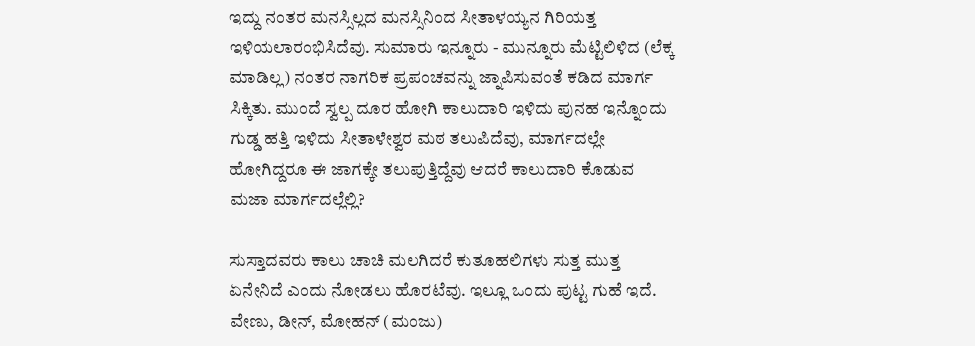ಇದ್ದು ನಂತರ ಮನಸ್ಸಿಲ್ಲದ ಮನಸ್ಸಿನಿಂದ ಸೀತಾಳಯ್ಯನ ಗಿರಿಯತ್ತ ಇಳಿಯಲಾರಂಭಿಸಿದೆವು. ಸುಮಾರು ಇನ್ನೂರು - ಮುನ್ನೂರು ಮೆಟ್ಟಿಲಿಳಿದ (ಲೆಕ್ಕ ಮಾಡಿಲ್ಲ) ನಂತರ ನಾಗರಿಕ ಪ್ರಪಂಚವನ್ನು ಜ್ನಾಪಿಸುವಂತೆ ಕಡಿದ ಮಾರ್ಗ ಸಿಕ್ಕಿತು. ಮುಂದೆ ಸ್ವಲ್ಪ ದೂರ ಹೋಗಿ ಕಾಲುದಾರಿ ಇಳಿದು ಪುನಹ ಇನ್ನೊಂದು ಗುಡ್ಡ ಹತ್ತಿ ಇಳಿದು ಸೀತಾಳೇಶ್ವರ ಮಠ ತಲುಪಿದೆವು, ಮಾರ್ಗದಲ್ಲೇ ಹೋಗಿದ್ದರೂ ಈ ಜಾಗಕ್ಕೇ ತಲುಪುತ್ತಿದ್ದೆವು ಆದರೆ ಕಾಲುದಾರಿ ಕೊಡುವ ಮಜಾ ಮಾರ್ಗದಲ್ಲೆಲ್ಲಿ?

ಸುಸ್ತಾದವರು ಕಾಲು ಚಾಚಿ ಮಲಗಿದರೆ ಕುತೂಹಲಿಗಳು ಸುತ್ತ ಮುತ್ತ ಏನೇನಿದೆ ಎಂದು ನೋಡಲು ಹೊರಟೆವು. ಇಲ್ಲೂ ಒಂದು ಪುಟ್ಟ ಗುಹೆ ಇದೆ. ವೇಣು, ಡೀನ್, ಮೋಹನ್ (ಮಂಜು)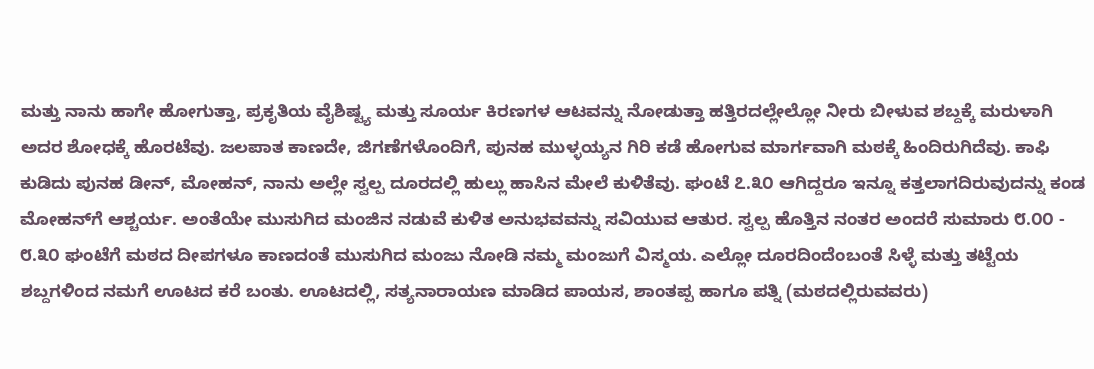ಮತ್ತು ನಾನು ಹಾಗೇ ಹೋಗುತ್ತಾ, ಪ್ರಕೃತಿಯ ವೈಶಿಷ್ಟ್ಯ ಮತ್ತು ಸೂರ್ಯ ಕಿರಣಗಳ ಆಟವನ್ನು ನೋಡುತ್ತಾ ಹತ್ತಿರದಲ್ಲೇಲ್ಲೋ ನೀರು ಬೀಳುವ ಶಬ್ದಕ್ಕೆ ಮರುಳಾಗಿ ಅದರ ಶೋಧಕ್ಕೆ ಹೊರಟೆವು. ಜಲಪಾತ ಕಾಣದೇ, ಜಿಗಣೆಗಳೊಂದಿಗೆ, ಪುನಹ ಮುಳ್ಳಯ್ಯನ ಗಿರಿ ಕಡೆ ಹೋಗುವ ಮಾರ್ಗವಾಗಿ ಮಠಕ್ಕೆ ಹಿಂದಿರುಗಿದೆವು. ಕಾಫಿ ಕುಡಿದು ಪುನಹ ಡೀನ್, ಮೋಹನ್, ನಾನು ಅಲ್ಲೇ ಸ್ವಲ್ಪ ದೂರದಲ್ಲಿ ಹುಲ್ಲು ಹಾಸಿನ ಮೇಲೆ ಕುಳಿತೆವು. ಘಂಟೆ ೭.೩೦ ಆಗಿದ್ದರೂ ಇನ್ನೂ ಕತ್ತಲಾಗದಿರುವುದನ್ನು ಕಂಡ ಮೋಹನ್‍ಗೆ ಆಶ್ಚರ್ಯ. ಅಂತೆಯೇ ಮುಸುಗಿದ ಮಂಜಿನ ನಡುವೆ ಕುಳಿತ ಅನುಭವವನ್ನು ಸವಿಯುವ ಆತುರ. ಸ್ವಲ್ಪ ಹೊತ್ತಿನ ನಂತರ ಅಂದರೆ ಸುಮಾರು ೮.೦೦ - ೮.೩೦ ಘಂಟೆಗೆ ಮಠದ ದೀಪಗಳೂ ಕಾಣದಂತೆ ಮುಸುಗಿದ ಮಂಜು ನೋಡಿ ನಮ್ಮ ಮಂಜುಗೆ ವಿಸ್ಮಯ. ಎಲ್ಲೋ ದೂರದಿಂದೆಂಬಂತೆ ಸಿಳ್ಳೆ ಮತ್ತು ತಟ್ಟೆಯ ಶಬ್ದಗಳಿಂದ ನಮಗೆ ಊಟದ ಕರೆ ಬಂತು. ಊಟದಲ್ಲಿ, ಸತ್ಯನಾರಾಯಣ ಮಾಡಿದ ಪಾಯಸ, ಶಾಂತಪ್ಪ ಹಾಗೂ ಪತ್ನಿ (ಮಠದಲ್ಲಿರುವವರು)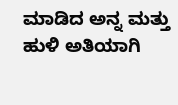ಮಾಡಿದ ಅನ್ನ ಮತ್ತು ಹುಳಿ ಅತಿಯಾಗಿ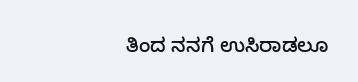ತಿಂದ ನನಗೆ ಉಸಿರಾಡಲೂ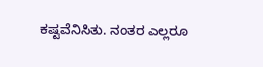ಕಷ್ಟವೆನಿಸಿತು. ನಂತರ ಎಲ್ಲರೂ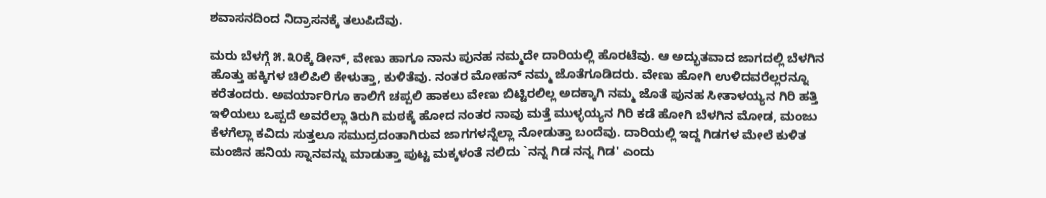ಶವಾಸನದಿಂದ ನಿದ್ರಾಸನಕ್ಕೆ ತಲುಪಿದೆವು.

ಮರು ಬೆಳಗ್ಗೆ ೫.೩೦ಕ್ಕೆ ಡೀನ್, ವೇಣು ಹಾಗೂ ನಾನು ಪುನಹ ನಮ್ಮದೇ ದಾರಿಯಲ್ಲಿ ಹೊರಟೆವು. ಆ ಅದ್ಭುತವಾದ ಜಾಗದಲ್ಲಿ ಬೆಳಗಿನ ಹೊತ್ತು ಹಕ್ಕಿಗಳ ಚಿಲಿಪಿಲಿ ಕೇಳುತ್ತಾ, ಕುಳಿತೆವು. ನಂತರ ಮೋಹನ್ ನಮ್ಮ ಜೊತೆಗೂಡಿದರು. ವೇಣು ಹೋಗಿ ಉಳಿದವರೆಲ್ಲರನ್ನೂ ಕರೆತಂದರು. ಅವರ್ಯಾರಿಗೂ ಕಾಲಿಗೆ ಚಪ್ಪಲಿ ಹಾಕಲು ವೇಣು ಬಿಟ್ಟಿರಲಿಲ್ಲ ಅದಕ್ಕಾಗಿ ನಮ್ಮ ಜೊತೆ ಪುನಹ ಸೀತಾಳಯ್ಯನ ಗಿರಿ ಹತ್ತಿ ಇಳಿಯಲು ಒಪ್ಪದೆ ಅವರೆಲ್ಲಾ ತಿರುಗಿ ಮಠಕ್ಕೆ ಹೋದ ನಂತರ ನಾವು ಮತ್ತೆ ಮುಳ್ಳಯ್ಯನ ಗಿರಿ ಕಡೆ ಹೋಗಿ ಬೆಳಗಿನ ಮೋಡ, ಮಂಜು ಕೆಳಗೆಲ್ಲಾ ಕವಿದು ಸುತ್ತಲೂ ಸಮುದ್ರದಂತಾಗಿರುವ ಜಾಗಗಳನ್ನೆಲ್ಲಾ ನೋಡುತ್ತಾ ಬಂದೆವು. ದಾರಿಯಲ್ಲಿ ಇದ್ದ ಗಿಡಗಳ ಮೇಲೆ ಕುಳಿತ ಮಂಜಿನ ಹನಿಯ ಸ್ನಾನವನ್ನು ಮಾಡುತ್ತಾ ಪುಟ್ಟ ಮಕ್ಕಳಂತೆ ನಲಿದು `ನನ್ನ ಗಿಡ ನನ್ನ ಗಿಡ' ಎಂದು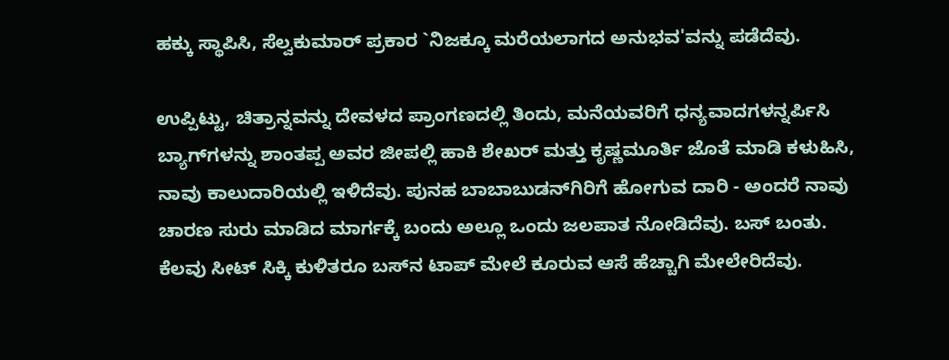ಹಕ್ಕು ಸ್ಥಾಪಿಸಿ, ಸೆಲ್ವಕುಮಾರ್ ಪ್ರಕಾರ `ನಿಜಕ್ಕೂ ಮರೆಯಲಾಗದ ಅನುಭವ'ವನ್ನು ಪಡೆದೆವು.

ಉಪ್ಪಿಟ್ಟು, ಚಿತ್ರಾನ್ನವನ್ನು ದೇವಳದ ಪ್ರಾಂಗಣದಲ್ಲಿ ತಿಂದು, ಮನೆಯವರಿಗೆ ಧನ್ಯವಾದಗಳನ್ನರ್ಪಿಸಿ ಬ್ಯಾಗ್‍ಗಳನ್ನು ಶಾಂತಪ್ಪ ಅವರ ಜೀಪಲ್ಲಿ ಹಾಕಿ ಶೇಖರ್ ಮತ್ತು ಕೃಷ್ಣಮೂರ್ತಿ ಜೊತೆ ಮಾಡಿ ಕಳುಹಿಸಿ, ನಾವು ಕಾಲುದಾರಿಯಲ್ಲಿ ಇಳಿದೆವು. ಪುನಹ ಬಾಬಾಬುಡನ್‍ಗಿರಿಗೆ ಹೋಗುವ ದಾರಿ - ಅಂದರೆ ನಾವು ಚಾರಣ ಸುರು ಮಾಡಿದ ಮಾರ್ಗಕ್ಕೆ ಬಂದು ಅಲ್ಲೂ ಒಂದು ಜಲಪಾತ ನೋಡಿದೆವು. ಬಸ್ ಬಂತು. ಕೆಲವು ಸೀಟ್ ಸಿಕ್ಕಿ ಕುಳಿತರೂ ಬಸ್‍ನ ಟಾಪ್ ಮೇಲೆ ಕೂರುವ ಆಸೆ ಹೆಚ್ಚಾಗಿ ಮೇಲೇರಿದೆವು.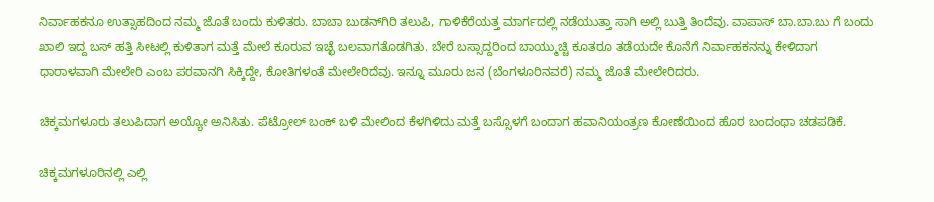ನಿರ್ವಾಹಕನೂ ಉತ್ಸಾಹದಿಂದ ನಮ್ಮ ಜೊತೆ ಬಂದು ಕುಳಿತರು. ಬಾಬಾ ಬುಡನ್‍ಗಿರಿ ತಲುಪಿ, ಗಾಳಿಕೆರೆಯತ್ತ ಮಾರ್ಗದಲ್ಲಿ ನಡೆಯುತ್ತಾ ಸಾಗಿ ಅಲ್ಲಿ ಬುತ್ತಿ ತಿಂದೆವು. ವಾಪಾಸ್ ಬಾ.ಬಾ.ಬು ಗೆ ಬಂದು ಖಾಲಿ ಇದ್ದ ಬಸ್ ಹತ್ತಿ ಸೀಟಲ್ಲಿ ಕುಳಿತಾಗ ಮತ್ತೆ ಮೇಲೆ ಕೂರುವ ಇಚ್ಛೆ ಬಲವಾಗತೊಡಗಿತು. ಬೇರೆ ಬಸ್ಸಾದ್ದರಿಂದ ಬಾಯ್ಮುಚ್ಚಿ ಕೂತರೂ ತಡೆಯದೇ ಕೊನೆಗೆ ನಿರ್ವಾಹಕನನ್ನು ಕೇಳಿದಾಗ ಧಾರಾಳವಾಗಿ ಮೇಲೇರಿ ಎಂಬ ಪರವಾನಗಿ ಸಿಕ್ಕಿದ್ದೇ, ಕೋತಿಗಳಂತೆ ಮೇಲೇರಿದೆವು. ಇನ್ನೂ ಮೂರು ಜನ (ಬೆಂಗಳೂರಿನವರೆ) ನಮ್ಮ ಜೊತೆ ಮೇಲೇರಿದರು.

ಚಿಕ್ಕಮಗಳೂರು ತಲುಪಿದಾಗ ಅಯ್ಯೋ ಅನಿಸಿತು. ಪೆಟ್ರೋಲ್ ಬಂಕ್ ಬಳಿ ಮೇಲಿಂದ ಕೆಳಗಿಳಿದು ಮತ್ತೆ ಬಸ್ಸೊಳಗೆ ಬಂದಾಗ ಹವಾನಿಯಂತ್ರಣ ಕೋಣೆಯಿಂದ ಹೊರ ಬಂದಂಥಾ ಚಡಪಡಿಕೆ.

ಚಿಕ್ಕಮಗಳೂರಿನಲ್ಲಿ ಎಲ್ಲಿ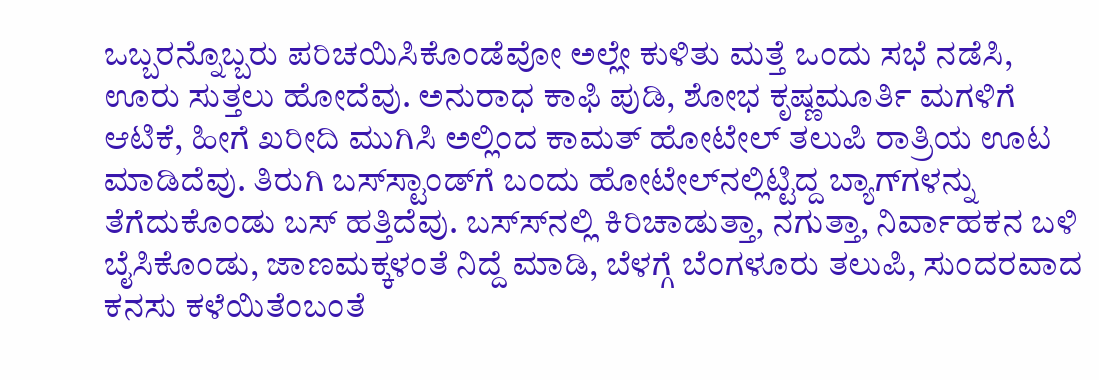ಒಬ್ಬರನ್ನೊಬ್ಬರು ಪರಿಚಯಿಸಿಕೊಂಡೆವೋ ಅಲ್ಲೇ ಕುಳಿತು ಮತ್ತೆ ಒಂದು ಸಭೆ ನಡೆಸಿ, ಊರು ಸುತ್ತಲು ಹೋದೆವು. ಅನುರಾಧ ಕಾಫಿ ಪುಡಿ, ಶೋಭ ಕೃಷ್ಣಮೂರ್ತಿ ಮಗಳಿಗೆ ಆಟಿಕೆ, ಹೀಗೆ ಖರೀದಿ ಮುಗಿಸಿ ಅಲ್ಲಿಂದ ಕಾಮತ್ ಹೋಟೇಲ್ ತಲುಪಿ ರಾತ್ರಿಯ ಊಟ ಮಾಡಿದೆವು. ತಿರುಗಿ ಬಸ್‍ಸ್ಟಾಂಡ್‍ಗೆ ಬಂದು ಹೋಟೇಲ್‍ನಲ್ಲಿಟ್ಟಿದ್ದ ಬ್ಯಾಗ್‍ಗಳನ್ನು ತೆಗೆದುಕೊಂಡು ಬಸ್ ಹತ್ತಿದೆವು. ಬಸ್ಸ್‍ನಲ್ಲಿ ಕಿರಿಚಾಡುತ್ತಾ, ನಗುತ್ತಾ, ನಿರ್ವಾಹಕನ ಬಳಿ ಬೈಸಿಕೊಂಡು, ಜಾಣಮಕ್ಕಳಂತೆ ನಿದ್ದೆ ಮಾಡಿ, ಬೆಳಗ್ಗೆ ಬೆಂಗಳೂರು ತಲುಪಿ, ಸುಂದರವಾದ ಕನಸು ಕಳೆಯಿತೆಂಬಂತೆ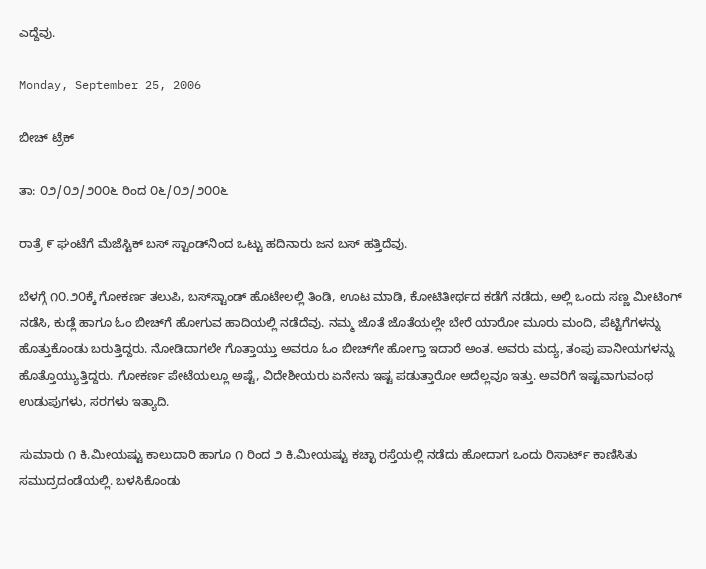ಎದ್ದೆವು.

Monday, September 25, 2006

ಬೀಚ್ ಟ್ರೆಕ್

ತಾ: ೦೨/೦೨/೨೦೦೬ ರಿಂದ ೦೬/೦೨/೨೦೦೬

ರಾತ್ರೆ ೯ ಘಂಟೆಗೆ ಮೆಜೆಸ್ಟಿಕ್ ಬಸ್ ಸ್ಟಾಂಡ್‍ನಿಂದ ಒಟ್ಟು ಹದಿನಾರು ಜನ ಬಸ್ ಹತ್ತಿದೆವು.

ಬೆಳಗ್ಗೆ ೧೦.೨೦ಕ್ಕೆ ಗೋಕರ್ಣ ತಲುಪಿ, ಬಸ್‍ಸ್ಟಾಂಡ್‍ ಹೊಟೇಲಲ್ಲಿ ತಿಂಡಿ, ಊಟ ಮಾಡಿ, ಕೋಟಿತೀರ್ಥದ ಕಡೆಗೆ ನಡೆದು, ಅಲ್ಲಿ ಒಂದು ಸಣ್ಣ ಮೀಟಿಂಗ್ ನಡೆಸಿ, ಕುಡ್ಲೆ ಹಾಗೂ ಓಂ ಬೀಚ್‍ಗೆ ಹೋಗುವ ಹಾದಿಯಲ್ಲಿ ನಡೆದೆವು. ನಮ್ಮ ಜೊತೆ ಜೊತೆಯಲ್ಲೇ ಬೇರೆ ಯಾರೋ ಮೂರು ಮಂದಿ, ಪೆಟ್ಟಿಗೆಗಳನ್ನು ಹೊತ್ತುಕೊಂಡು ಬರುತ್ತಿದ್ದರು. ನೋಡಿದಾಗಲೇ ಗೊತ್ತಾಯ್ತು ಅವರೂ ಓಂ ಬೀಚ್‍ಗೇ ಹೋಗ್ತಾ ಇದಾರೆ ಅಂತ. ಅವರು ಮದ್ಯ, ತಂಪು ಪಾನೀಯಗಳನ್ನು ಹೊತ್ತೊಯ್ಯುತ್ತಿದ್ದರು. ಗೋಕರ್ಣ ಪೇಟೆಯಲ್ಲೂ ಅಷ್ಟೆ, ವಿದೇಶೀಯರು ಏನೇನು ಇಷ್ಟ ಪಡುತ್ತಾರೋ ಅದೆಲ್ಲವೂ ಇತ್ತು. ಅವರಿಗೆ ಇಷ್ಟವಾಗುವಂಥ ಉಡುಪುಗಳು, ಸರಗಳು ಇತ್ಯಾದಿ.

ಸುಮಾರು ೧ ಕಿ.ಮೀಯಷ್ಟು ಕಾಲುದಾರಿ ಹಾಗೂ ೧ ರಿಂದ ೨ ಕಿ.ಮೀಯಷ್ಟು ಕಚ್ಛಾ ರಸ್ತೆಯಲ್ಲಿ ನಡೆದು ಹೋದಾಗ ಒಂದು ರಿಸಾರ್ಟ್ ಕಾಣಿಸಿತು ಸಮುದ್ರದಂಡೆಯಲ್ಲಿ. ಬಳಸಿಕೊಂಡು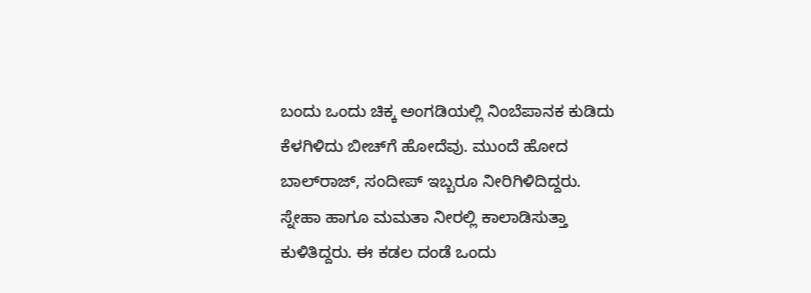ಬಂದು ಒಂದು ಚಿಕ್ಕ ಅಂಗಡಿಯಲ್ಲಿ ನಿಂಬೆಪಾನಕ ಕುಡಿದು ಕೆಳಗಿಳಿದು ಬೀಚ್‍ಗೆ ಹೋದೆವು. ಮುಂದೆ ಹೋದ ಬಾಲ್‍ರಾಜ್, ಸಂದೀಪ್ ಇಬ್ಬರೂ ನೀರಿಗಿಳಿದಿದ್ದರು. ಸ್ನೇಹಾ ಹಾಗೂ ಮಮತಾ ನೀರಲ್ಲಿ ಕಾಲಾಡಿಸುತ್ತಾ ಕುಳಿತಿದ್ದರು. ಈ ಕಡಲ ದಂಡೆ ಒಂದು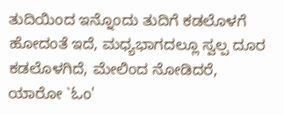ತುದಿಯಿಂದ ಇನ್ನೊಂದು ತುದಿಗೆ ಕಡಲೊಳಗೆ ಹೋದಂತೆ ಇದೆ, ಮಧ್ಯಭಾಗದಲ್ಲೂ ಸ್ವಲ್ಪ ದೂರ ಕಡಲೊಳಗಿದೆ, ಮೇಲಿಂದ ನೋಡಿದರೆ, ಯಾರೋ `ಓಂ'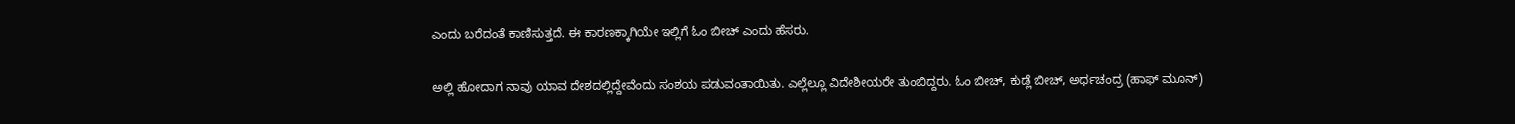ಎಂದು ಬರೆದಂತೆ ಕಾಣಿಸುತ್ತದೆ. ಈ ಕಾರಣಕ್ಕಾಗಿಯೇ ಇಲ್ಲಿಗೆ ಓಂ ಬೀಚ್ ಎಂದು ಹೆಸರು.

ಅಲ್ಲಿ ಹೋದಾಗ ನಾವು ಯಾವ ದೇಶದಲ್ಲಿದ್ದೇವೆಂದು ಸಂಶಯ ಪಡುವಂತಾಯಿತು. ಎಲ್ಲೆಲ್ಲೂ ವಿದೇಶೀಯರೇ ತುಂಬಿದ್ದರು. ಓಂ ಬೀಚ್, ಕುಡ್ಲೆ ಬೀಚ್, ಅರ್ಧಚಂದ್ರ (ಹಾಫ್ ಮೂನ್)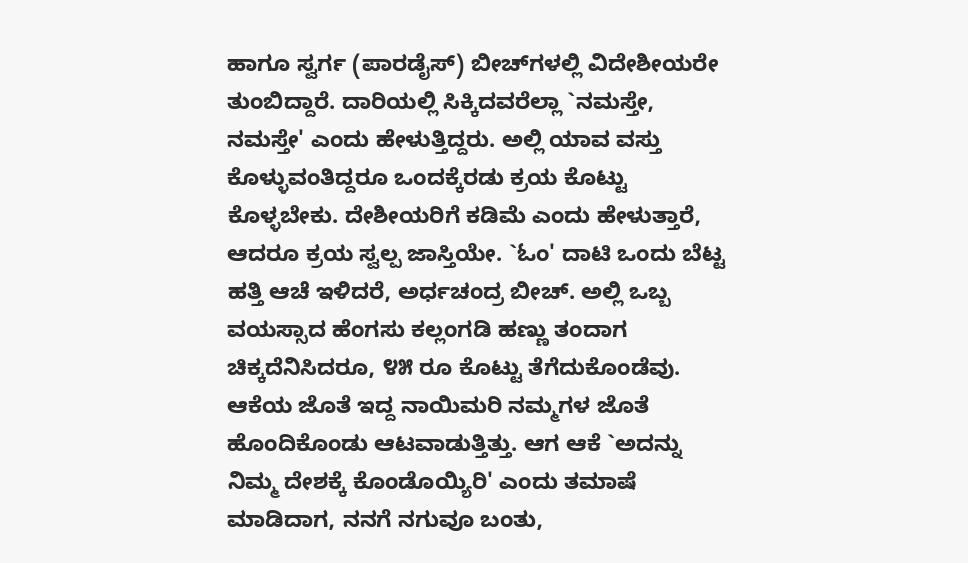ಹಾಗೂ ಸ್ವರ್ಗ (ಪಾರಡೈಸ್) ಬೀಚ್‍ಗಳಲ್ಲಿ ವಿದೇಶೀಯರೇ ತುಂಬಿದ್ದಾರೆ. ದಾರಿಯಲ್ಲಿ ಸಿಕ್ಕಿದವರೆಲ್ಲಾ `ನಮಸ್ತೇ, ನಮಸ್ತೇ' ಎಂದು ಹೇಳುತ್ತಿದ್ದರು. ಅಲ್ಲಿ ಯಾವ ವಸ್ತು ಕೊಳ್ಳುವಂತಿದ್ದರೂ ಒಂದಕ್ಕೆರಡು ಕ್ರಯ ಕೊಟ್ಟು ಕೊಳ್ಳಬೇಕು. ದೇಶೀಯರಿಗೆ ಕಡಿಮೆ ಎಂದು ಹೇಳುತ್ತಾರೆ, ಆದರೂ ಕ್ರಯ ಸ್ವಲ್ಪ ಜಾಸ್ತಿಯೇ. `ಓಂ' ದಾಟಿ ಒಂದು ಬೆಟ್ಟ ಹತ್ತಿ ಆಚೆ ಇಳಿದರೆ, ಅರ್ಧಚಂದ್ರ ಬೀಚ್. ಅಲ್ಲಿ ಒಬ್ಬ ವಯಸ್ಸಾದ ಹೆಂಗಸು ಕಲ್ಲಂಗಡಿ ಹಣ್ಣು ತಂದಾಗ ಚಿಕ್ಕದೆನಿಸಿದರೂ, ೪೫ ರೂ ಕೊಟ್ಟು ತೆಗೆದುಕೊಂಡೆವು. ಆಕೆಯ ಜೊತೆ ಇದ್ದ ನಾಯಿಮರಿ ನಮ್ಮಗಳ ಜೊತೆ ಹೊಂದಿಕೊಂಡು ಆಟವಾಡುತ್ತಿತ್ತು. ಆಗ ಆಕೆ `ಅದನ್ನು ನಿಮ್ಮ ದೇಶಕ್ಕೆ ಕೊಂಡೊಯ್ಯಿರಿ' ಎಂದು ತಮಾಷೆ ಮಾಡಿದಾಗ, ನನಗೆ ನಗುವೂ ಬಂತು,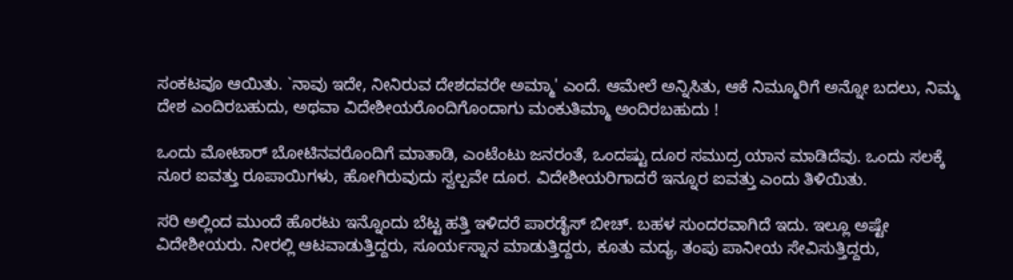ಸಂಕಟವೂ ಆಯಿತು. `ನಾವು ಇದೇ, ನೀನಿರುವ ದೇಶದವರೇ ಅಮ್ಮಾ' ಎಂದೆ. ಆಮೇಲೆ ಅನ್ನಿಸಿತು, ಆಕೆ ನಿಮ್ಮೂರಿಗೆ ಅನ್ನೋ ಬದಲು, ನಿಮ್ಮ ದೇಶ ಎಂದಿರಬಹುದು, ಅಥವಾ ವಿದೇಶೀಯರೊಂದಿಗೊಂದಾಗು ಮಂಕುತಿಮ್ಮಾ ಅಂದಿರಬಹುದು !

ಒಂದು ಮೋಟಾರ್ ಬೋಟಿನವರೊಂದಿಗೆ ಮಾತಾಡಿ, ಎಂಟೆಂಟು ಜನರಂತೆ, ಒಂದಷ್ಟು ದೂರ ಸಮುದ್ರ ಯಾನ ಮಾಡಿದೆವು. ಒಂದು ಸಲಕ್ಕೆ ನೂರ ಐವತ್ತು ರೂಪಾಯಿಗಳು, ಹೋಗಿರುವುದು ಸ್ವಲ್ಪವೇ ದೂರ. ವಿದೇಶೀಯರಿಗಾದರೆ ಇನ್ನೂರ ಐವತ್ತು ಎಂದು ತಿಳಿಯಿತು.

ಸರಿ ಅಲ್ಲಿಂದ ಮುಂದೆ ಹೊರಟು ಇನ್ನೊಂದು ಬೆಟ್ಟ ಹತ್ತಿ ಇಳಿದರೆ ಪಾರಡೈಸ್ ಬೀಚ್. ಬಹಳ ಸುಂದರವಾಗಿದೆ ಇದು. ಇಲ್ಲೂ ಅಷ್ಟೇ ವಿದೇಶೀಯರು. ನೀರಲ್ಲಿ ಆಟವಾಡುತ್ತಿದ್ದರು, ಸೂರ್ಯಸ್ನಾನ ಮಾಡುತ್ತಿದ್ದರು, ಕೂತು ಮದ್ಯ, ತಂಪು ಪಾನೀಯ ಸೇವಿಸುತ್ತಿದ್ದರು,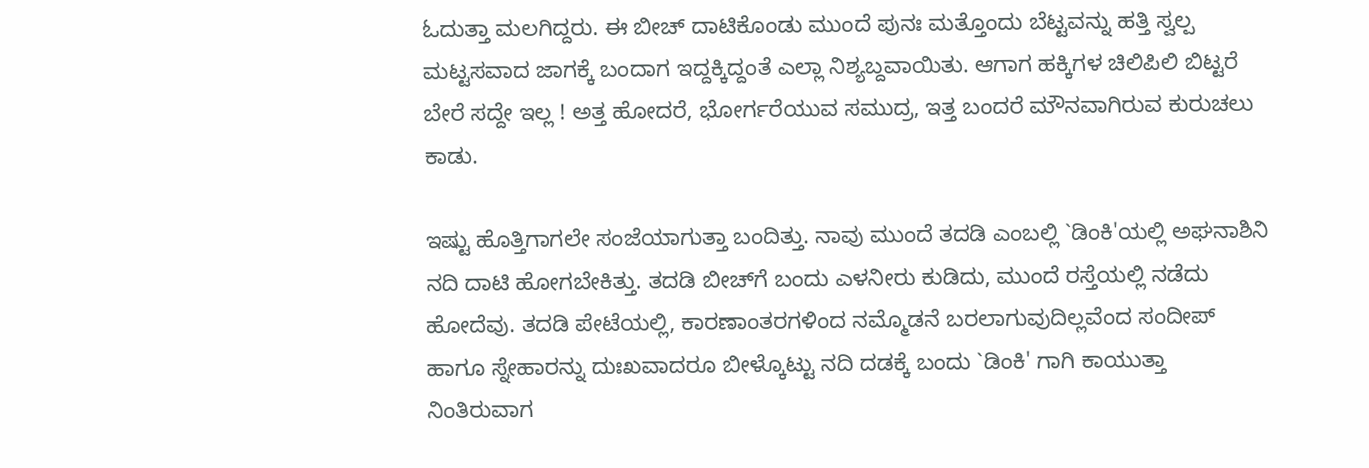ಓದುತ್ತಾ ಮಲಗಿದ್ದರು. ಈ ಬೀಚ್ ದಾಟಿಕೊಂಡು ಮುಂದೆ ಪುನಃ ಮತ್ತೊಂದು ಬೆಟ್ಟವನ್ನು ಹತ್ತಿ ಸ್ವಲ್ಪ ಮಟ್ಟಸವಾದ ಜಾಗಕ್ಕೆ ಬಂದಾಗ ಇದ್ದಕ್ಕಿದ್ದಂತೆ ಎಲ್ಲಾ ನಿಶ್ಯಬ್ದವಾಯಿತು. ಆಗಾಗ ಹಕ್ಕಿಗಳ ಚಿಲಿಪಿಲಿ ಬಿಟ್ಟರೆ ಬೇರೆ ಸದ್ದೇ ಇಲ್ಲ ! ಅತ್ತ ಹೋದರೆ, ಭೋರ್ಗರೆಯುವ ಸಮುದ್ರ, ಇತ್ತ ಬಂದರೆ ಮೌನವಾಗಿರುವ ಕುರುಚಲು ಕಾಡು.

ಇಷ್ಟು ಹೊತ್ತಿಗಾಗಲೇ ಸಂಜೆಯಾಗುತ್ತಾ ಬಂದಿತ್ತು. ನಾವು ಮುಂದೆ ತದಡಿ ಎಂಬಲ್ಲಿ `ಡಿಂಕಿ'ಯಲ್ಲಿ ಅಘನಾಶಿನಿ ನದಿ ದಾಟಿ ಹೋಗಬೇಕಿತ್ತು. ತದಡಿ ಬೀಚ್‍ಗೆ ಬಂದು ಎಳನೀರು ಕುಡಿದು, ಮುಂದೆ ರಸ್ತೆಯಲ್ಲಿ ನಡೆದು ಹೋದೆವು. ತದಡಿ ಪೇಟೆಯಲ್ಲಿ, ಕಾರಣಾಂತರಗಳಿಂದ ನಮ್ಮೊಡನೆ ಬರಲಾಗುವುದಿಲ್ಲವೆಂದ ಸಂದೀಪ್ ಹಾಗೂ ಸ್ನೇಹಾರನ್ನು ದುಃಖವಾದರೂ ಬೀಳ್ಕೊಟ್ಟು ನದಿ ದಡಕ್ಕೆ ಬಂದು `ಡಿಂಕಿ' ಗಾಗಿ ಕಾಯುತ್ತಾ ನಿಂತಿರುವಾಗ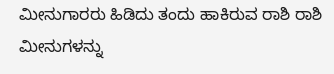ಮೀನುಗಾರರು ಹಿಡಿದು ತಂದು ಹಾಕಿರುವ ರಾಶಿ ರಾಶಿ ಮೀನುಗಳನ್ನು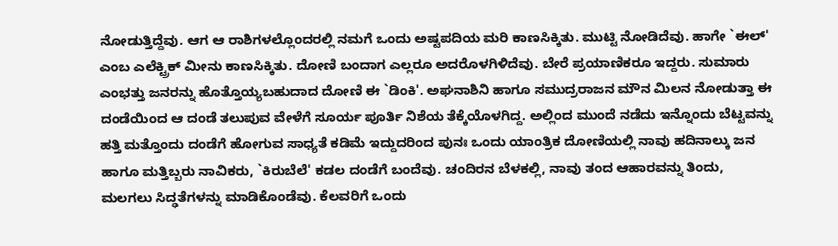ನೋಡುತ್ತಿದ್ದೆವು. ಆಗ ಆ ರಾಶಿಗಳಲ್ಲೊಂದರಲ್ಲಿ ನಮಗೆ ಒಂದು ಅಷ್ಟಪದಿಯ ಮರಿ ಕಾಣಸಿಕ್ಕಿತು. ಮುಟ್ಟಿ ನೋಡಿದೆವು. ಹಾಗೇ `ಈಲ್' ಎಂಬ ಎಲೆಕ್ಟ್ರಿಕ್ ಮೀನು ಕಾಣಸಿಕ್ಕಿತು. ದೋಣಿ ಬಂದಾಗ ಎಲ್ಲರೂ ಅದರೊಳಗಿಳಿದೆವು. ಬೇರೆ ಪ್ರಯಾಣಿಕರೂ ಇದ್ದರು. ಸುಮಾರು ಎಂಭತ್ತು ಜನರನ್ನು ಹೊತ್ತೊಯ್ಯಬಹುದಾದ ದೋಣಿ ಈ `ಡಿಂಕಿ'. ಅಘನಾಶಿನಿ ಹಾಗೂ ಸಮುದ್ರರಾಜನ ಮೌನ ಮಿಲನ ನೋಡುತ್ತಾ ಈ ದಂಡೆಯಿಂದ ಆ ದಂಡೆ ತಲುಪುವ ವೇಳೆಗೆ ಸೂರ್ಯ ಪೂರ್ತಿ ನಿಶೆಯ ತೆಕ್ಕೆಯೊಳಗಿದ್ದ. ಅಲ್ಲಿಂದ ಮುಂದೆ ನಡೆದು ಇನ್ನೊಂದು ಬೆಟ್ಟವನ್ನು ಹತ್ತಿ ಮತ್ತೊಂದು ದಂಡೆಗೆ ಹೋಗುವ ಸಾಧ್ಯತೆ ಕಡಿಮೆ ಇದ್ದುದರಿಂದ ಪುನಃ ಒಂದು ಯಾಂತ್ರಿಕ ದೋಣಿಯಲ್ಲಿ ನಾವು ಹದಿನಾಲ್ಕು ಜನ ಹಾಗೂ ಮತ್ತಿಬ್ಬರು ನಾವಿಕರು, `ಕಿರುಬೆಲೆ' ಕಡಲ ದಂಡೆಗೆ ಬಂದೆವು. ಚಂದಿರನ ಬೆಳಕಲ್ಲಿ, ನಾವು ತಂದ ಆಹಾರವನ್ನು ತಿಂದು, ಮಲಗಲು ಸಿದ್ಢತೆಗಳನ್ನು ಮಾಡಿಕೊಂಡೆವು. ಕೆಲವರಿಗೆ ಒಂದು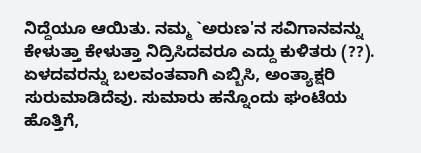ನಿದ್ದೆಯೂ ಆಯಿತು. ನಮ್ಮ `ಅರುಣ'ನ ಸವಿಗಾನವನ್ನು ಕೇಳುತ್ತಾ ಕೇಳುತ್ತಾ ನಿದ್ರಿಸಿದವರೂ ಎದ್ದು ಕುಳಿತರು (??). ಏಳದವರನ್ನು ಬಲವಂತವಾಗಿ ಎಬ್ಬಿಸಿ, ಅಂತ್ಯಾಕ್ಷರಿ ಸುರುಮಾಡಿದೆವು. ಸುಮಾರು ಹನ್ನೊಂದು ಘಂಟೆಯ ಹೊತ್ತಿಗೆ,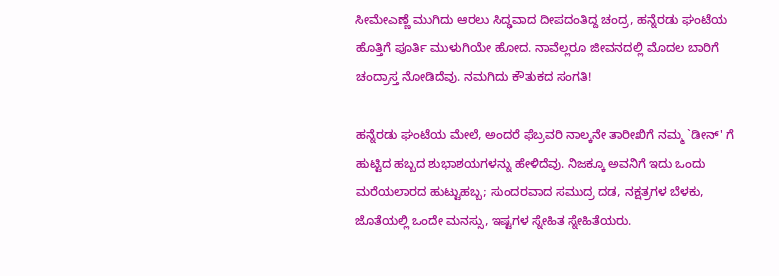ಸೀಮೇಎಣ್ಣೆ ಮುಗಿದು ಆರಲು ಸಿದ್ಢವಾದ ದೀಪದಂತಿದ್ದ ಚಂದ್ರ, ಹನ್ನೆರಡು ಘಂಟೆಯ ಹೊತ್ತಿಗೆ ಪೂರ್ತಿ ಮುಳುಗಿಯೇ ಹೋದ. ನಾವೆಲ್ಲರೂ ಜೀವನದಲ್ಲಿ ಮೊದಲ ಬಾರಿಗೆ ಚಂದ್ರಾಸ್ತ ನೋಡಿದೆವು. ನಮಗಿದು ಕೌತುಕದ ಸಂಗತಿ!

ಹನ್ನೆರಡು ಘಂಟೆಯ ಮೇಲೆ, ಅಂದರೆ ಫೆಬ್ರವರಿ ನಾಲ್ಕನೇ ತಾರೀಖಿಗೆ ನಮ್ಮ `ಡೀನ್' ಗೆ ಹುಟ್ಟಿದ ಹಬ್ಬದ ಶುಭಾಶಯಗಳನ್ನು ಹೇಳಿದೆವು. ನಿಜಕ್ಕೂ ಅವನಿಗೆ ಇದು ಒಂದು ಮರೆಯಲಾರದ ಹುಟ್ಟುಹಬ್ಬ; ಸುಂದರವಾದ ಸಮುದ್ರ ದಡ, ನಕ್ಷತ್ರಗಳ ಬೆಳಕು, ಜೊತೆಯಲ್ಲಿ ಒಂದೇ ಮನಸ್ಸು, ಇಷ್ಟಗಳ ಸ್ನೇಹಿತ ಸ್ನೇಹಿತೆಯರು.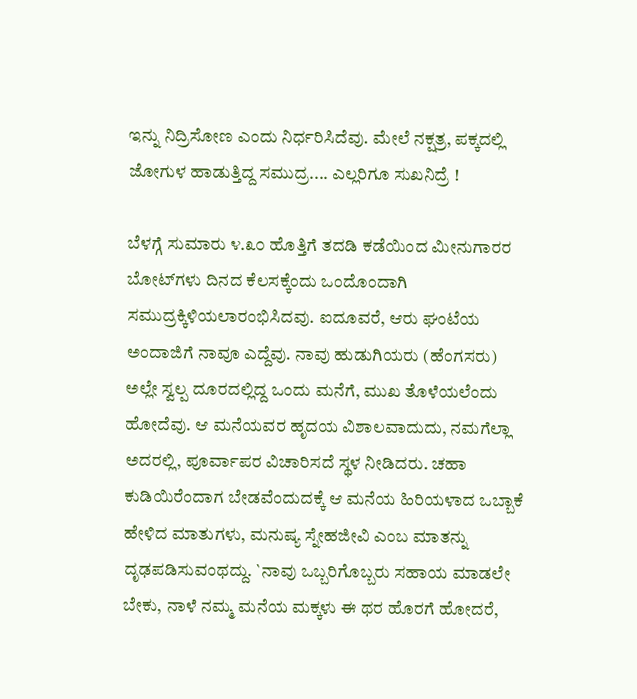ಇನ್ನು ನಿದ್ರಿಸೋಣ ಎಂದು ನಿರ್ಧರಿಸಿದೆವು. ಮೇಲೆ ನಕ್ಷತ್ರ, ಪಕ್ಕದಲ್ಲಿ ಜೋಗುಳ ಹಾಡುತ್ತಿದ್ದ ಸಮುದ್ರ.... ಎಲ್ಲರಿಗೂ ಸುಖನಿದ್ರೆ !

ಬೆಳಗ್ಗೆ ಸುಮಾರು ೪.೩೦ ಹೊತ್ತಿಗೆ ತದಡಿ ಕಡೆಯಿಂದ ಮೀನುಗಾರರ ಬೋಟ್‍ಗಳು ದಿನದ ಕೆಲಸಕ್ಕೆಂದು ಒಂದೊಂದಾಗಿ ಸಮುದ್ರಕ್ಕಿಳಿಯಲಾರಂಭಿಸಿದವು. ಐದೂವರೆ, ಆರು ಘಂಟೆಯ ಅಂದಾಜಿಗೆ ನಾವೂ ಎದ್ದೆವು. ನಾವು ಹುಡುಗಿಯರು (ಹೆಂಗಸರು) ಅಲ್ಲೇ ಸ್ವಲ್ಪ ದೂರದಲ್ಲಿದ್ದ ಒಂದು ಮನೆಗೆ, ಮುಖ ತೊಳೆಯಲೆಂದು ಹೋದೆವು. ಆ ಮನೆಯವರ ಹೃದಯ ವಿಶಾಲವಾದುದು, ನಮಗೆಲ್ಲಾ ಅದರಲ್ಲಿ, ಪೂರ್ವಾಪರ ವಿಚಾರಿಸದೆ ಸ್ಥಳ ನೀಡಿದರು. ಚಹಾ ಕುಡಿಯಿರೆಂದಾಗ ಬೇಡವೆಂದುದಕ್ಕೆ ಆ ಮನೆಯ ಹಿರಿಯಳಾದ ಒಬ್ಬಾಕೆ ಹೇಳಿದ ಮಾತುಗಳು, ಮನುಷ್ಯ ಸ್ನೇಹಜೀವಿ ಎಂಬ ಮಾತನ್ನು ದೃಢಪಡಿಸುವಂಥದ್ದು. `ನಾವು ಒಬ್ಬರಿಗೊಬ್ಬರು ಸಹಾಯ ಮಾಡಲೇ ಬೇಕು, ನಾಳೆ ನಮ್ಮ ಮನೆಯ ಮಕ್ಕಳು ಈ ಥರ ಹೊರಗೆ ಹೋದರೆ,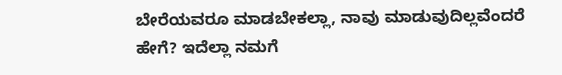ಬೇರೆಯವರೂ ಮಾಡಬೇಕಲ್ಲಾ, ನಾವು ಮಾಡುವುದಿಲ್ಲವೆಂದರೆ ಹೇಗೆ? ಇದೆಲ್ಲಾ ನಮಗೆ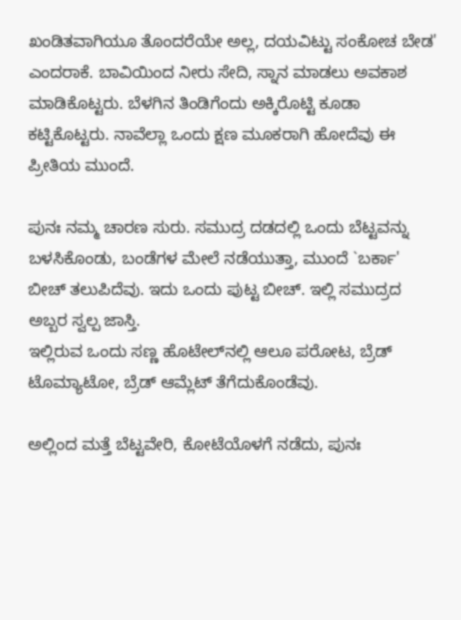ಖಂಡಿತವಾಗಿಯೂ ತೊಂದರೆಯೇ ಅಲ್ಲ, ದಯವಿಟ್ಟು ಸಂಕೋಚ ಬೇಡ' ಎಂದರಾಕೆ. ಬಾವಿಯಿಂದ ನೀರು ಸೇದಿ, ಸ್ನಾನ ಮಾಡಲು ಅವಕಾಶ ಮಾಡಿಕೊಟ್ಟರು. ಬೆಳಗಿನ ತಿಂಡಿಗೆಂದು ಅಕ್ಕಿರೊಟ್ಟಿ ಕೂಡಾ ಕಟ್ಟಿಕೊಟ್ಟರು. ನಾವೆಲ್ಲಾ ಒಂದು ಕ್ಷಣ ಮೂಕರಾಗಿ ಹೋದೆವು ಈ ಪ್ರೀತಿಯ ಮುಂದೆ.

ಪುನಃ ನಮ್ಮ ಚಾರಣ ಸುರು. ಸಮುದ್ರ ದಡದಲ್ಲಿ ಒಂದು ಬೆಟ್ಟವನ್ನು ಬಳಸಿಕೊಂಡು, ಬಂಡೆಗಳ ಮೇಲೆ ನಡೆಯುತ್ತಾ, ಮುಂದೆ `ಬರ್ಕಾ' ಬೀಚ್ ತಲುಪಿದೆವು. ಇದು ಒಂದು ಪುಟ್ಟ ಬೀಚ್. ಇಲ್ಲಿ ಸಮುದ್ರದ ಅಬ್ಬರ ಸ್ವಲ್ಪ ಜಾಸ್ತಿ.
ಇಲ್ಲಿರುವ ಒಂದು ಸಣ್ಣ ಹೊಟೇಲ್‍ನಲ್ಲಿ ಆಲೂ ಪರೋಟ, ಬ್ರೆಡ್ ಟೊಮ್ಯಾಟೋ, ಬ್ರೆಡ್ ಆಮ್ಲೆಟ್ ತೆಗೆದುಕೊಂಡೆವು.

ಅಲ್ಲಿಂದ ಮತ್ತೆ ಬೆಟ್ಟವೇರಿ, ಕೋಟೆಯೊಳಗೆ ನಡೆದು, ಪುನಃ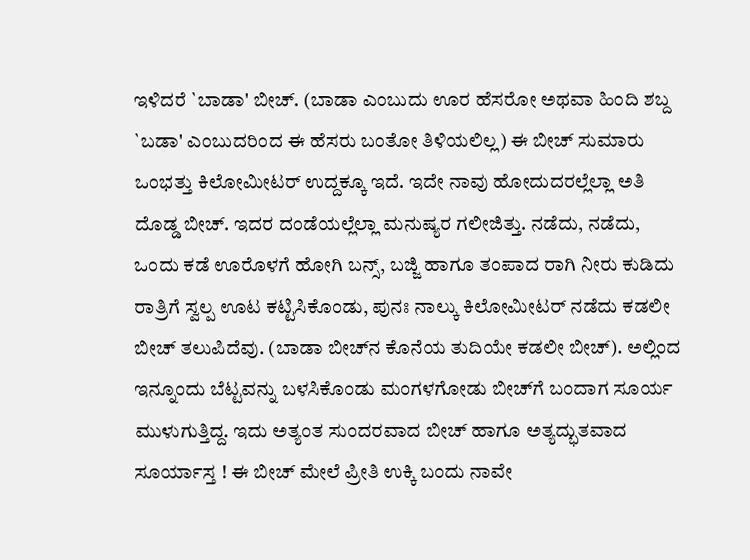ಇಳಿದರೆ `ಬಾಡಾ' ಬೀಚ್. (ಬಾಡಾ ಎಂಬುದು ಊರ ಹೆಸರೋ ಅಥವಾ ಹಿಂದಿ ಶಬ್ದ `ಬಡಾ' ಎಂಬುದರಿಂದ ಈ ಹೆಸರು ಬಂತೋ ತಿಳಿಯಲಿಲ್ಲ) ಈ ಬೀಚ್ ಸುಮಾರು ಒಂಭತ್ತು ಕಿಲೋಮೀಟರ್ ಉದ್ದಕ್ಕೂ ಇದೆ. ಇದೇ ನಾವು ಹೋದುದರಲ್ಲೆಲ್ಲಾ ಅತಿ ದೊಡ್ಡ ಬೀಚ್. ಇದರ ದಂಡೆಯಲ್ಲೆಲ್ಲಾ ಮನುಷ್ಯರ ಗಲೀಜಿತ್ತು. ನಡೆದು, ನಡೆದು, ಒಂದು ಕಡೆ ಊರೊಳಗೆ ಹೋಗಿ ಬನ್ಸ್, ಬಜ್ಜಿ ಹಾಗೂ ತಂಪಾದ ರಾಗಿ ನೀರು ಕುಡಿದು ರಾತ್ರಿಗೆ ಸ್ವಲ್ಪ ಊಟ ಕಟ್ಟಿಸಿಕೊಂಡು, ಪುನಃ ನಾಲ್ಕು ಕಿಲೋಮೀಟರ್ ನಡೆದು ಕಡಲೀ ಬೀಚ್ ತಲುಪಿದೆವು. (ಬಾಡಾ ಬೀಚ್‍ನ ಕೊನೆಯ ತುದಿಯೇ ಕಡಲೀ ಬೀಚ್). ಅಲ್ಲಿಂದ ಇನ್ನೂಂದು ಬೆಟ್ಟವನ್ನು ಬಳಸಿಕೊಂಡು ಮಂಗಳಗೋಡು ಬೀಚ್‍ಗೆ ಬಂದಾಗ ಸೂರ್ಯ ಮುಳುಗುತ್ತಿದ್ದ. ಇದು ಅತ್ಯಂತ ಸುಂದರವಾದ ಬೀಚ್ ಹಾಗೂ ಅತ್ಯದ್ಭುತವಾದ ಸೂರ್ಯಾಸ್ತ ! ಈ ಬೀಚ್ ಮೇಲೆ ಪ್ರೀತಿ ಉಕ್ಕಿ ಬಂದು ನಾವೇ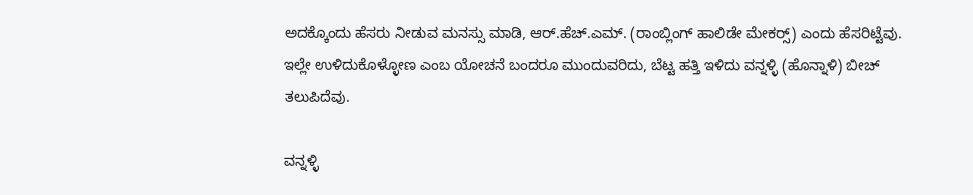ಅದಕ್ಕೊಂದು ಹೆಸರು ನೀಡುವ ಮನಸ್ಸು ಮಾಡಿ, ಆರ್.ಹೆಚ್.ಎಮ್. (ರಾಂಬ್ಲಿಂಗ್ ಹಾಲಿಡೇ ಮೇಕರ್‍ಸ್) ಎಂದು ಹೆಸರಿಟ್ಟೆವು. ಇಲ್ಲೇ ಉಳಿದುಕೊಳ್ಳೋಣ ಎಂಬ ಯೋಚನೆ ಬಂದರೂ ಮುಂದುವರಿದು, ಬೆಟ್ಟ ಹತ್ತಿ ಇಳಿದು ವನ್ನಳ್ಳಿ (ಹೊನ್ನಾಳಿ) ಬೀಚ್ ತಲುಪಿದೆವು.

ವನ್ನಳ್ಳಿ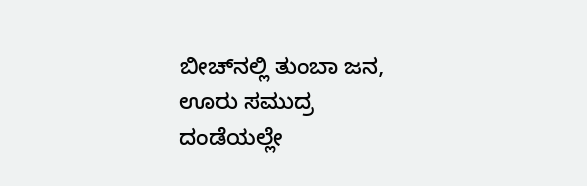ಬೀಚ್‍ನಲ್ಲಿ ತುಂಬಾ ಜನ, ಊರು ಸಮುದ್ರ ದಂಡೆಯಲ್ಲೇ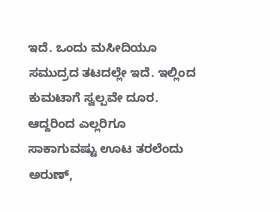ಇದೆ. ಒಂದು ಮಸೀದಿಯೂ ಸಮುದ್ರದ ತಟದಲ್ಲೇ ಇದೆ. ಇಲ್ಲಿಂದ ಕುಮಟಾಗೆ ಸ್ವಲ್ಪವೇ ದೂರ. ಆದ್ದರಿಂದ ಎಲ್ಲರಿಗೂ ಸಾಕಾಗುವಷ್ಟು ಊಟ ತರಲೆಂದು ಅರುಣ್,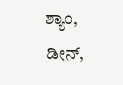ಶ್ಯಾಂ, ಡೀನ್,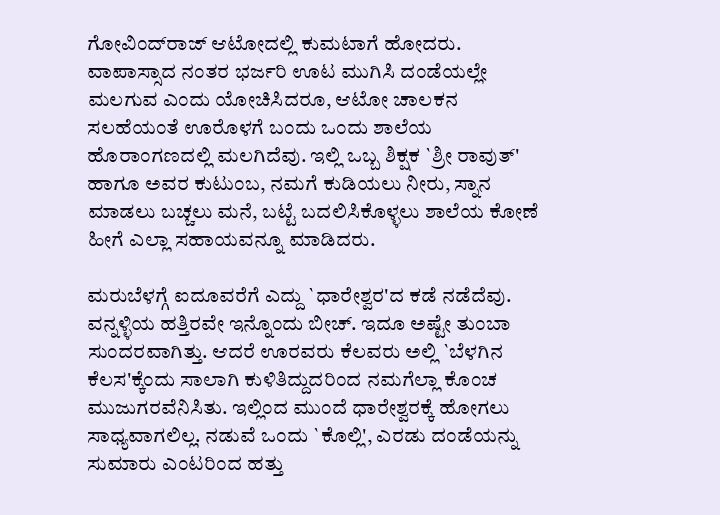ಗೋವಿಂದ್‍ರಾಜ್ ಆಟೋದಲ್ಲಿ ಕುಮಟಾಗೆ ಹೋದರು. ವಾಪಾಸ್ಸಾದ ನಂತರ ಭರ್ಜರಿ ಊಟ ಮುಗಿಸಿ ದಂಡೆಯಲ್ಲೇ ಮಲಗುವ ಎಂದು ಯೋಚಿಸಿದರೂ, ಆಟೋ ಚಾಲಕನ ಸಲಹೆಯಂತೆ ಊರೊಳಗೆ ಬಂದು ಒಂದು ಶಾಲೆಯ ಹೊರಾಂಗಣದಲ್ಲಿ ಮಲಗಿದೆವು. ಇಲ್ಲಿ ಒಬ್ಬ ಶಿಕ್ಷಕ `ಶ್ರೀ ರಾವುತ್' ಹಾಗೂ ಅವರ ಕುಟುಂಬ, ನಮಗೆ ಕುಡಿಯಲು ನೀರು, ಸ್ನಾನ ಮಾಡಲು ಬಚ್ಚಲು ಮನೆ, ಬಟ್ಟೆ ಬದಲಿಸಿಕೊಳ್ಳಲು ಶಾಲೆಯ ಕೋಣೆ ಹೀಗೆ ಎಲ್ಲಾ ಸಹಾಯವನ್ನೂ ಮಾಡಿದರು.

ಮರುಬೆಳಗ್ಗೆ ಐದೂವರೆಗೆ ಎದ್ದು `ಧಾರೇಶ್ವರ'ದ ಕಡೆ ನಡೆದೆವು. ವನ್ನಳ್ಳಿಯ ಹತ್ತಿರವೇ ಇನ್ನೊಂದು ಬೀಚ್. ಇದೂ ಅಷ್ಟೇ ತುಂಬಾ ಸುಂದರವಾಗಿತ್ತು. ಆದರೆ ಊರವರು ಕೆಲವರು ಅಲ್ಲಿ `ಬೆಳಗಿನ ಕೆಲಸ'ಕ್ಕೆಂದು ಸಾಲಾಗಿ ಕುಳಿತಿದ್ದುದರಿಂದ ನಮಗೆಲ್ಲಾ ಕೊಂಚ ಮುಜುಗರವೆನಿಸಿತು. ಇಲ್ಲಿಂದ ಮುಂದೆ ಧಾರೇಶ್ವರಕ್ಕೆ ಹೋಗಲು ಸಾಧ್ಯವಾಗಲಿಲ್ಲ. ನಡುವೆ ಒಂದು `ಕೊಲ್ಲಿ', ಎರಡು ದಂಡೆಯನ್ನು ಸುಮಾರು ಎಂಟರಿಂದ ಹತ್ತು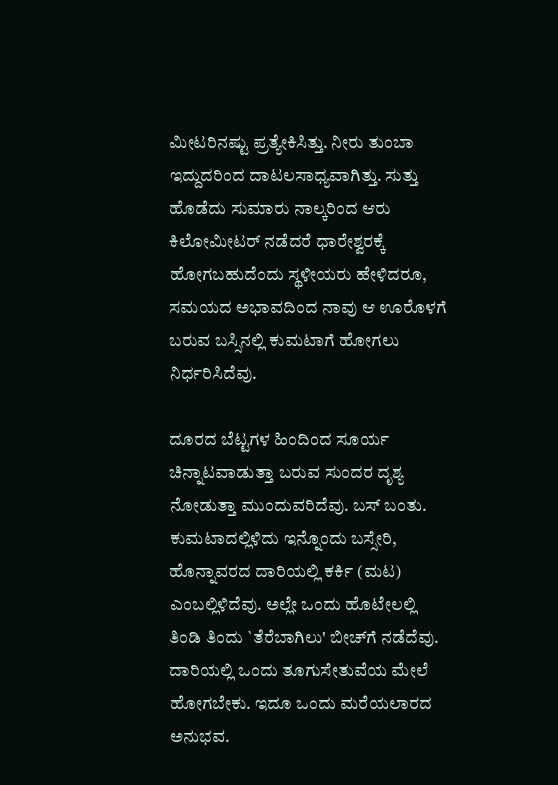ಮೀಟರಿನಷ್ಟು ಪ್ರತ್ಯೇಕಿಸಿತ್ತು. ನೀರು ತುಂಬಾ ಇದ್ದುದರಿಂದ ದಾಟಲಸಾಧ್ಯವಾಗಿತ್ತು. ಸುತ್ತು ಹೊಡೆದು ಸುಮಾರು ನಾಲ್ಕರಿಂದ ಆರು ಕಿಲೋಮೀಟರ್ ನಡೆದರೆ ಧಾರೇಶ್ವರಕ್ಕೆ ಹೋಗಬಹುದೆಂದು ಸ್ಥಳೀಯರು ಹೇಳಿದರೂ, ಸಮಯದ ಅಭಾವದಿಂದ ನಾವು ಆ ಊರೊಳಗೆ ಬರುವ ಬಸ್ಸಿನಲ್ಲಿ ಕುಮಟಾಗೆ ಹೋಗಲು ನಿರ್ಧರಿಸಿದೆವು.

ದೂರದ ಬೆಟ್ಟಗಳ ಹಿಂದಿಂದ ಸೂರ್ಯ ಚಿನ್ನಾಟವಾಡುತ್ತಾ ಬರುವ ಸುಂದರ ದೃಶ್ಯ ನೋಡುತ್ತಾ ಮುಂದುವರಿದೆವು. ಬಸ್ ಬಂತು. ಕುಮಟಾದಲ್ಲಿಳಿದು ಇನ್ನೊಂದು ಬಸ್ಸೇರಿ, ಹೊನ್ನಾವರದ ದಾರಿಯಲ್ಲಿ ಕರ್ಕಿ (ಮಟ) ಎಂಬಲ್ಲಿಳಿದೆವು. ಅಲ್ಲೇ ಒಂದು ಹೊಟೇಲಲ್ಲಿ ತಿಂಡಿ ತಿಂದು `ತೆರೆಬಾಗಿಲು' ಬೀಚ್‍ಗೆ ನಡೆದೆವು. ದಾರಿಯಲ್ಲಿ ಒಂದು ತೂಗುಸೇತುವೆಯ ಮೇಲೆ ಹೋಗಬೇಕು. ಇದೂ ಒಂದು ಮರೆಯಲಾರದ ಅನುಭವ.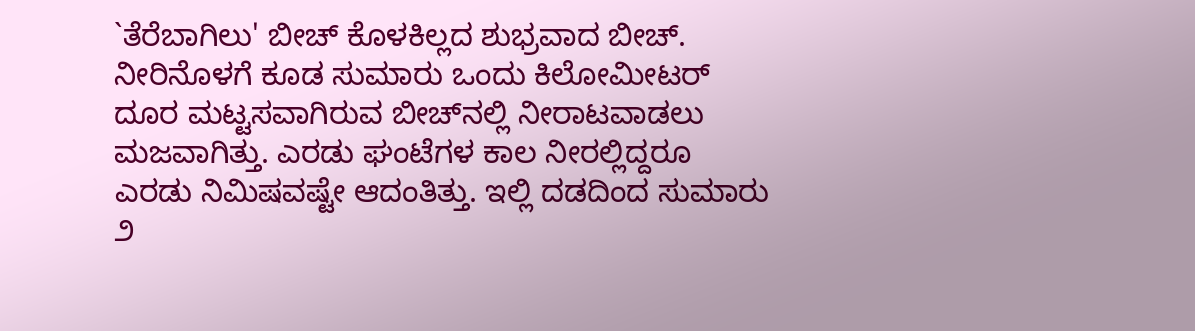`ತೆರೆಬಾಗಿಲು' ಬೀಚ್ ಕೊಳಕಿಲ್ಲದ ಶುಭ್ರವಾದ ಬೀಚ್. ನೀರಿನೊಳಗೆ ಕೂಡ ಸುಮಾರು ಒಂದು ಕಿಲೋಮೀಟರ್ ದೂರ ಮಟ್ಟಸವಾಗಿರುವ ಬೀಚ್‍ನಲ್ಲಿ ನೀರಾಟವಾಡಲು ಮಜವಾಗಿತ್ತು. ಎರಡು ಘಂಟೆಗಳ ಕಾಲ ನೀರಲ್ಲಿದ್ದರೂ ಎರಡು ನಿಮಿಷವಷ್ಟೇ ಆದಂತಿತ್ತು. ಇಲ್ಲಿ ದಡದಿಂದ ಸುಮಾರು ೨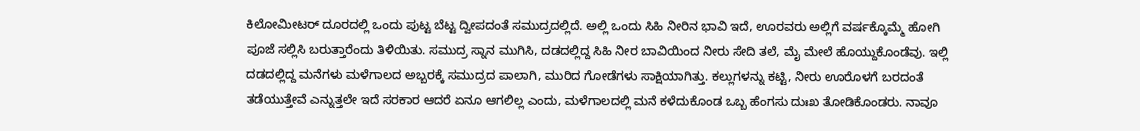ಕಿಲೋಮೀಟರ್ ದೂರದಲ್ಲಿ ಒಂದು ಪುಟ್ಟ ಬೆಟ್ಟ ದ್ವೀಪದಂತೆ ಸಮುದ್ರದಲ್ಲಿದೆ. ಅಲ್ಲಿ ಒಂದು ಸಿಹಿ ನೀರಿನ ಭಾವಿ ಇದೆ, ಊರವರು ಅಲ್ಲಿಗೆ ವರ್ಷಕ್ಕೊಮ್ಮೆ ಹೋಗಿ ಪೂಜೆ ಸಲ್ಲಿಸಿ ಬರುತ್ತಾರೆಂದು ತಿಳಿಯಿತು. ಸಮುದ್ರ ಸ್ನಾನ ಮುಗಿಸಿ, ದಡದಲ್ಲಿದ್ದ ಸಿಹಿ ನೀರ ಬಾವಿಯಿಂದ ನೀರು ಸೇದಿ ತಲೆ, ಮೈ ಮೇಲೆ ಹೊಯ್ದುಕೊಂಡೆವು. ಇಲ್ಲಿ ದಡದಲ್ಲಿದ್ದ ಮನೆಗಳು ಮಳೆಗಾಲದ ಅಬ್ಬರಕ್ಕೆ ಸಮುದ್ರದ ಪಾಲಾಗಿ, ಮುರಿದ ಗೋಡೆಗಳು ಸಾಕ್ಷಿಯಾಗಿತ್ತು. ಕಲ್ಲುಗಳನ್ನು ಕಟ್ಟಿ, ನೀರು ಊರೊಳಗೆ ಬರದಂತೆ ತಡೆಯುತ್ತೇವೆ ಎನ್ನುತ್ತಲೇ ಇದೆ ಸರಕಾರ ಆದರೆ ಏನೂ ಆಗಲಿಲ್ಲ ಎಂದು, ಮಳೆಗಾಲದಲ್ಲಿ ಮನೆ ಕಳೆದುಕೊಂಡ ಒಬ್ಬ ಹೆಂಗಸು ದುಃಖ ತೋಡಿಕೊಂಡರು. ನಾವೂ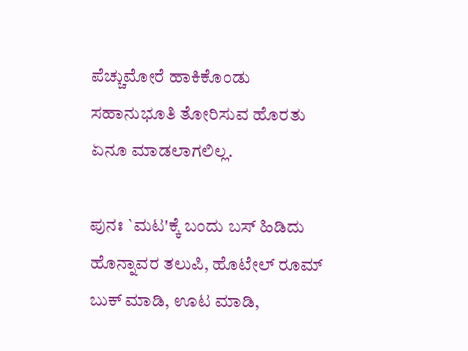ಪೆಚ್ಚುಮೋರೆ ಹಾಕಿಕೊಂಡು ಸಹಾನುಭೂತಿ ತೋರಿಸುವ ಹೊರತು ಏನೂ ಮಾಡಲಾಗಲಿಲ್ಲ.

ಪುನಃ `ಮಟ'ಕ್ಕೆ ಬಂದು ಬಸ್ ಹಿಡಿದು ಹೊನ್ನಾವರ ತಲುಪಿ, ಹೊಟೇಲ್ ರೂಮ್ ಬುಕ್ ಮಾಡಿ, ಊಟ ಮಾಡಿ,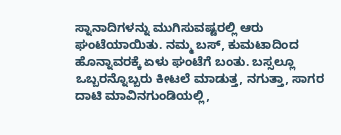ಸ್ನಾನಾದಿಗಳನ್ನು ಮುಗಿಸುವಷ್ಟರಲ್ಲಿ ಆರು ಘಂಟೆಯಾಯಿತು. ನಮ್ಮ ಬಸ್, ಕುಮಟಾದಿಂದ ಹೊನ್ನಾವರಕ್ಕೆ ಏಳು ಘಂಟೆಗೆ ಬಂತು. ಬಸ್ಸಲ್ಲೂ ಒಬ್ಬರನ್ನೊಬ್ಬರು ಕೀಟಲೆ ಮಾಡುತ್ತ, ನಗುತ್ತಾ, ಸಾಗರ ದಾಟಿ ಮಾವಿನಗುಂಡಿಯಲ್ಲಿ,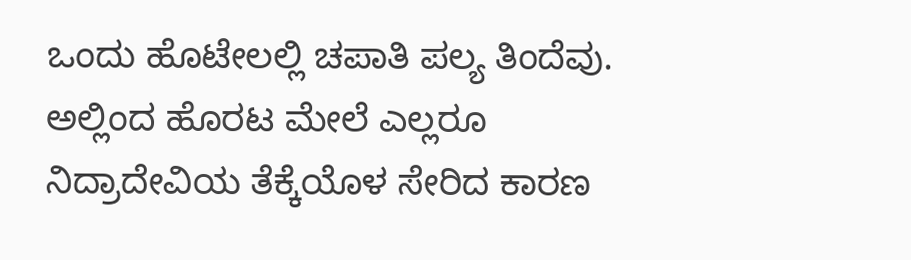ಒಂದು ಹೊಟೇಲಲ್ಲಿ ಚಪಾತಿ ಪಲ್ಯ ತಿಂದೆವು. ಅಲ್ಲಿಂದ ಹೊರಟ ಮೇಲೆ ಎಲ್ಲರೂ ನಿದ್ರಾದೇವಿಯ ತೆಕ್ಕೆಯೊಳ ಸೇರಿದ ಕಾರಣ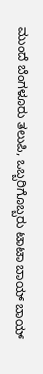ಮುಂದೆ ಬೆಂಗಳೂರು ತಲುಪಿ, ಒಬ್ಬರಿಗೊಬ್ಬರು ಟಾಟಾ ಬಾಯ್ ಬಾಯ್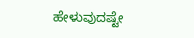ಹೇಳುವುದಷ್ಟೇ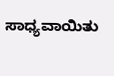ಸಾಧ್ಯವಾಯಿತು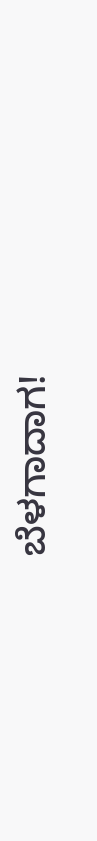ಬೆಳಗಾದಾಗ!